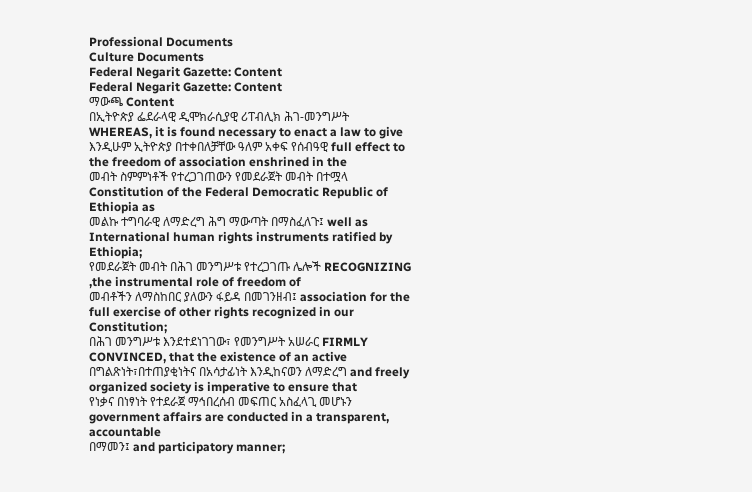Professional Documents
Culture Documents
Federal Negarit Gazette: Content
Federal Negarit Gazette: Content
ማውጫ Content
በኢትዮጵያ ፌደራላዊ ዲሞክራሲያዊ ሪፐብሊክ ሕገ-መንግሥት WHEREAS, it is found necessary to enact a law to give
እንዲሁም ኢትዮጵያ በተቀበለቻቸው ዓለም አቀፍ የሰብዓዊ full effect to the freedom of association enshrined in the
መብት ስምምነቶች የተረጋገጠውን የመደራጀት መብት በተሟላ Constitution of the Federal Democratic Republic of Ethiopia as
መልኩ ተግባራዊ ለማድረግ ሕግ ማውጣት በማስፈለጉ፤ well as International human rights instruments ratified by
Ethiopia;
የመደራጀት መብት በሕገ መንግሥቱ የተረጋገጡ ሌሎች RECOGNIZING ,the instrumental role of freedom of
መብቶችን ለማስከበር ያለውን ፋይዳ በመገንዘብ፤ association for the full exercise of other rights recognized in our
Constitution;
በሕገ መንግሥቱ እንደተደነገገው፣ የመንግሥት አሠራር FIRMLY CONVINCED, that the existence of an active
በግልጽነት፣በተጠያቂነትና በአሳታፊነት እንዲከናወን ለማድረግ and freely organized society is imperative to ensure that
የነቃና በነፃነት የተደራጀ ማኅበረሰብ መፍጠር አስፈላጊ መሆኑን government affairs are conducted in a transparent, accountable
በማመን፤ and participatory manner;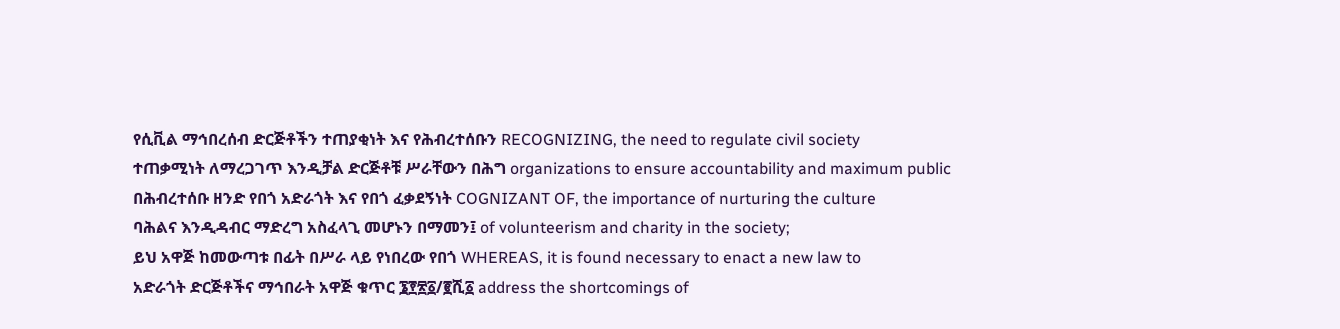የሲቪል ማኅበረሰብ ድርጅቶችን ተጠያቂነት እና የሕብረተሰቡን RECOGNIZING, the need to regulate civil society
ተጠቃሚነት ለማረጋገጥ እንዲቻል ድርጅቶቹ ሥራቸውን በሕግ organizations to ensure accountability and maximum public
በሕብረተሰቡ ዘንድ የበጎ አድራጎት እና የበጎ ፈቃደኝነት COGNIZANT OF, the importance of nurturing the culture
ባሕልና እንዲዳብር ማድረግ አስፈላጊ መሆኑን በማመን፤ of volunteerism and charity in the society;
ይህ አዋጅ ከመውጣቱ በፊት በሥራ ላይ የነበረው የበጎ WHEREAS, it is found necessary to enact a new law to
አድራጎት ድርጅቶችና ማኅበራት አዋጅ ቁጥር ፮፻፳፩/፪ሺ፩ address the shortcomings of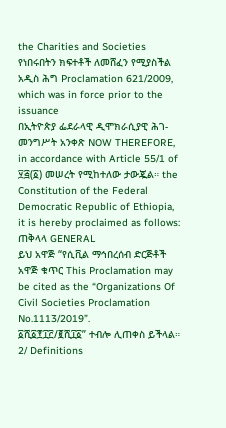the Charities and Societies
የነበሩበትን ክፍተቶች ለመሸፈን የሚያስችል አዲስ ሕግ Proclamation 621/2009, which was in force prior to the issuance
በኢትዮጵያ ፌደራላዊ ዲሞክራሲያዊ ሕገ-መንግሥት አንቀጽ NOW THEREFORE, in accordance with Article 55/1 of
፶፭(፩) መሠረት የሚከተለው ታውጇል። the Constitution of the Federal Democratic Republic of Ethiopia,
it is hereby proclaimed as follows:
ጠቅላላ GENERAL
ይህ አዋጅ “የሲቪል ማኅበረሰብ ድርጅቶች አዋጅ ቁጥር This Proclamation may be cited as the “Organizations Of
Civil Societies Proclamation No.1113/2019”.
፩ሺ፩፻፲፫/፪ሺ፲፩” ተብሎ ሊጠቀስ ይችላል።
2/ Definitions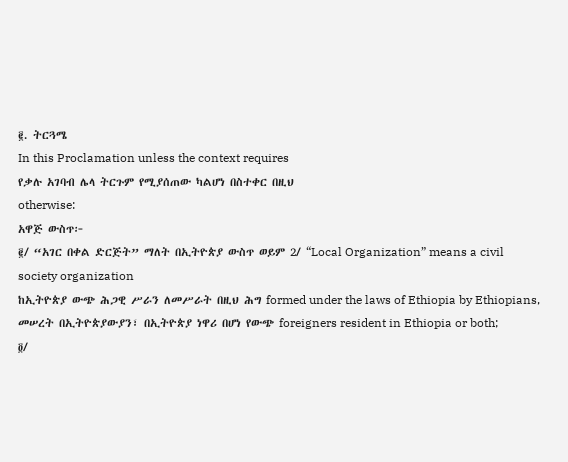፪. ትርጓሜ
In this Proclamation unless the context requires
የቃሉ አገባብ ሌላ ትርጉም የሚያሰጠው ካልሆነ በስተቀር በዚህ
otherwise:
አዋጅ ውስጥ፦
፪/ “አገር በቀል ድርጅት” ማለት በኢትዮጵያ ውስጥ ወይም 2/ “Local Organization” means a civil society organization
ከኢትዮጵያ ውጭ ሕጋዊ ሥራን ለመሥራት በዚህ ሕግ formed under the laws of Ethiopia by Ethiopians,
መሠረት በኢትዮጵያውያን፣ በኢትዮጵያ ነዋሪ በሆነ የውጭ foreigners resident in Ethiopia or both;
፬/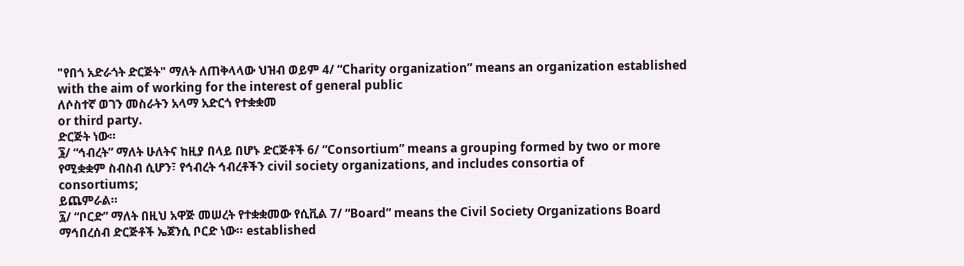"የበጎ አድራጎት ድርጅት" ማለት ለጠቅላላው ህዝብ ወይም 4/ “Charity organization” means an organization established
with the aim of working for the interest of general public
ለሶስተኛ ወገን መስራትን አላማ አድርጎ የተቋቋመ
or third party.
ድርጅት ነው።
፮/ “ኅብረት” ማለት ሁለትና ከዚያ በላይ በሆኑ ድርጅቶች 6/ “Consortium” means a grouping formed by two or more
የሚቋቋም ስብስብ ሲሆን፣ የኅብረት ኅብረቶችን civil society organizations, and includes consortia of
consortiums;
ይጨምራል።
፯/ “ቦርድ” ማለት በዚህ አዋጅ መሠረት የተቋቋመው የሲቪል 7/ “Board” means the Civil Society Organizations Board
ማኅበረሰብ ድርጅቶች ኤጀንሲ ቦርድ ነው። established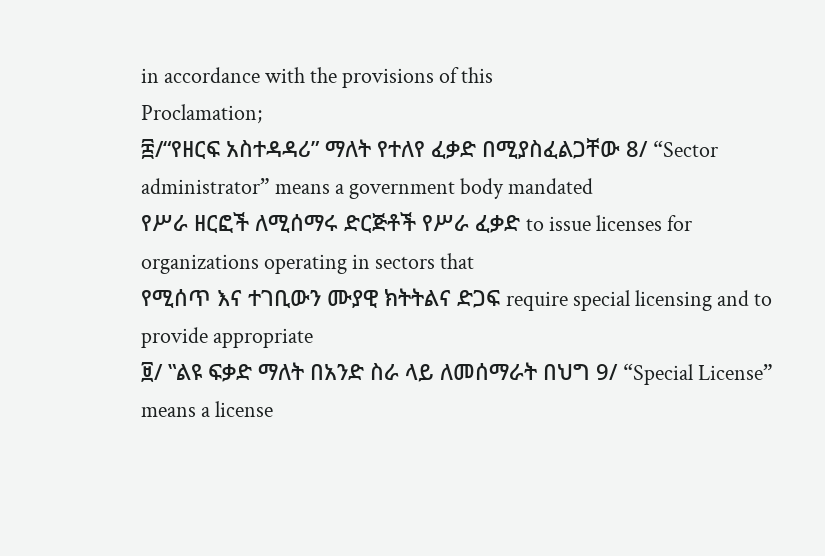in accordance with the provisions of this
Proclamation;
፰/“የዘርፍ አስተዳዳሪ” ማለት የተለየ ፈቃድ በሚያስፈልጋቸው 8/ “Sector administrator” means a government body mandated
የሥራ ዘርፎች ለሚሰማሩ ድርጅቶች የሥራ ፈቃድ to issue licenses for organizations operating in sectors that
የሚሰጥ እና ተገቢውን ሙያዊ ክትትልና ድጋፍ require special licensing and to provide appropriate
፱/ ‟ልዩ ፍቃድ ማለት በአንድ ስራ ላይ ለመሰማራት በህግ 9/ “Special License” means a license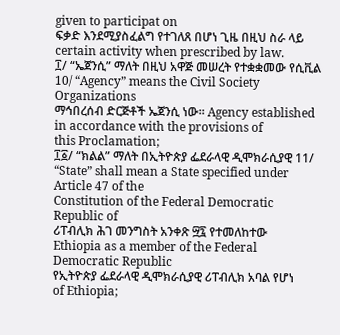given to participat on
ፍቃድ እንደሚያስፈልግ የተገለጸ በሆነ ጊዜ በዚህ ስራ ላይ certain activity when prescribed by law.
፲/ “ኤጀንሲ” ማለት በዚህ አዋጅ መሠረት የተቋቋመው የሲቪል 10/ “Agency” means the Civil Society Organizations
ማኅበረሰብ ድርጅቶች ኤጀንሲ ነው። Agency established in accordance with the provisions of
this Proclamation;
፲፩/ “ክልል” ማለት በኢትዮጵያ ፌደራላዊ ዲሞክራሲያዊ 11/ “State” shall mean a State specified under Article 47 of the
Constitution of the Federal Democratic Republic of
ሪፐብሊክ ሕገ መንግስት አንቀጽ ፵፯ የተመለከተው
Ethiopia as a member of the Federal Democratic Republic
የኢትዮጵያ ፌደራላዊ ዲሞክራሲያዊ ሪፐብሊክ አባል የሆነ
of Ethiopia;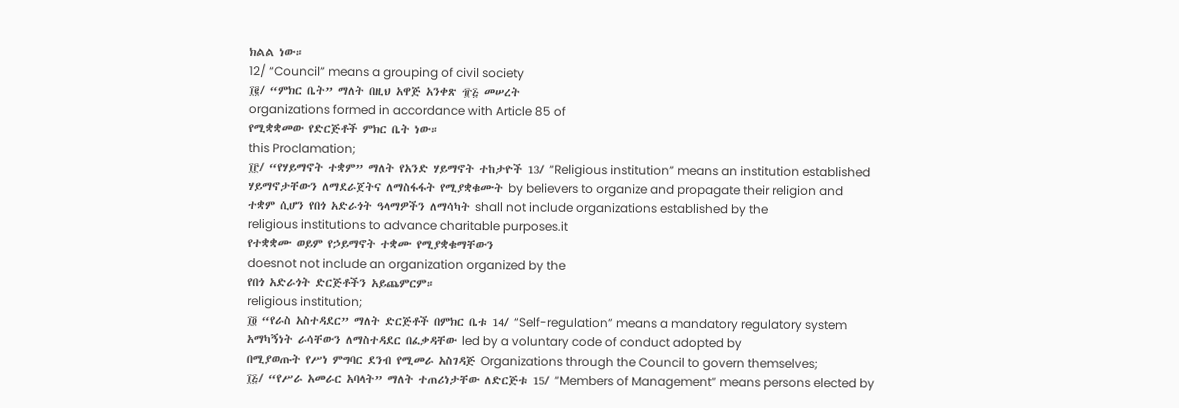ክልል ነው።
12/ “Council” means a grouping of civil society
፲፪/ “ምክር ቤት” ማለት በዚህ አዋጅ አንቀጽ ፹፭ መሠረት
organizations formed in accordance with Article 85 of
የሚቋቋመው የድርጅቶች ምክር ቤት ነው።
this Proclamation;
፲፫/ “የሃይማኖት ተቋም” ማለት የአንድ ሃይማኖት ተከታዮች 13/ “Religious institution” means an institution established
ሃይማኖታቸውን ለማደራጀትና ለማስፋፋት የሚያቋቁሙት by believers to organize and propagate their religion and
ተቋም ሲሆን የበጎ አድራጎት ዓላማዎችን ለማሳካት shall not include organizations established by the
religious institutions to advance charitable purposes.it
የተቋቋሙ ወይም የኃይማኖት ተቋሙ የሚያቋቁማቸውን
doesnot not include an organization organized by the
የበጎ አድራጎት ድርጅቶችን አይጨምርም።
religious institution;
፲፬ “የራስ አስተዳደር” ማለት ድርጅቶች በምክር ቤቱ 14/ “Self-regulation” means a mandatory regulatory system
አማካኝነት ራሳቸውን ለማስተዳደር በፈቃዳቸው led by a voluntary code of conduct adopted by
በሚያወጡት የሥነ ምግባር ደንብ የሚመራ አስገዳጅ Organizations through the Council to govern themselves;
፲፭/ “የሥራ አመራር አባላት” ማለት ተጠሪነታቸው ለድርጅቱ 15/ “Members of Management” means persons elected by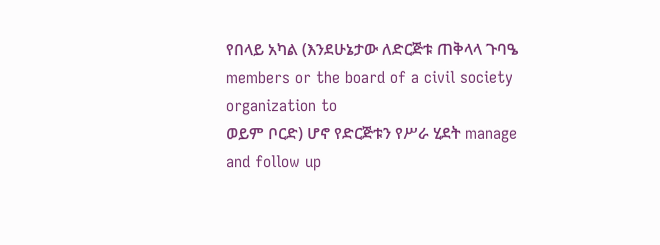የበላይ አካል (እንደሁኔታው ለድርጅቱ ጠቅላላ ጉባዔ members or the board of a civil society organization to
ወይም ቦርድ) ሆኖ የድርጅቱን የሥራ ሂደት manage and follow up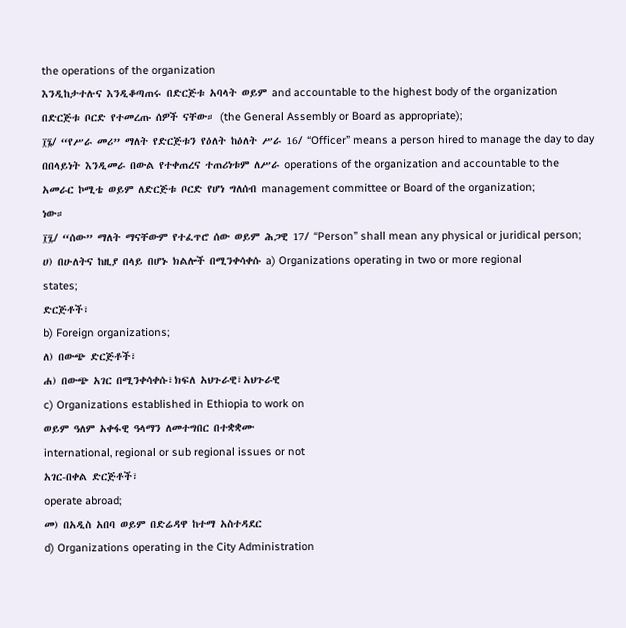the operations of the organization
እንዲከታተሉና እንዲቆጣጠሩ በድርጅቱ አባላት ወይም and accountable to the highest body of the organization
በድርጅቱ ቦርድ የተመረጡ ሰዎች ናቸው። (the General Assembly or Board as appropriate);
፲፮/ “የሥራ መሪ” ማለት የድርጅቱን የዕለት ከዕለት ሥራ 16/ “Officer” means a person hired to manage the day to day
በበላይነት እንዲመራ በውል የተቀጠረና ተጠሪነቱም ለሥራ operations of the organization and accountable to the
አመራር ኮሚቴ ወይም ለድርጅቱ ቦርድ የሆነ ግለሰብ management committee or Board of the organization;
ነው።
፲፯/ “ሰው” ማለት ማናቸውም የተፈጥሮ ሰው ወይም ሕጋዊ 17/ “Person” shall mean any physical or juridical person;
ሀ) በሁለትና ከዚያ በላይ በሆኑ ክልሎች በሚንቀሳቀሱ a) Organizations operating in two or more regional
states;
ድርጅቶች፣
b) Foreign organizations;
ለ) በውጭ ድርጅቶች፣
ሐ) በውጭ አገር በሚንቀሳቀሱ፣ክፍለ አህጉራዊ፣አህጉራዊ
c) Organizations established in Ethiopia to work on
ወይም ዓለም አቀፋዊ ዓላማን ለመተግበር በተቋቋሙ
international, regional or sub regional issues or not
አገር-በቀል ድርጅቶች፣
operate abroad;
መ) በአዲስ አበባ ወይም በድሬዳዋ ከተማ አስተዳደር
d) Organizations operating in the City Administration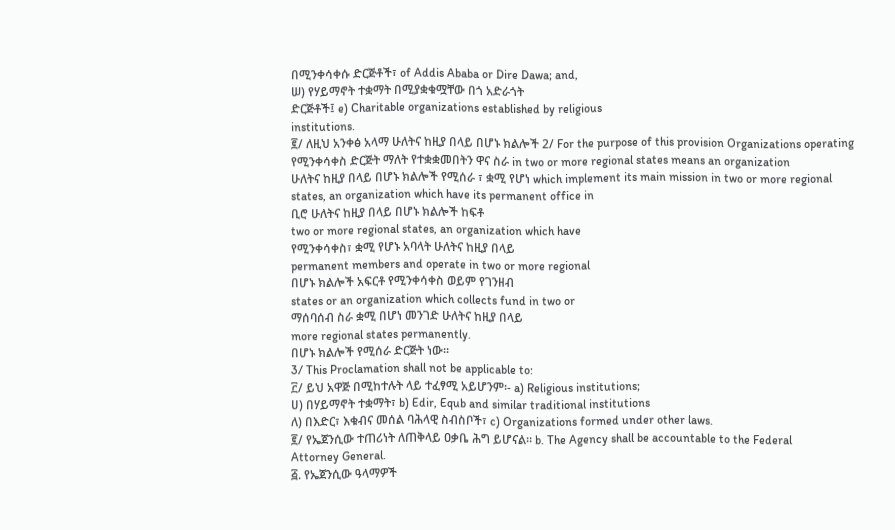በሚንቀሳቀሱ ድርጅቶች፣ of Addis Ababa or Dire Dawa; and,
ሠ) የሃይማኖት ተቋማት በሚያቋቁሟቸው በጎ አድራጎት
ድርጅቶች፤ e) Charitable organizations established by religious
institutions.
፪/ ለዚህ አንቀፅ አላማ ሁለትና ከዚያ በላይ በሆኑ ክልሎች 2/ For the purpose of this provision Organizations operating
የሚንቀሳቀስ ድርጅት ማለት የተቋቋመበትን ዋና ስራ in two or more regional states means an organization
ሁለትና ከዚያ በላይ በሆኑ ክልሎች የሚሰራ ፣ ቋሚ የሆነ which implement its main mission in two or more regional
states, an organization which have its permanent office in
ቢሮ ሁለትና ከዚያ በላይ በሆኑ ክልሎች ከፍቶ
two or more regional states, an organization which have
የሚንቀሳቀስ፣ ቋሚ የሆኑ አባላት ሁለትና ከዚያ በላይ
permanent members and operate in two or more regional
በሆኑ ክልሎች አፍርቶ የሚንቀሳቀስ ወይም የገንዘብ
states or an organization which collects fund in two or
ማሰባሰብ ስራ ቋሚ በሆነ መንገድ ሁለትና ከዚያ በላይ
more regional states permanently.
በሆኑ ክልሎች የሚሰራ ድርጅት ነው፡፡
3/ This Proclamation shall not be applicable to:
፫/ ይህ አዋጅ በሚከተሉት ላይ ተፈፃሚ አይሆንም፡- a) Religious institutions;
ሀ) በሃይማኖት ተቋማት፣ b) Edir, Equb and similar traditional institutions
ለ) በእድር፣ እቁብና መሰል ባሕላዊ ስብስቦች፣ c) Organizations formed under other laws.
፪/ የኤጀንሲው ተጠሪነት ለጠቅላይ ዐቃቤ ሕግ ይሆናል። b. The Agency shall be accountable to the Federal
Attorney General.
፭. የኤጀንሲው ዓላማዎች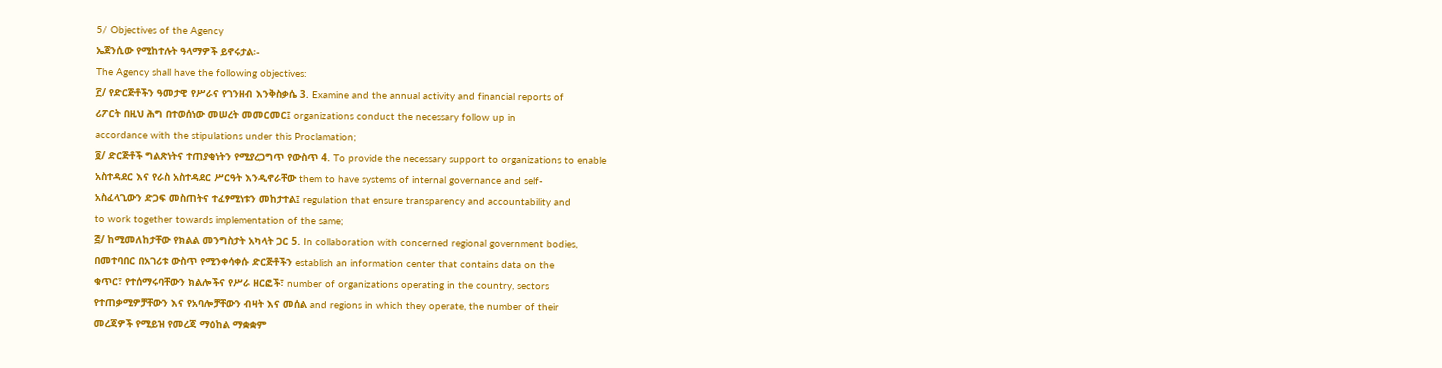5/ Objectives of the Agency
ኤጀንሲው የሚከተሉት ዓላማዎች ይኖሩታል፡-
The Agency shall have the following objectives:
፫/ የድርጅቶችን ዓመታዊ የሥራና የገንዘብ እንቅስቃሴ 3. Examine and the annual activity and financial reports of
ሪፖርት በዚህ ሕግ በተወሰነው መሠረት መመርመር፤ organizations conduct the necessary follow up in
accordance with the stipulations under this Proclamation;
፬/ ድርጅቶች ግልጽነትና ተጠያቂነትን የሚያረጋግጥ የውስጥ 4. To provide the necessary support to organizations to enable
አስተዳደር እና የራስ አስተዳደር ሥርዓት እንዲኖራቸው them to have systems of internal governance and self-
አስፈላጊውን ድጋፍ መስጠትና ተፈፃሚነቱን መከታተል፤ regulation that ensure transparency and accountability and
to work together towards implementation of the same;
፭/ ከሚመለከታቸው የክልል መንግስታት አካላት ጋር 5. In collaboration with concerned regional government bodies,
በመተባበር በአገሪቱ ውስጥ የሚንቀሳቀሱ ድርጅቶችን establish an information center that contains data on the
ቁጥር፣ የተሰማሩባቸውን ክልሎችና የሥራ ዘርፎች፣ number of organizations operating in the country, sectors
የተጠቃሚዎቻቸውን እና የአባሎቻቸውን ብዛት እና መሰል and regions in which they operate, the number of their
መረጃዎች የሚይዝ የመረጃ ማዕከል ማቋቋም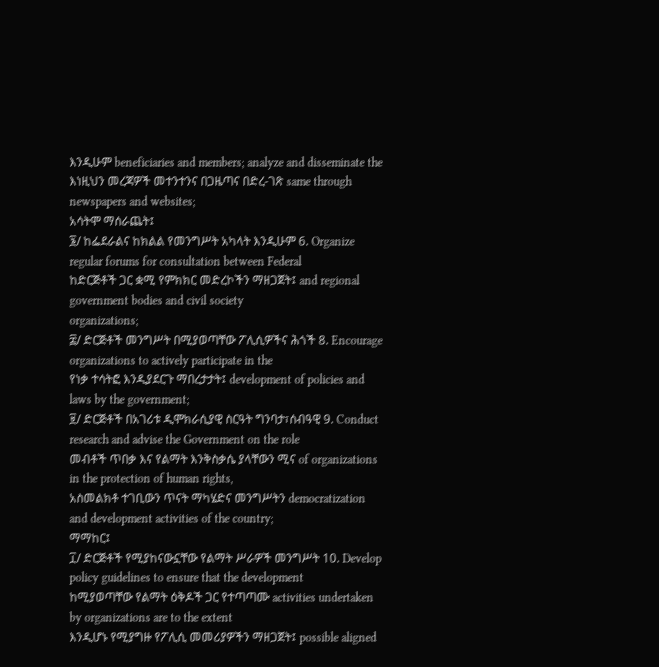እንዲሁም beneficiaries and members; analyze and disseminate the
እነዚህን መረጃዎች መተንተንና በጋዜጣና በድረ-ገጽ same through newspapers and websites;
አሳትሞ ማሰራጨት፤
፮/ ከፌደራልና ከክልል የመንግሥት አካላት እንዲሁም 6. Organize regular forums for consultation between Federal
ከድርጅቶች ጋር ቋሚ የምክክር መድረኮችን ማዘጋጀት፤ and regional government bodies and civil society
organizations;
፰/ ድርጅቶች መንግሥት በሚያወጣቸው ፖሊሲዎችና ሕጎች 8. Encourage organizations to actively participate in the
የነቃ ተሳትፎ እንዲያደርጉ ማበረታታት፤ development of policies and laws by the government;
፱/ ድርጅቶች በአገሪቱ ዲሞክራሲያዊ ስርዓት ግንባታ፣ሰብዓዊ 9. Conduct research and advise the Government on the role
መብቶች ጥበቃ እና የልማት እንቅስቃሴ ያላቸውን ሚና of organizations in the protection of human rights,
አስመልክቶ ተገቢውን ጥናት ማካሄድና መንግሥትን democratization and development activities of the country;
ማማከር፤
፲/ ድርጅቶች የሚያከናውኗቸው የልማት ሥራዎች መንግሥት 10. Develop policy guidelines to ensure that the development
ከሚያወጣቸው የልማት ዕቅዶች ጋር የተጣጣሙ activities undertaken by organizations are to the extent
እንዲሆኑ የሚያግዙ የፖሊሲ መመሪያዎችን ማዘጋጀት፤ possible aligned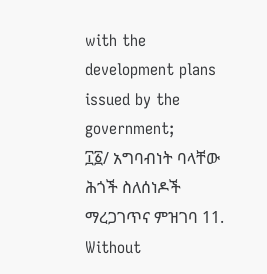with the development plans issued by the
government;
፲፩/ አግባብነት ባላቸው ሕጎች ስለሰነዶች ማረጋገጥና ምዝገባ 11. Without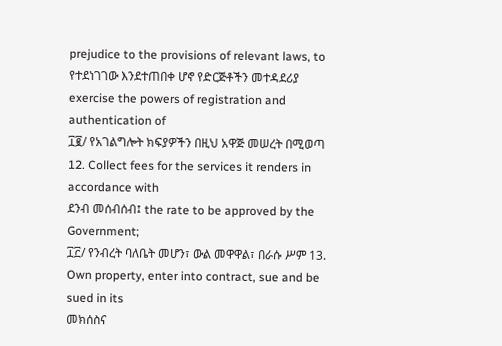prejudice to the provisions of relevant laws, to
የተደነገገው እንደተጠበቀ ሆኖ የድርጅቶችን መተዳደሪያ exercise the powers of registration and authentication of
፲፪/ የአገልግሎት ክፍያዎችን በዚህ አዋጅ መሠረት በሚወጣ 12. Collect fees for the services it renders in accordance with
ደንብ መሰብሰብ፤ the rate to be approved by the Government;
፲፫/ የንብረት ባለቤት መሆን፣ ውል መዋዋል፣ በራሱ ሥም 13. Own property, enter into contract, sue and be sued in its
መክሰስና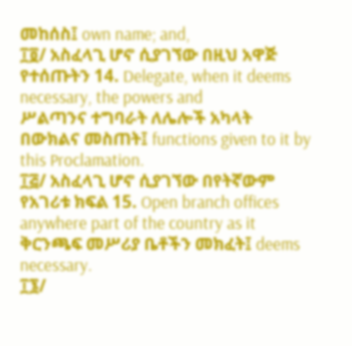መከሰስ፤ own name; and,
፲፬/ አስፈላጊ ሆኖ ሲያገኘው በዚህ አዋጅ የተሰጡትን 14. Delegate, when it deems necessary, the powers and
ሥልጣንና ተግባራት ለሌሎች አካላት በውክልና መስጠት፤ functions given to it by this Proclamation.
፲፭/ አስፈላጊ ሆኖ ሲያገኘው በየትኛውም የአገሪቱ ክፍል 15. Open branch offices anywhere part of the country as it
ቅርንጫፍ መሥሪያ ቤቶችን መክፈት፤ deems necessary.
፲፮/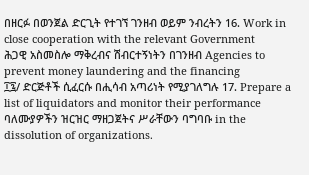በዘርፉ በወንጀል ድርጊት የተገኘ ገንዘብ ወይም ንብረትን 16. Work in close cooperation with the relevant Government
ሕጋዊ አስመስሎ ማቅረብና ሽብርተኝነትን በገንዘብ Agencies to prevent money laundering and the financing
፲፯/ ድርጅቶች ሲፈርሱ በሒሳብ አጣሪነት የሚያገለግሉ 17. Prepare a list of liquidators and monitor their performance
ባለሙያዎችን ዝርዝር ማዘጋጀትና ሥራቸውን ባግባቡ in the dissolution of organizations.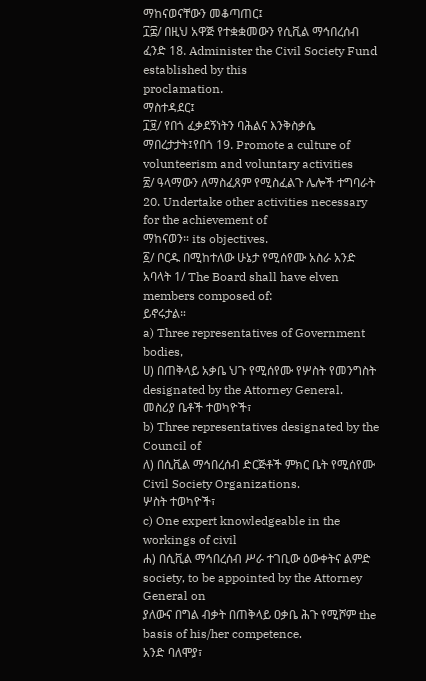ማከናወናቸውን መቆጣጠር፤
፲፰/ በዚህ አዋጅ የተቋቋመውን የሲቪል ማኅበረሰብ ፈንድ 18. Administer the Civil Society Fund established by this
proclamation.
ማስተዳደር፤
፲፱/ የበጎ ፈቃደኝነትን ባሕልና እንቅስቃሴ ማበረታታት፤የበጎ 19. Promote a culture of volunteerism and voluntary activities
፳/ ዓላማውን ለማስፈጸም የሚስፈልጉ ሌሎች ተግባራት 20. Undertake other activities necessary for the achievement of
ማከናወን። its objectives.
፩/ ቦርዱ በሚከተለው ሁኔታ የሚሰየሙ አስራ አንድ አባላት 1/ The Board shall have elven members composed of:
ይኖሩታል።
a) Three representatives of Government bodies,
ሀ) በጠቅላይ አቃቤ ህጉ የሚሰየሙ የሦስት የመንግስት designated by the Attorney General.
መስሪያ ቤቶች ተወካዮች፣
b) Three representatives designated by the Council of
ለ) በሲቪል ማኅበረሰብ ድርጅቶች ምክር ቤት የሚሰየሙ Civil Society Organizations.
ሦስት ተወካዮች፣
c) One expert knowledgeable in the workings of civil
ሐ) በሲቪል ማኅበረሰብ ሥራ ተገቢው ዕውቀትና ልምድ society, to be appointed by the Attorney General on
ያለውና በግል ብቃት በጠቅላይ ዐቃቤ ሕጉ የሚሾም the basis of his/her competence.
አንድ ባለሞያ፣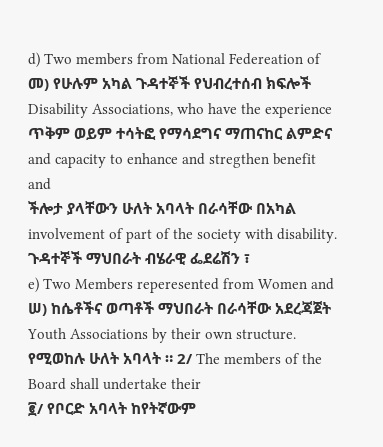d) Two members from National Federeation of
መ) የሁሉም አካል ጉዳተኞች የህብረተሰብ ክፍሎች Disability Associations, who have the experience
ጥቅም ወይም ተሳትፎ የማሳደግና ማጠናከር ልምድና and capacity to enhance and stregthen benefit and
ችሎታ ያላቸውን ሁለት አባላት በራሳቸው በአካል involvement of part of the society with disability.
ጉዳተኞች ማህበራት ብሄራዊ ፌደሬሽን ፣
e) Two Members reperesented from Women and
ሠ) ከሴቶችና ወጣቶች ማህበራት በራሳቸው አደረጃጀት Youth Associations by their own structure.
የሚወከሉ ሁለት አባላት ። 2/ The members of the Board shall undertake their
፪/ የቦርድ አባላት ከየትኛውም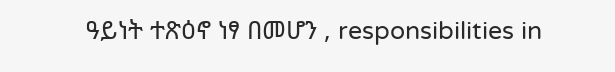ዓይነት ተጽዕኖ ነፃ በመሆን , responsibilities in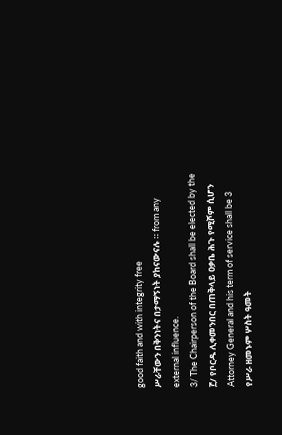good faith and with integrity free
ሥራቸውን በቅንነትና በታማኝነት ያከናውናሉ ። from any external influence.
3/ The Chairperson of the Board shall be elected by the
፫/ የቦርዱ ሊቀመንበር በጠቅላይ ዐቃቤ ሕጉ የሚሾም ሲሆን
Attorney General and his term of service shall be 3
የሥራ ዘመኑም ሦስት ዓመት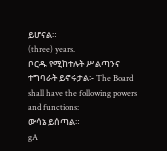ይሆናል።
(three) years.
ቦርዱ የሚከተሉት ሥልጣንና ተግባራት ይኖሩታል፡- The Board shall have the following powers and functions:
ውሳኔ ይሰጣል።
gA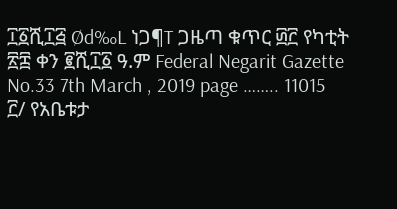፲፩ሺ፲፭ Ød‰L ነጋ¶T ጋዜጣ ቁጥር ፴፫ የካቲት ፳፰ ቀን ፪ሺ፲፩ ዓ.ም Federal Negarit Gazette No.33 7th March , 2019 page …….. 11015
፫/ የአቤቱታ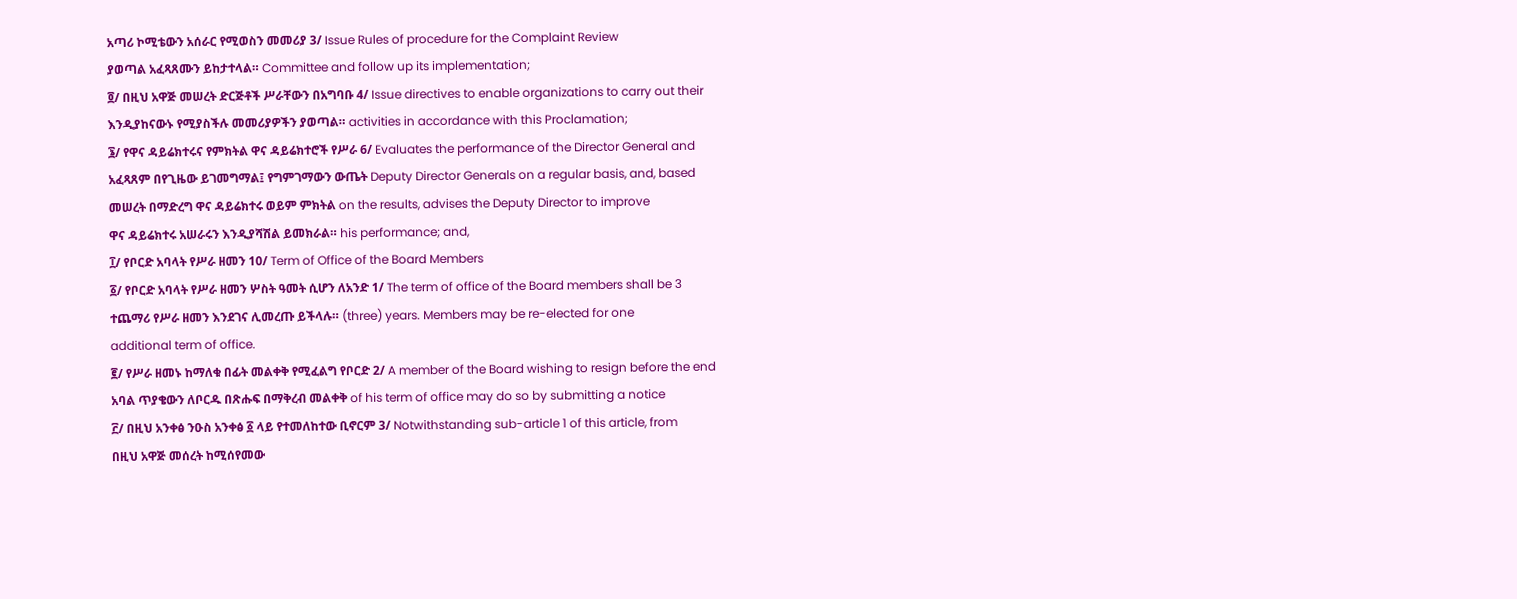አጣሪ ኮሚቴውን አሰራር የሚወስን መመሪያ 3/ Issue Rules of procedure for the Complaint Review
ያወጣል አፈጻጸሙን ይከታተላል። Committee and follow up its implementation;
፬/ በዚህ አዋጅ መሠረት ድርጅቶች ሥራቸውን በአግባቡ 4/ Issue directives to enable organizations to carry out their
እንዲያከናውኑ የሚያስችሉ መመሪያዎችን ያወጣል። activities in accordance with this Proclamation;
፮/ የዋና ዳይሬክተሩና የምክትል ዋና ዳይሬክተሮች የሥራ 6/ Evaluates the performance of the Director General and
አፈጻጸም በየጊዜው ይገመግማል፤ የግምገማውን ውጤት Deputy Director Generals on a regular basis, and, based
መሠረት በማድረግ ዋና ዳይሬክተሩ ወይም ምክትል on the results, advises the Deputy Director to improve
ዋና ዳይሬክተሩ አሠራሩን እንዲያሻሽል ይመክራል። his performance; and,
፲/ የቦርድ አባላት የሥራ ዘመን 10/ Term of Office of the Board Members
፩/ የቦርድ አባላት የሥራ ዘመን ሦስት ዓመት ሲሆን ለአንድ 1/ The term of office of the Board members shall be 3
ተጨማሪ የሥራ ዘመን እንደገና ሊመረጡ ይችላሉ። (three) years. Members may be re-elected for one
additional term of office.
፪/ የሥራ ዘመኑ ከማለቁ በፊት መልቀቅ የሚፈልግ የቦርድ 2/ A member of the Board wishing to resign before the end
አባል ጥያቄውን ለቦርዱ በጽሑፍ በማቅረብ መልቀቅ of his term of office may do so by submitting a notice
፫/ በዚህ አንቀፅ ንዑስ አንቀፅ ፩ ላይ የተመለከተው ቢኖርም 3/ Notwithstanding sub-article 1 of this article, from
በዚህ አዋጅ መሰረት ከሚሰየመው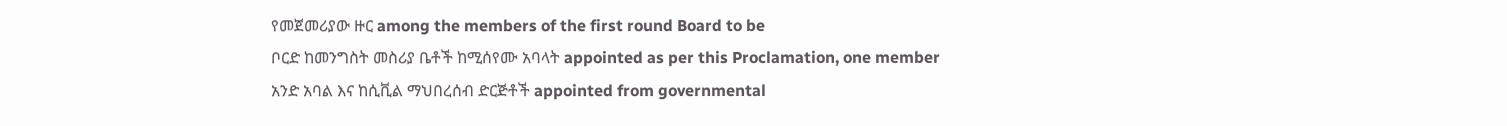የመጀመሪያው ዙር among the members of the first round Board to be
ቦርድ ከመንግስት መስሪያ ቤቶች ከሚሰየሙ አባላት appointed as per this Proclamation, one member
አንድ አባል እና ከሲቪል ማህበረሰብ ድርጅቶች appointed from governmental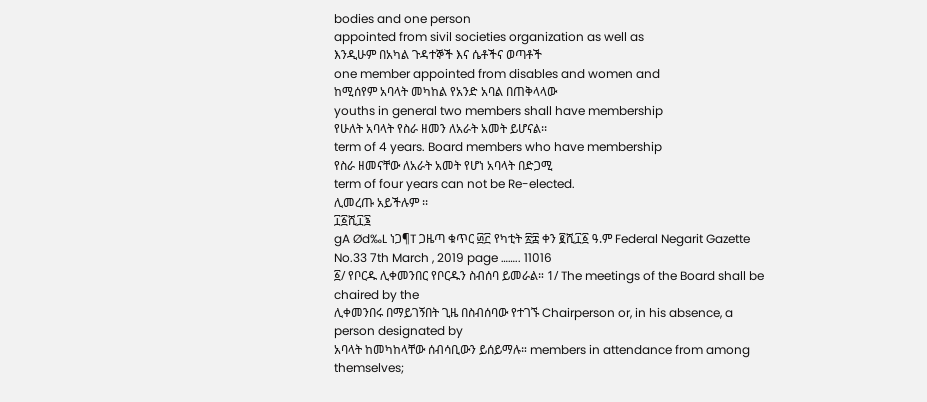bodies and one person
appointed from sivil societies organization as well as
እንዲሁም በአካል ጉዳተኞች እና ሴቶችና ወጣቶች
one member appointed from disables and women and
ከሚሰየም አባላት መካከል የአንድ አባል በጠቅላላው
youths in general two members shall have membership
የሁለት አባላት የስራ ዘመን ለአራት አመት ይሆናል፡፡
term of 4 years. Board members who have membership
የስራ ዘመናቸው ለአራት አመት የሆነ አባላት በድጋሚ
term of four years can not be Re-elected.
ሊመረጡ አይችሉም ፡፡
፲፩ሺ፲፮
gA Ød‰L ነጋ¶T ጋዜጣ ቁጥር ፴፫ የካቲት ፳፰ ቀን ፪ሺ፲፩ ዓ.ም Federal Negarit Gazette No.33 7th March , 2019 page …….. 11016
፩/ የቦርዱ ሊቀመንበር የቦርዱን ስብሰባ ይመራል። 1/ The meetings of the Board shall be chaired by the
ሊቀመንበሩ በማይገኝበት ጊዜ በስብሰባው የተገኙ Chairperson or, in his absence, a person designated by
አባላት ከመካከላቸው ሰብሳቢውን ይሰይማሉ። members in attendance from among themselves;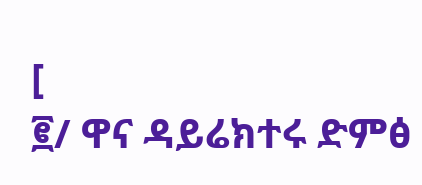[
፪/ ዋና ዳይሬክተሩ ድምፅ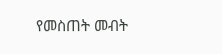የመስጠት መብት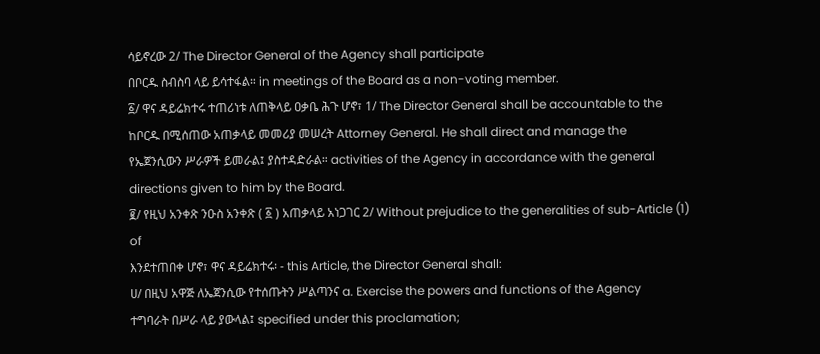ሳይኖረው 2/ The Director General of the Agency shall participate
በቦርዱ ስብስባ ላይ ይሳተፋል። in meetings of the Board as a non-voting member.
፩/ ዋና ዳይሬክተሩ ተጠሪነቱ ለጠቅላይ ዐቃቤ ሕጉ ሆኖ፣ 1/ The Director General shall be accountable to the
ከቦርዱ በሚሰጠው አጠቃላይ መመሪያ መሠረት Attorney General. He shall direct and manage the
የኤጀንሲውን ሥራዎች ይመራል፤ ያስተዳድራል። activities of the Agency in accordance with the general
directions given to him by the Board.
፪/ የዚህ አንቀጽ ንዑስ አንቀጽ ( ፩ ) አጠቃላይ አነጋገር 2/ Without prejudice to the generalities of sub-Article (1) of
እንደተጠበቀ ሆኖ፣ ዋና ዳይሬክተሩ፡ - this Article, the Director General shall:
ሀ/ በዚህ አዋጅ ለኤጀንሲው የተሰጡትን ሥልጣንና a. Exercise the powers and functions of the Agency
ተግባራት በሥራ ላይ ያውላል፤ specified under this proclamation;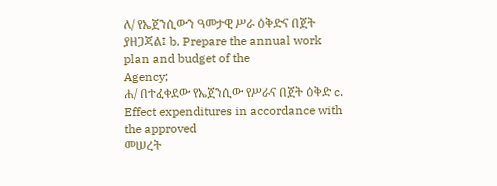ለ/ የኤጀንሲውን ዓመታዊ ሥራ ዕቅድና በጀት ያዘጋጃል፤ b. Prepare the annual work plan and budget of the
Agency;
ሐ/ በተፈቀደው የኤጀንሲው የሥራና በጀት ዕቅድ c. Effect expenditures in accordance with the approved
መሠረት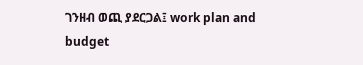ገንዘብ ወጪ ያደርጋል፤ work plan and budget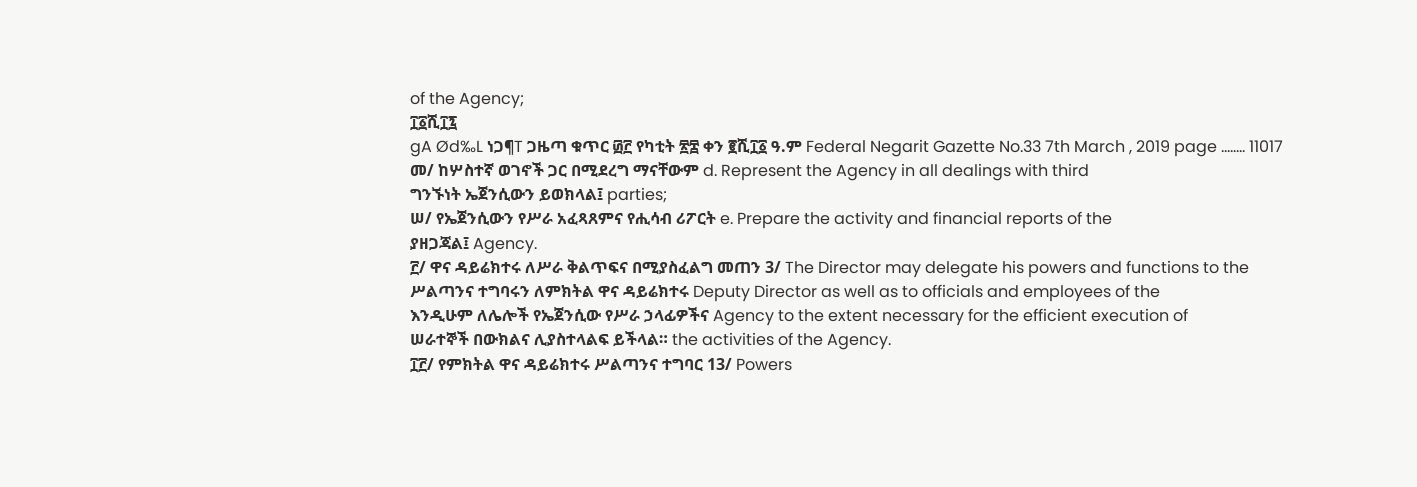of the Agency;
፲፩ሺ፲፯
gA Ød‰L ነጋ¶T ጋዜጣ ቁጥር ፴፫ የካቲት ፳፰ ቀን ፪ሺ፲፩ ዓ.ም Federal Negarit Gazette No.33 7th March , 2019 page …….. 11017
መ/ ከሦስተኛ ወገኖች ጋር በሚደረግ ማናቸውም d. Represent the Agency in all dealings with third
ግንኙነት ኤጀንሲውን ይወክላል፤ parties;
ሠ/ የኤጀንሲውን የሥራ አፈጻጸምና የሒሳብ ሪፖርት e. Prepare the activity and financial reports of the
ያዘጋጃል፤ Agency.
፫/ ዋና ዳይሬክተሩ ለሥራ ቅልጥፍና በሚያስፈልግ መጠን 3/ The Director may delegate his powers and functions to the
ሥልጣንና ተግባሩን ለምክትል ዋና ዳይሬክተሩ Deputy Director as well as to officials and employees of the
እንዲሁም ለሌሎች የኤጀንሲው የሥራ ኃላፊዎችና Agency to the extent necessary for the efficient execution of
ሠራተኞች በውክልና ሊያስተላልፍ ይችላል። the activities of the Agency.
፲፫/ የምክትል ዋና ዳይሬክተሩ ሥልጣንና ተግባር 13/ Powers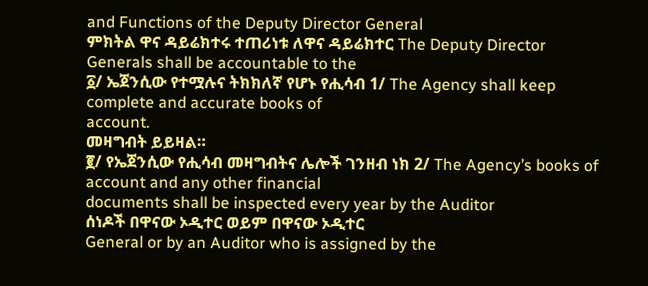and Functions of the Deputy Director General
ምክትል ዋና ዳይሬክተሩ ተጠሪነቱ ለዋና ዳይሬክተር The Deputy Director Generals shall be accountable to the
፩/ ኤጀንሲው የተሟሉና ትክክለኛ የሆኑ የሒሳብ 1/ The Agency shall keep complete and accurate books of
account.
መዛግብት ይይዛል።
፪/ የኤጀንሲው የሒሳብ መዛግብትና ሌሎች ገንዘብ ነክ 2/ The Agency’s books of account and any other financial
documents shall be inspected every year by the Auditor
ሰነዶች በዋናው ኦዲተር ወይም በዋናው ኦዲተር
General or by an Auditor who is assigned by the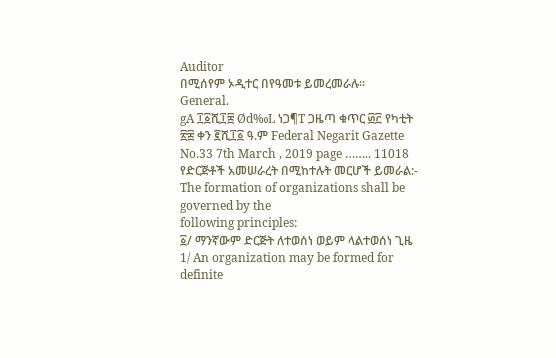Auditor
በሚሰየም ኦዲተር በየዓመቱ ይመረመራሉ።
General.
gA ፲፩ሺ፲፰ Ød‰L ነጋ¶T ጋዜጣ ቁጥር ፴፫ የካቲት ፳፰ ቀን ፪ሺ፲፩ ዓ.ም Federal Negarit Gazette No.33 7th March , 2019 page …….. 11018
የድርጅቶች አመሠራረት በሚከተሉት መርሆች ይመራል:- The formation of organizations shall be governed by the
following principles:
፩/ ማንኛውም ድርጅት ለተወሰነ ወይም ላልተወሰነ ጊዜ 1/ An organization may be formed for definite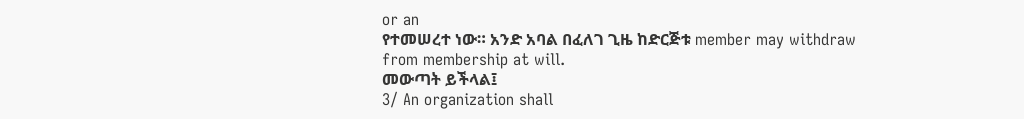or an
የተመሠረተ ነው። አንድ አባል በፈለገ ጊዜ ከድርጅቱ member may withdraw from membership at will.
መውጣት ይችላል፤
3/ An organization shall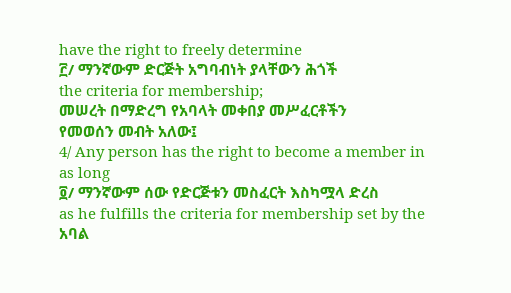have the right to freely determine
፫/ ማንኛውም ድርጅት አግባብነት ያላቸውን ሕጎች
the criteria for membership;
መሠረት በማድረግ የአባላት መቀበያ መሥፈርቶችን
የመወሰን መብት አለው፤
4/ Any person has the right to become a member in as long
፬/ ማንኛውም ሰው የድርጅቱን መስፈርት እስካሟላ ድረስ
as he fulfills the criteria for membership set by the
አባል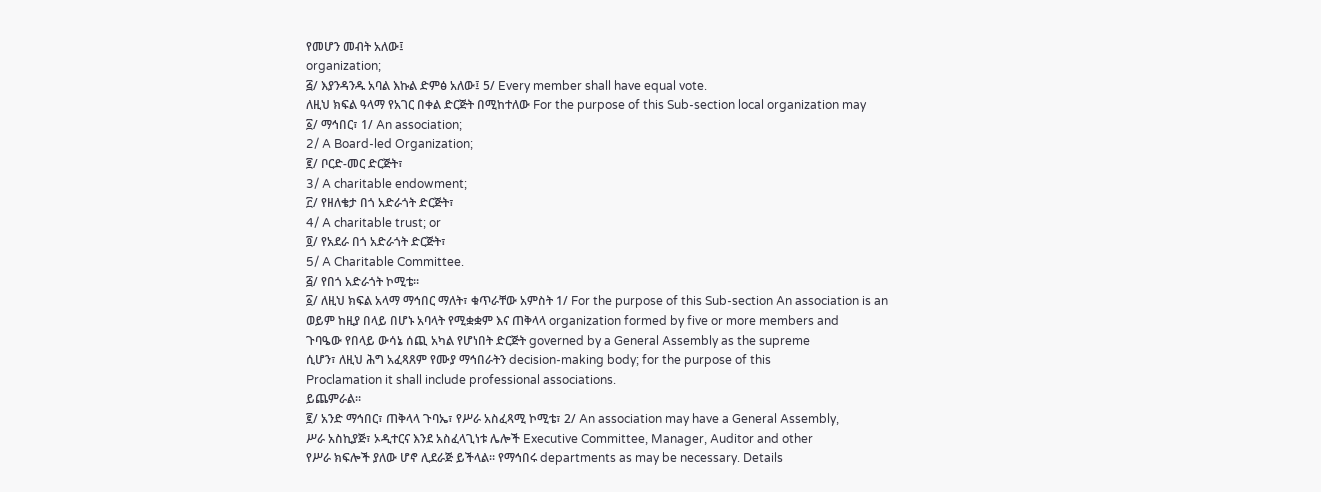የመሆን መብት አለው፤
organization;
፭/ እያንዳንዱ አባል እኩል ድምፅ አለው፤ 5/ Every member shall have equal vote.
ለዚህ ክፍል ዓላማ የአገር በቀል ድርጅት በሚከተለው For the purpose of this Sub-section local organization may
፩/ ማኅበር፣ 1/ An association;
2/ A Board-led Organization;
፪/ ቦርድ-መር ድርጅት፣
3/ A charitable endowment;
፫/ የዘለቄታ በጎ አድራጎት ድርጅት፣
4/ A charitable trust; or
፬/ የአደራ በጎ አድራጎት ድርጅት፣
5/ A Charitable Committee.
፭/ የበጎ አድራጎት ኮሚቴ።
፩/ ለዚህ ክፍል አላማ ማኅበር ማለት፣ ቁጥራቸው አምስት 1/ For the purpose of this Sub-section An association is an
ወይም ከዚያ በላይ በሆኑ አባላት የሚቋቋም እና ጠቅላላ organization formed by five or more members and
ጉባዔው የበላይ ውሳኔ ሰጪ አካል የሆነበት ድርጅት governed by a General Assembly as the supreme
ሲሆን፣ ለዚህ ሕግ አፈጻጸም የሙያ ማኅበራትን decision-making body; for the purpose of this
Proclamation it shall include professional associations.
ይጨምራል።
፪/ አንድ ማኅበር፣ ጠቅላላ ጉባኤ፣ የሥራ አስፈጻሚ ኮሚቴ፣ 2/ An association may have a General Assembly,
ሥራ አስኪያጅ፣ ኦዲተርና እንደ አስፈላጊነቱ ሌሎች Executive Committee, Manager, Auditor and other
የሥራ ክፍሎች ያለው ሆኖ ሊደራጅ ይችላል። የማኅበሩ departments as may be necessary. Details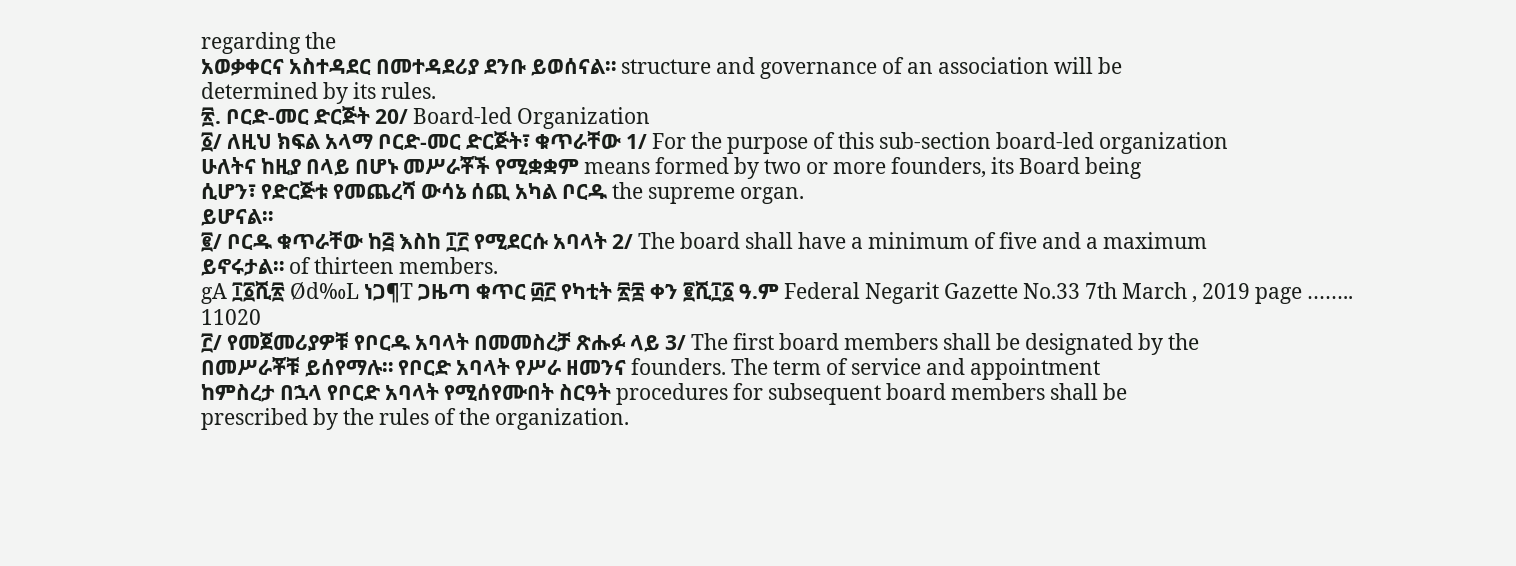regarding the
አወቃቀርና አስተዳደር በመተዳደሪያ ደንቡ ይወሰናል። structure and governance of an association will be
determined by its rules.
፳. ቦርድ-መር ድርጅት 20/ Board-led Organization
፩/ ለዚህ ክፍል አላማ ቦርድ-መር ድርጅት፣ ቁጥራቸው 1/ For the purpose of this sub-section board-led organization
ሁለትና ከዚያ በላይ በሆኑ መሥራቾች የሚቋቋም means formed by two or more founders, its Board being
ሲሆን፣ የድርጅቱ የመጨረሻ ውሳኔ ሰጪ አካል ቦርዱ the supreme organ.
ይሆናል።
፪/ ቦርዱ ቁጥራቸው ከ፭ እስከ ፲፫ የሚደርሱ አባላት 2/ The board shall have a minimum of five and a maximum
ይኖሩታል። of thirteen members.
gA ፲፩ሺ፳ Ød‰L ነጋ¶T ጋዜጣ ቁጥር ፴፫ የካቲት ፳፰ ቀን ፪ሺ፲፩ ዓ.ም Federal Negarit Gazette No.33 7th March , 2019 page …….. 11020
፫/ የመጀመሪያዎቹ የቦርዱ አባላት በመመስረቻ ጽሑፉ ላይ 3/ The first board members shall be designated by the
በመሥራቾቹ ይሰየማሉ። የቦርድ አባላት የሥራ ዘመንና founders. The term of service and appointment
ከምስረታ በኋላ የቦርድ አባላት የሚሰየሙበት ስርዓት procedures for subsequent board members shall be
prescribed by the rules of the organization.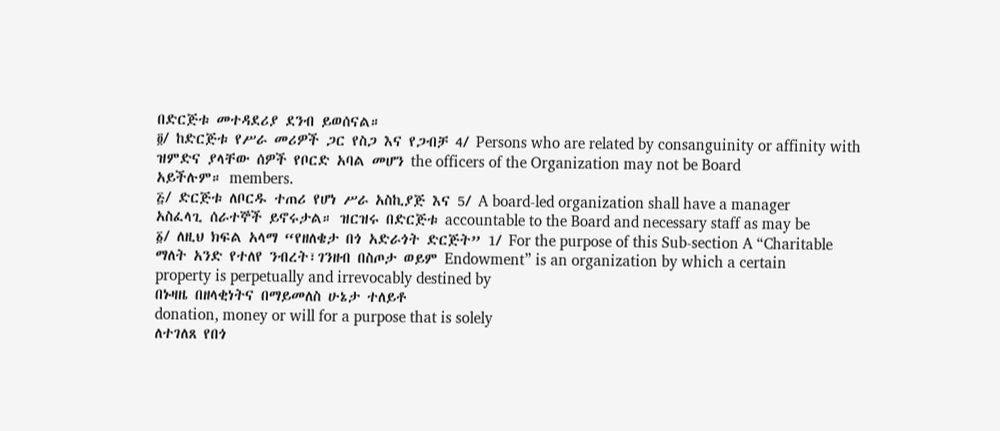በድርጅቱ መተዳደሪያ ደንብ ይወሰናል።
፬/ ከድርጅቱ የሥራ መሪዎች ጋር የስጋ እና የጋብቻ 4/ Persons who are related by consanguinity or affinity with
ዝምድና ያላቸው ሰዎች የቦርድ አባል መሆን the officers of the Organization may not be Board
አይችሉም። members.
፭/ ድርጅቱ ለቦርዱ ተጠሪ የሆነ ሥራ አስኪያጅ እና 5/ A board-led organization shall have a manager
አስፈላጊ ሰራተኞች ይኖሩታል። ዝርዝሩ በድርጅቱ accountable to the Board and necessary staff as may be
፩/ ለዚህ ክፍል አላማ “የዘለቄታ በጎ አድራጎት ድርጅት” 1/ For the purpose of this Sub-section A “Charitable
ማለት አንድ የተለየ ንብረት፣ገንዘብ በስጦታ ወይም Endowment” is an organization by which a certain
property is perpetually and irrevocably destined by
በኑዛዜ በዘላቂነትና በማይመለስ ሁኔታ ተለይቶ
donation, money or will for a purpose that is solely
ለተገለጸ የበጎ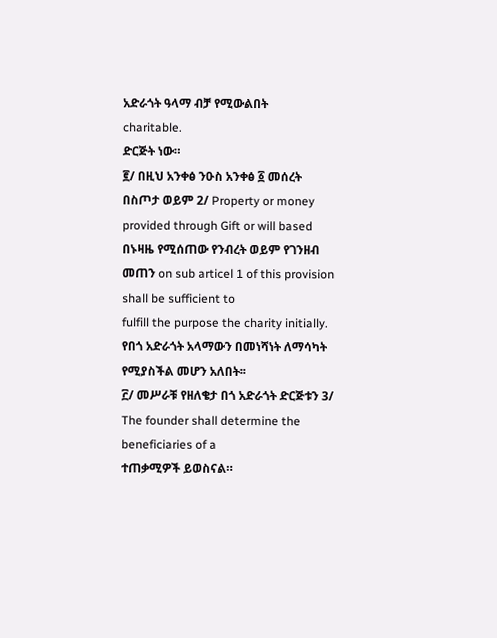አድራጎት ዓላማ ብቻ የሚውልበት
charitable.
ድርጅት ነው።
፪/ በዚህ አንቀፅ ንዑስ አንቀፅ ፩ መሰረት በስጦታ ወይም 2/ Property or money provided through Gift or will based
በኑዛዜ የሚሰጠው የንብረት ወይም የገንዘብ መጠን on sub articel 1 of this provision shall be sufficient to
fulfill the purpose the charity initially.
የበጎ አድራጎት አላማውን በመነሻነት ለማሳካት
የሚያስችል መሆን አለበት፡፡
፫/ መሥራቹ የዘለቄታ በጎ አድራጎት ድርጅቱን 3/ The founder shall determine the beneficiaries of a
ተጠቃሚዎች ይወስናል።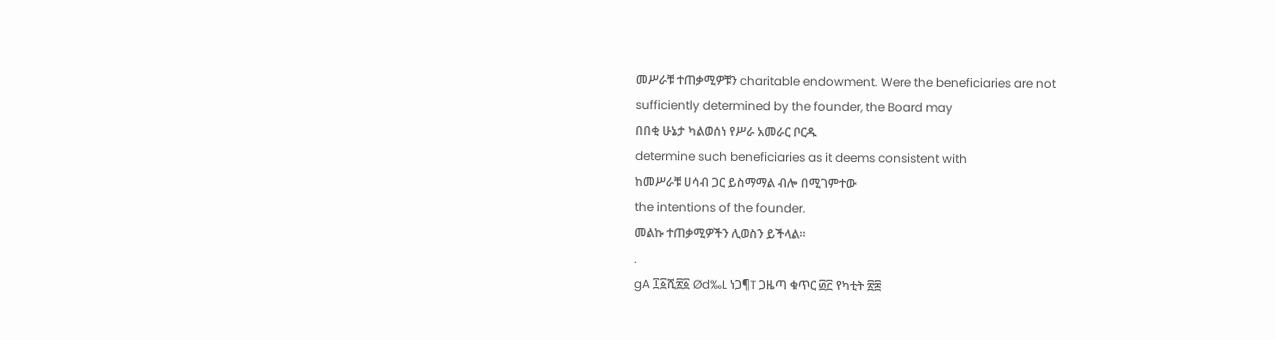መሥራቹ ተጠቃሚዎቹን charitable endowment. Were the beneficiaries are not
sufficiently determined by the founder, the Board may
በበቂ ሁኔታ ካልወሰነ የሥራ አመራር ቦርዱ
determine such beneficiaries as it deems consistent with
ከመሥራቹ ሀሳብ ጋር ይስማማል ብሎ በሚገምተው
the intentions of the founder.
መልኩ ተጠቃሚዎችን ሊወስን ይችላል።
.
gA ፲፩ሺ፳፩ Ød‰L ነጋ¶T ጋዜጣ ቁጥር ፴፫ የካቲት ፳፰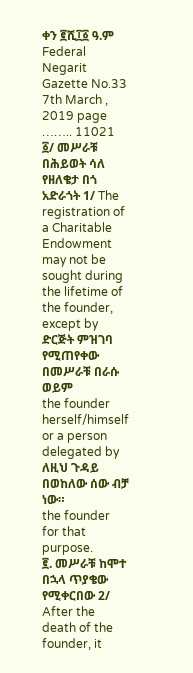ቀን ፪ሺ፲፩ ዓ.ም Federal Negarit Gazette No.33 7th March , 2019 page …….. 11021
፩/ መሥራቹ በሕይወት ሳለ የዘለቄታ በጎ አድራጎት 1/ The registration of a Charitable Endowment may not be
sought during the lifetime of the founder, except by
ድርጅት ምዝገባ የሚጠየቀው በመሥራቹ በራሱ ወይም
the founder herself/himself or a person delegated by
ለዚህ ጉዳይ በወከለው ሰው ብቻ ነው።
the founder for that purpose.
፪. መሥራቹ ከሞተ በኋላ ጥያቄው የሚቀርበው 2/ After the death of the founder, it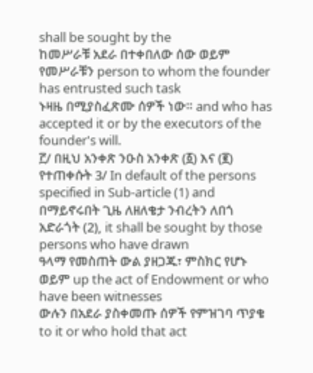shall be sought by the
ከመሥራቹ አደራ በተቀበለው ሰው ወይም የመሥራቹን person to whom the founder has entrusted such task
ኑዛዜ በሚያስፈጽሙ ሰዎች ነው። and who has accepted it or by the executors of the
founder's will.
፫/ በዚህ አንቀጽ ንዑስ አንቀጽ (፩) እና (፪) የተጠቀሱት 3/ In default of the persons specified in Sub-article (1) and
በማይኖሩበት ጊዜ ለዘለቄታ ንብረትን ለበጎ አድራጎት (2), it shall be sought by those persons who have drawn
ዓላማ የመስጠት ውል ያዘጋጁ፣ ምስክር የሆኑ ወይም up the act of Endowment or who have been witnesses
ውሉን በአደራ ያስቀመጡ ሰዎች የምዝገባ ጥያቄ to it or who hold that act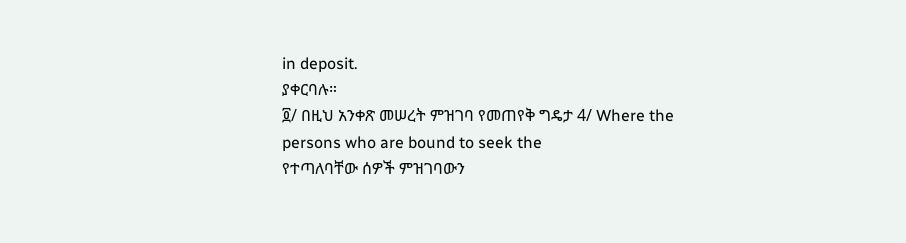in deposit.
ያቀርባሉ።
፬/ በዚህ አንቀጽ መሠረት ምዝገባ የመጠየቅ ግዴታ 4/ Where the persons who are bound to seek the
የተጣለባቸው ሰዎች ምዝገባውን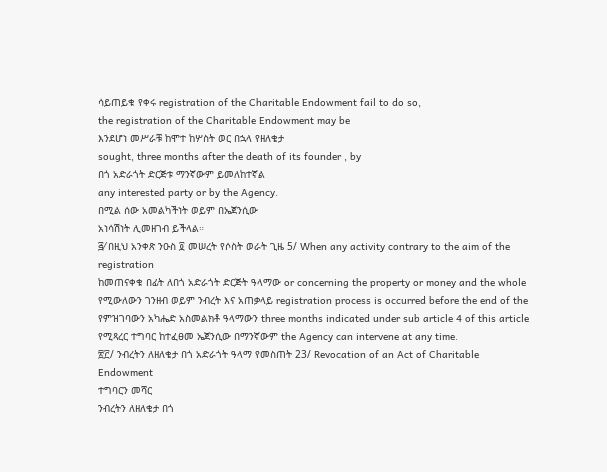ሳይጠይቁ የቀሩ registration of the Charitable Endowment fail to do so,
the registration of the Charitable Endowment may be
እንደሆነ መሥራቹ ከሞተ ከሦስት ወር በኋላ የዘለቄታ
sought, three months after the death of its founder , by
በጎ አድራጎት ድርጅቱ ማንኛውም ይመለከተኛል
any interested party or by the Agency.
በሚል ሰው አመልካችነት ወይም በኤጀንሲው
አነሳሽነት ሊመዘገብ ይችላል።
፭⁄ በዚህ አንቀጽ ንዑስ ፬ መሠረት የሶስት ወራት ጊዜ 5/ When any activity contrary to the aim of the registration
ከመጠናቀቁ በፊት ለበጎ አድራጎት ድርጅት ዓላማው or concerning the property or money and the whole
የሚውለውን ገንዘብ ወይም ንብረት እና አጠቃላይ registration process is occurred before the end of the
የምዝገባውን አካሔድ አስመልክቶ ዓላማውን three months indicated under sub article 4 of this article
የሚጻረር ተግባር ከተፈፀመ ኤጀንሲው በማንኛውም the Agency can intervene at any time.
፳፫/ ንብረትን ለዘለቄታ በጎ አድራጎት ዓላማ የመስጠት 23/ Revocation of an Act of Charitable Endowment
ተግባርን መሻር
ንብረትን ለዘለቄታ በጎ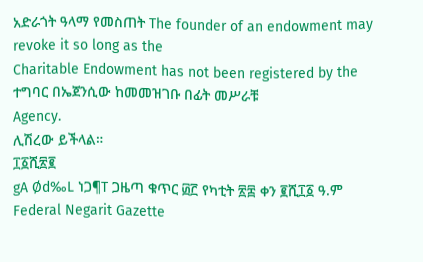አድራጎት ዓላማ የመስጠት The founder of an endowment may revoke it so long as the
Charitable Endowment has not been registered by the
ተግባር በኤጀንሲው ከመመዝገቡ በፊት መሥራቹ
Agency.
ሊሽረው ይችላል።
፲፩ሺ፳፪
gA Ød‰L ነጋ¶T ጋዜጣ ቁጥር ፴፫ የካቲት ፳፰ ቀን ፪ሺ፲፩ ዓ.ም Federal Negarit Gazette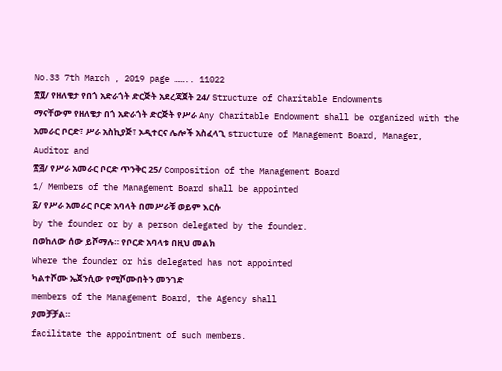No.33 7th March , 2019 page …….. 11022
፳፬/ የዘለቄታ የበጎ አድራጎት ድርጅት አደረጃጀት 24/ Structure of Charitable Endowments
ማናቸውም የዘለቄታ በጎ አድራጎት ድርጅት የሥራ Any Charitable Endowment shall be organized with the
አመራር ቦርድ፣ ሥራ አስኪያጅ፣ ኦዲተርና ሌሎች አስፈላጊ structure of Management Board, Manager, Auditor and
፳፭/ የሥራ አመራር ቦርድ ጥንቅር 25/ Composition of the Management Board
1/ Members of the Management Board shall be appointed
፩/ የሥራ አመራር ቦርድ አባላት በመሥራቹ ወይም እርሱ
by the founder or by a person delegated by the founder.
በወከለው ሰው ይሾማሉ። የቦርድ አባላቱ በዚህ መልክ
Where the founder or his delegated has not appointed
ካልተሾሙ ኤጀንሲው የሚሾሙበትን መንገድ
members of the Management Board, the Agency shall
ያመቻቻል።
facilitate the appointment of such members.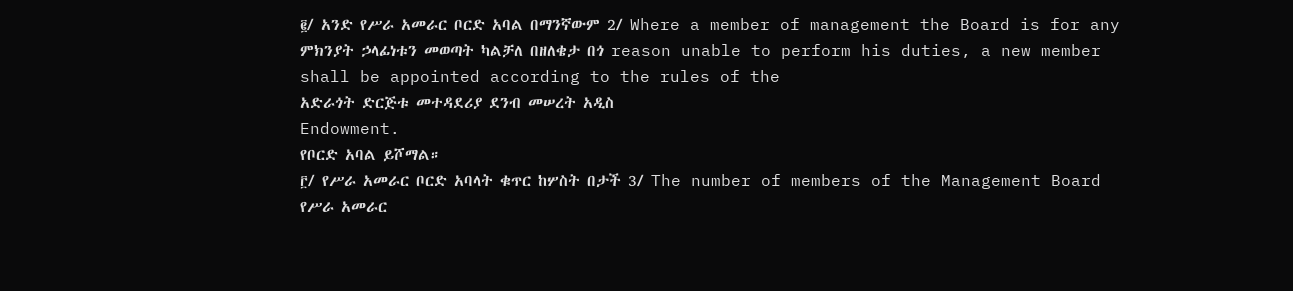፪/ አንድ የሥራ አመራር ቦርድ አባል በማንኛውም 2/ Where a member of management the Board is for any
ምክንያት ኃላፊነቱን መወጣት ካልቻለ በዘለቄታ በጎ reason unable to perform his duties, a new member
shall be appointed according to the rules of the
አድራጎት ድርጅቱ መተዳደሪያ ደንብ መሠረት አዲስ
Endowment.
የቦርድ አባል ይሾማል።
፫/ የሥራ አመራር ቦርድ አባላት ቁጥር ከሦስት በታች 3/ The number of members of the Management Board
የሥራ አመራር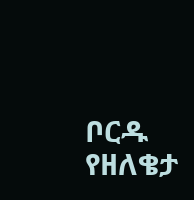ቦርዱ የዘለቄታ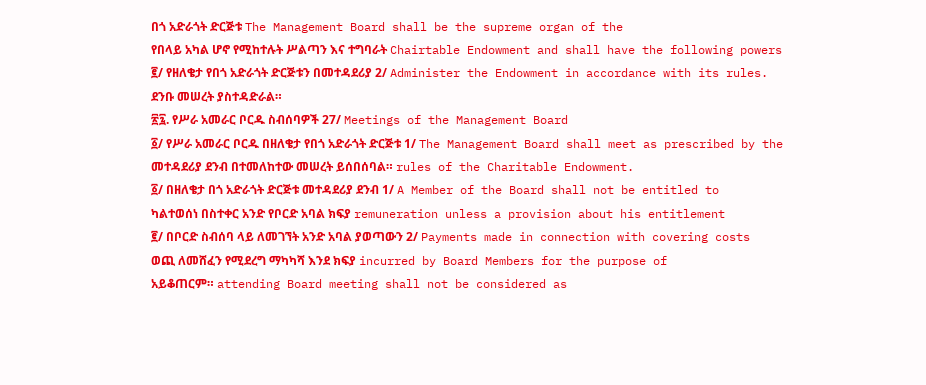በጎ አድራጎት ድርጅቱ The Management Board shall be the supreme organ of the
የበላይ አካል ሆኖ የሚከተሉት ሥልጣን እና ተግባራት Chairtable Endowment and shall have the following powers
፪/ የዘለቄታ የበጎ አድራጎት ድርጅቱን በመተዳደሪያ 2/ Administer the Endowment in accordance with its rules.
ደንቡ መሠረት ያስተዳድራል።
፳፯. የሥራ አመራር ቦርዱ ስብሰባዎች 27/ Meetings of the Management Board
፩/ የሥራ አመራር ቦርዱ በዘለቄታ የበጎ አድራጎት ድርጅቱ 1/ The Management Board shall meet as prescribed by the
መተዳደሪያ ደንብ በተመለከተው መሠረት ይሰበሰባል። rules of the Charitable Endowment.
፩/ በዘለቄታ በጎ አድራጎት ድርጅቱ መተዳደሪያ ደንብ 1/ A Member of the Board shall not be entitled to
ካልተወሰነ በስተቀር አንድ የቦርድ አባል ክፍያ remuneration unless a provision about his entitlement
፪/ በቦርድ ስብሰባ ላይ ለመገኘት አንድ አባል ያወጣውን 2/ Payments made in connection with covering costs
ወጪ ለመሸፈን የሚደረግ ማካካሻ እንደ ክፍያ incurred by Board Members for the purpose of
አይቆጠርም። attending Board meeting shall not be considered as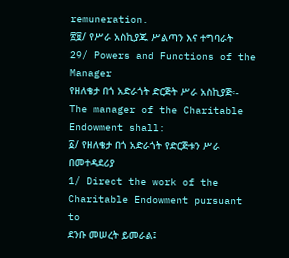remuneration.
፳፱/ የሥራ አስኪያጁ ሥልጣን እና ተግባራት
29/ Powers and Functions of the Manager
የዘለቄታ በጎ አድራጎት ድርጅት ሥራ አስኪያጅ፡- The manager of the Charitable Endowment shall:
፩/ የዘለቄታ በጎ አድራጎት የድርጅቱን ሥራ በመተዳደሪያ
1/ Direct the work of the Charitable Endowment pursuant to
ደንቡ መሠረት ይመራል፤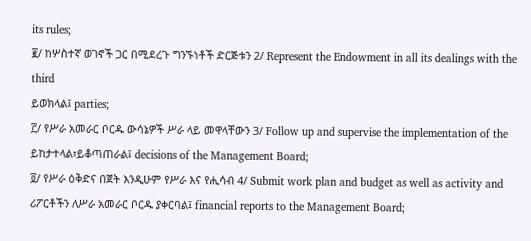its rules;
፪/ ከሦስተኛ ወገኖች ጋር በሚደረጉ ግንኙነቶች ድርጅቱን 2/ Represent the Endowment in all its dealings with the third
ይወክላል፤ parties;
፫/ የሥራ አመራር ቦርዱ ውሳኔዎች ሥራ ላይ መዋላቸውን 3/ Follow up and supervise the implementation of the
ይከታተላል፣ይቆጣጠራል፤ decisions of the Management Board;
፬/ የሥራ ዕቅድና በጀት እንዲሁም የሥራ እና የሒሳብ 4/ Submit work plan and budget as well as activity and
ሪፖርቶችን ለሥራ አመራር ቦርዱ ያቀርባል፤ financial reports to the Management Board;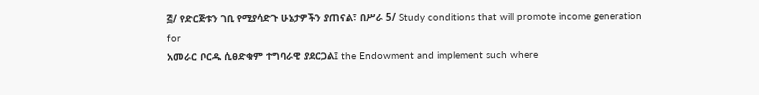፭/ የድርጅቱን ገቢ የሚያሳድጉ ሁኔታዎችን ያጠናል፣ በሥራ 5/ Study conditions that will promote income generation for
አመራር ቦርዱ ሲፀድቁም ተግባራዊ ያደርጋል፤ the Endowment and implement such where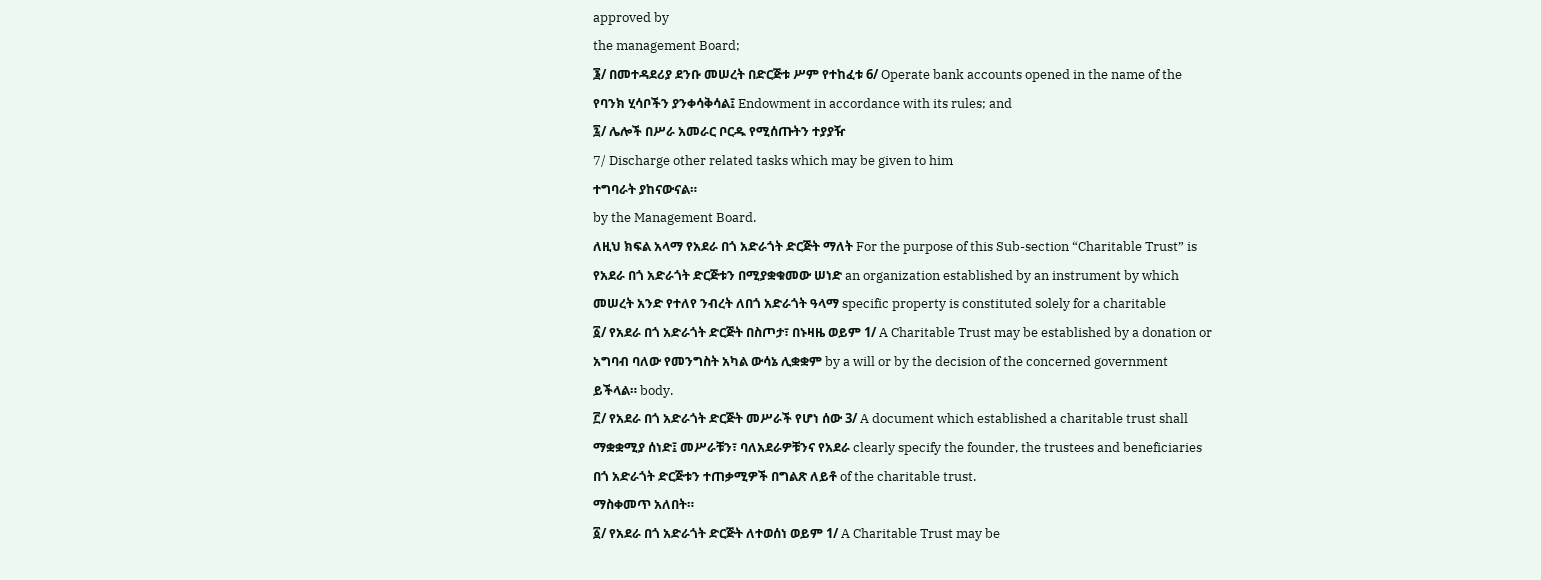approved by
the management Board;
፮/ በመተዳደሪያ ደንቡ መሠረት በድርጅቱ ሥም የተከፈቱ 6/ Operate bank accounts opened in the name of the
የባንክ ሂሳቦችን ያንቀሳቅሳል፤ Endowment in accordance with its rules; and
፯/ ሌሎች በሥራ አመራር ቦርዱ የሚሰጡትን ተያያዥ
7/ Discharge other related tasks which may be given to him
ተግባራት ያከናውናል።
by the Management Board.
ለዚህ ክፍል አላማ የአደራ በጎ አድራጎት ድርጅት ማለት For the purpose of this Sub-section “Charitable Trust” is
የአደራ በጎ አድራጎት ድርጅቱን በሚያቋቁመው ሠነድ an organization established by an instrument by which
መሠረት አንድ የተለየ ንብረት ለበጎ አድራጎት ዓላማ specific property is constituted solely for a charitable
፩/ የአደራ በጎ አድራጎት ድርጅት በስጦታ፣ በኑዛዜ ወይም 1/ A Charitable Trust may be established by a donation or
አግባብ ባለው የመንግስት አካል ውሳኔ ሊቋቋም by a will or by the decision of the concerned government
ይችላል። body.
፫/ የአደራ በጎ አድራጎት ድርጅት መሥራች የሆነ ሰው 3/ A document which established a charitable trust shall
ማቋቋሚያ ሰነድ፤ መሥራቹን፣ ባለአደራዎቹንና የአደራ clearly specify the founder, the trustees and beneficiaries
በጎ አድራጎት ድርጅቱን ተጠቃሚዎች በግልጽ ለይቶ of the charitable trust.
ማስቀመጥ አለበት።
፩/ የአደራ በጎ አድራጎት ድርጅት ለተወሰነ ወይም 1/ A Charitable Trust may be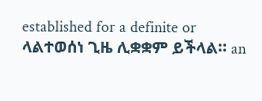established for a definite or
ላልተወሰነ ጊዜ ሊቋቋም ይችላል። an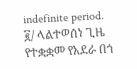indefinite period.
፪/ ላልተወሰነ ጊዜ የተቋቋመ የአደራ በጎ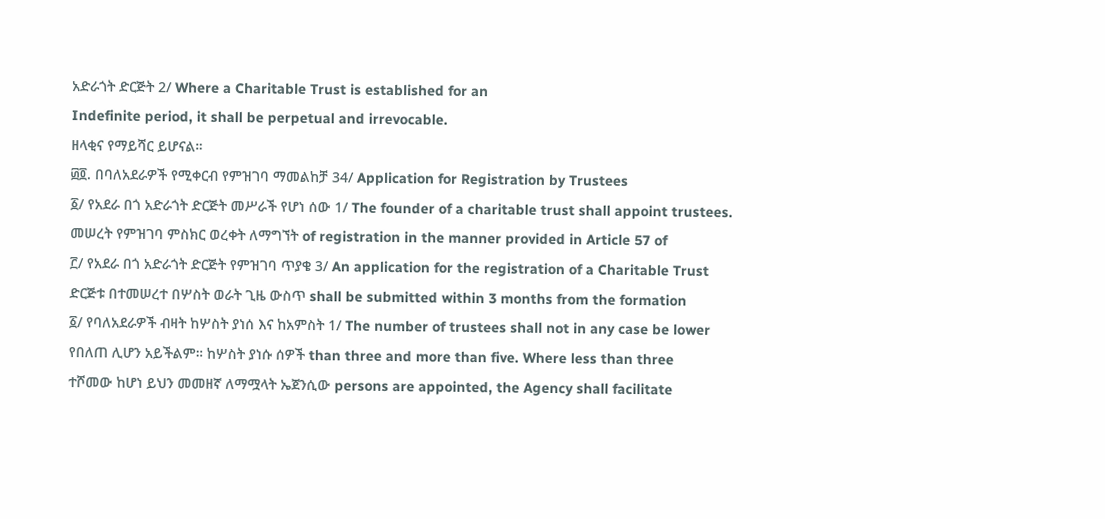አድራጎት ድርጅት 2/ Where a Charitable Trust is established for an
Indefinite period, it shall be perpetual and irrevocable.
ዘላቂና የማይሻር ይሆናል።
፴፬. በባለአደራዎች የሚቀርብ የምዝገባ ማመልከቻ 34/ Application for Registration by Trustees
፩/ የአደራ በጎ አድራጎት ድርጅት መሥራች የሆነ ሰው 1/ The founder of a charitable trust shall appoint trustees.
መሠረት የምዝገባ ምስክር ወረቀት ለማግኘት of registration in the manner provided in Article 57 of
፫/ የአደራ በጎ አድራጎት ድርጅት የምዝገባ ጥያቄ 3/ An application for the registration of a Charitable Trust
ድርጅቱ በተመሠረተ በሦስት ወራት ጊዜ ውስጥ shall be submitted within 3 months from the formation
፩/ የባለአደራዎች ብዛት ከሦስት ያነሰ እና ከአምስት 1/ The number of trustees shall not in any case be lower
የበለጠ ሊሆን አይችልም። ከሦስት ያነሱ ሰዎች than three and more than five. Where less than three
ተሾመው ከሆነ ይህን መመዘኛ ለማሟላት ኤጀንሲው persons are appointed, the Agency shall facilitate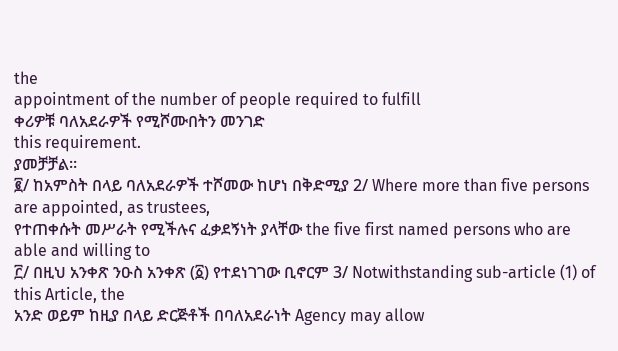the
appointment of the number of people required to fulfill
ቀሪዎቹ ባለአደራዎች የሚሾሙበትን መንገድ
this requirement.
ያመቻቻል።
፪/ ከአምስት በላይ ባለአደራዎች ተሾመው ከሆነ በቅድሚያ 2/ Where more than five persons are appointed, as trustees,
የተጠቀሱት መሥራት የሚችሉና ፈቃደኝነት ያላቸው the five first named persons who are able and willing to
፫/ በዚህ አንቀጽ ንዑስ አንቀጽ (፩) የተደነገገው ቢኖርም 3/ Notwithstanding sub-article (1) of this Article, the
አንድ ወይም ከዚያ በላይ ድርጅቶች በባለአደራነት Agency may allow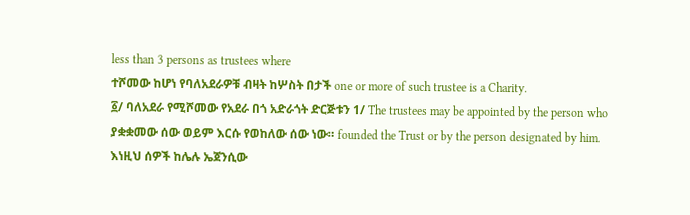less than 3 persons as trustees where
ተሾመው ከሆነ የባለአደራዎቹ ብዛት ከሦስት በታች one or more of such trustee is a Charity.
፩/ ባለአደራ የሚሾመው የአደራ በጎ አድራጎት ድርጅቱን 1/ The trustees may be appointed by the person who
ያቋቋመው ሰው ወይም እርሱ የወከለው ሰው ነው። founded the Trust or by the person designated by him.
እነዚህ ሰዎች ከሌሉ ኤጀንሲው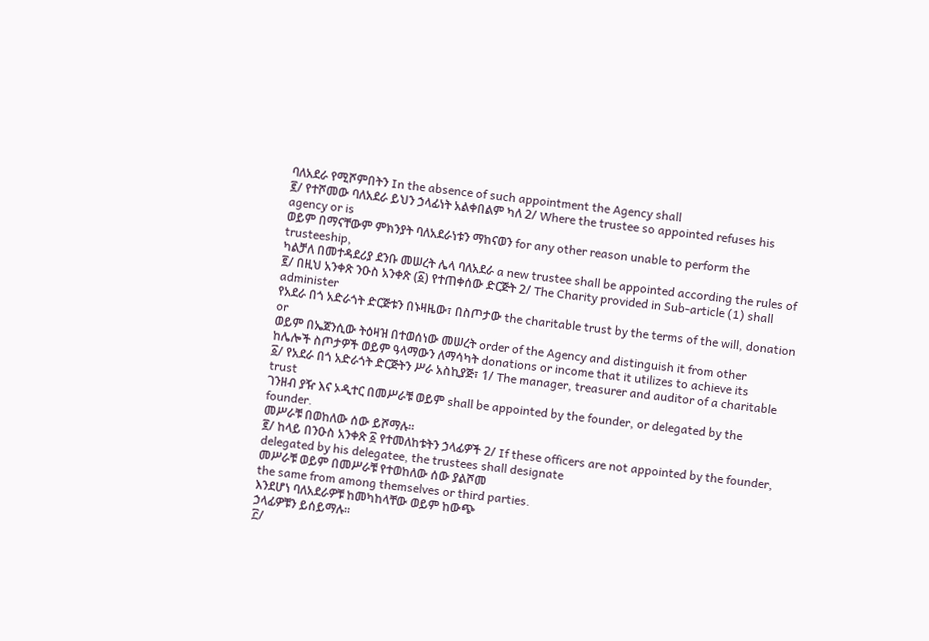ባለአደራ የሚሾምበትን In the absence of such appointment the Agency shall
፪/ የተሾመው ባለአደራ ይህን ኃላፊነት አልቀበልም ካለ 2/ Where the trustee so appointed refuses his agency or is
ወይም በማናቸውም ምክንያት ባለአደራነቱን ማከናወን for any other reason unable to perform the trusteeship,
ካልቻለ በመተዳደሪያ ደንቡ መሠረት ሌላ ባለአደራ a new trustee shall be appointed according the rules of
፪/ በዚህ አንቀጽ ንዑስ አንቀጽ (፩) የተጠቀሰው ድርጅት 2/ The Charity provided in Sub-article (1) shall administer
የአደራ በጎ አድራጎት ድርጅቱን በኑዛዜው፣ በስጦታው the charitable trust by the terms of the will, donation or
ወይም በኤጀንሲው ትዕዛዝ በተወሰነው መሠረት order of the Agency and distinguish it from other
ከሌሎች ስጦታዎች ወይም ዓላማውን ለማሳካት donations or income that it utilizes to achieve its
፩/ የአደራ በጎ አድራጎት ድርጅትን ሥራ አስኪያጅ፣ 1/ The manager, treasurer and auditor of a charitable trust
ገንዘብ ያዥ እና ኦዲተር በመሥራቹ ወይም shall be appointed by the founder, or delegated by the
founder.
መሥራቹ በወከለው ሰው ይሾማሉ።
፪/ ከላይ በንዑስ አንቀጽ ፩ የተመለከቱትን ኃላፊዎች 2/ If these officers are not appointed by the founder,
delegated by his delegatee, the trustees shall designate
መሥራቹ ወይም በመሥራቹ የተወከለው ሰው ያልሾመ
the same from among themselves or third parties.
እንደሆነ ባለአደራዎቹ ከመካከላቸው ወይም ከውጭ
ኃላፊዎቹን ይሰይማሉ።
፫/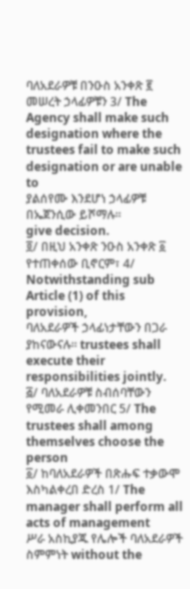ባለአደራዎቹ በንዑስ አንቀጽ ፪ መሠረት ኃላፊዎቹን 3/ The Agency shall make such designation where the
trustees fail to make such designation or are unable to
ያልሰየሙ እንደሆነ ኃላፊዎቹ በኤጀንሲው ይሾማሉ።
give decision.
፬/ በዚህ አንቀጽ ንዑስ አንቀጽ ፩ የተጠቀሰው ቢኖርም፣ 4/ Notwithstanding sub Article (1) of this provision,
ባለአደራዎች ኃላፊነታቸውን በጋራ ያከናውናሉ። trustees shall execute their responsibilities jointly.
፭/ ባለአደራዎቹ ስብሰባቸውን የሚመራ ሊቀመንበር 5/ The trustees shall among themselves choose the person
፩/ ከባለአደራዎች በጽሑፍ ተቃውሞ እስካልቀረበ ድረስ 1/ The manager shall perform all acts of management
ሥራ አስኪያጁ የሌሎች ባለአደራዎች ስምምነት without the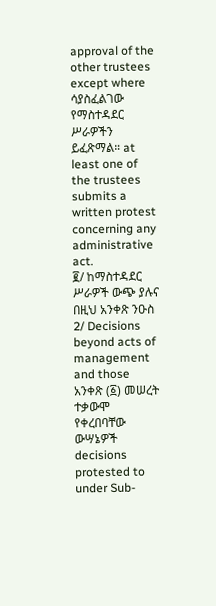approval of the other trustees except where
ሳያስፈልገው የማስተዳደር ሥራዎችን ይፈጽማል። at least one of the trustees submits a written protest
concerning any administrative act.
፪/ ከማስተዳደር ሥራዎች ውጭ ያሉና በዚህ አንቀጽ ንዑስ 2/ Decisions beyond acts of management and those
አንቀጽ (፩) መሠረት ተቃውሞ የቀረበባቸው ውሣኔዎች decisions protested to under Sub-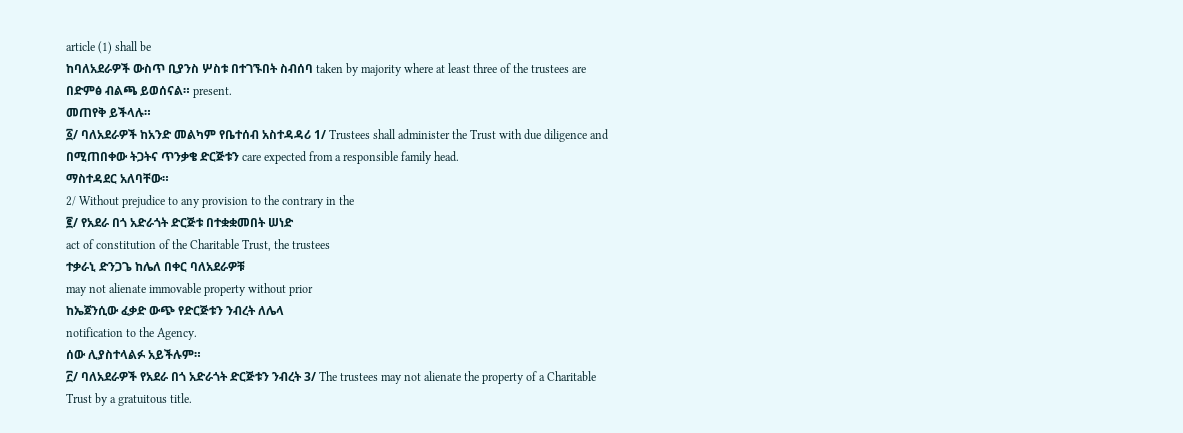article (1) shall be
ከባለአደራዎች ውስጥ ቢያንስ ሦስቱ በተገኙበት ስብሰባ taken by majority where at least three of the trustees are
በድምፅ ብልጫ ይወሰናል። present.
መጠየቅ ይችላሉ።
፩/ ባለአደራዎች ከአንድ መልካም የቤተሰብ አስተዳዳሪ 1/ Trustees shall administer the Trust with due diligence and
በሚጠበቀው ትጋትና ጥንቃቄ ድርጅቱን care expected from a responsible family head.
ማስተዳደር አለባቸው።
2/ Without prejudice to any provision to the contrary in the
፪/ የአደራ በጎ አድራጎት ድርጅቱ በተቋቋመበት ሠነድ
act of constitution of the Charitable Trust, the trustees
ተቃራኒ ድንጋጌ ከሌለ በቀር ባለአደራዎቹ
may not alienate immovable property without prior
ከኤጀንሲው ፈቃድ ውጭ የድርጅቱን ንብረት ለሌላ
notification to the Agency.
ሰው ሊያስተላልፉ አይችሉም።
፫/ ባለአደራዎች የአደራ በጎ አድራጎት ድርጅቱን ንብረት 3/ The trustees may not alienate the property of a Charitable
Trust by a gratuitous title.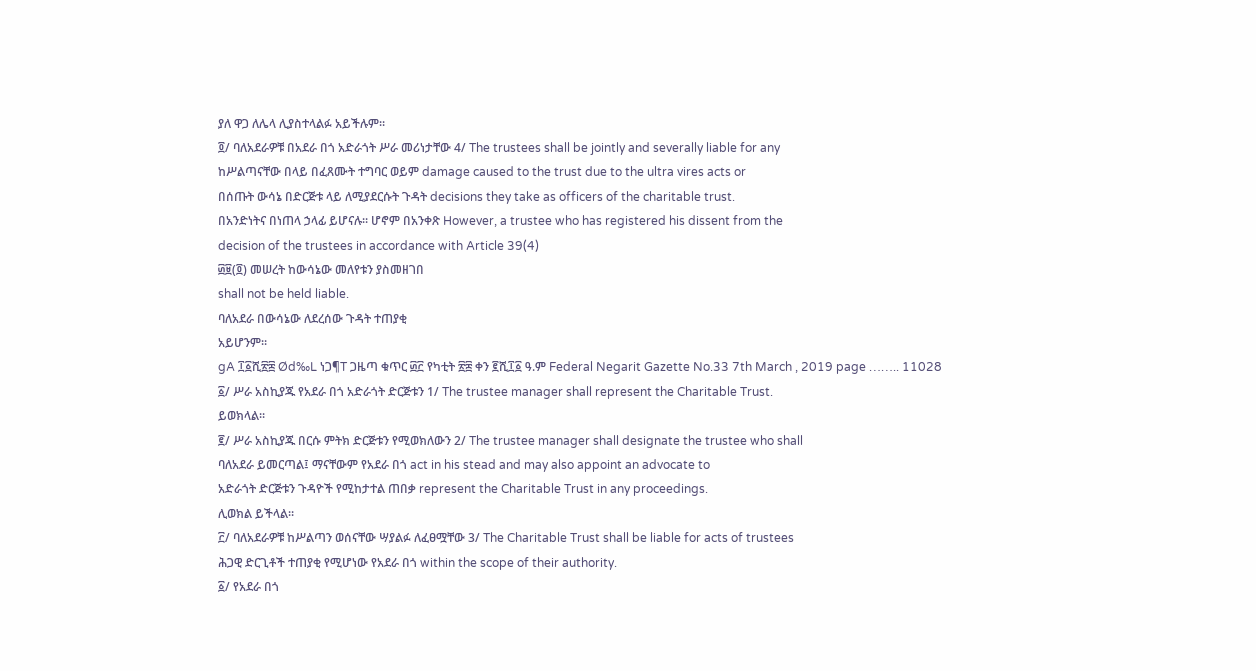ያለ ዋጋ ለሌላ ሊያስተላልፉ አይችሉም።
፬/ ባለአደራዎቹ በአደራ በጎ አድራጎት ሥራ መሪነታቸው 4/ The trustees shall be jointly and severally liable for any
ከሥልጣናቸው በላይ በፈጸሙት ተግባር ወይም damage caused to the trust due to the ultra vires acts or
በሰጡት ውሳኔ በድርጅቱ ላይ ለሚያደርሱት ጉዳት decisions they take as officers of the charitable trust.
በአንድነትና በነጠላ ኃላፊ ይሆናሉ። ሆኖም በአንቀጽ However, a trustee who has registered his dissent from the
decision of the trustees in accordance with Article 39(4)
፴፱(፬) መሠረት ከውሳኔው መለየቱን ያስመዘገበ
shall not be held liable.
ባለአደራ በውሳኔው ለደረሰው ጉዳት ተጠያቂ
አይሆንም።
gA ፲፩ሺ፳፰ Ød‰L ነጋ¶T ጋዜጣ ቁጥር ፴፫ የካቲት ፳፰ ቀን ፪ሺ፲፩ ዓ.ም Federal Negarit Gazette No.33 7th March , 2019 page …….. 11028
፩/ ሥራ አስኪያጁ የአደራ በጎ አድራጎት ድርጅቱን 1/ The trustee manager shall represent the Charitable Trust.
ይወክላል።
፪/ ሥራ አስኪያጁ በርሱ ምትክ ድርጅቱን የሚወክለውን 2/ The trustee manager shall designate the trustee who shall
ባለአደራ ይመርጣል፤ ማናቸውም የአደራ በጎ act in his stead and may also appoint an advocate to
አድራጎት ድርጅቱን ጉዳዮች የሚከታተል ጠበቃ represent the Charitable Trust in any proceedings.
ሊወክል ይችላል።
፫/ ባለአደራዎቹ ከሥልጣን ወሰናቸው ሣያልፉ ለፈፀሟቸው 3/ The Charitable Trust shall be liable for acts of trustees
ሕጋዊ ድርጊቶች ተጠያቂ የሚሆነው የአደራ በጎ within the scope of their authority.
፩/ የአደራ በጎ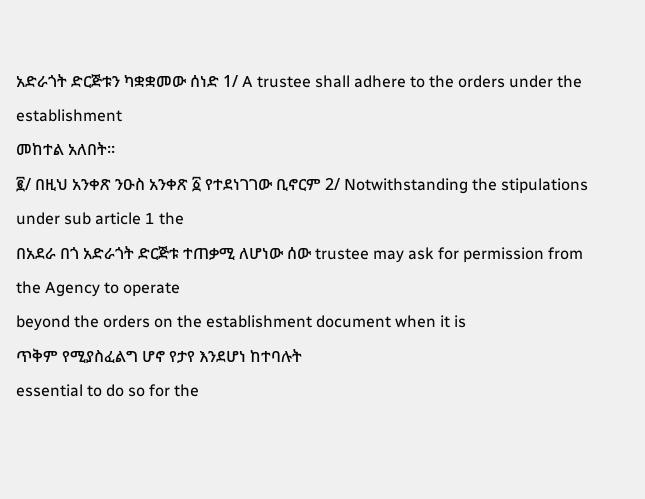አድራጎት ድርጅቱን ካቋቋመው ሰነድ 1/ A trustee shall adhere to the orders under the establishment
መከተል አለበት።
፪/ በዚህ አንቀጽ ንዑስ አንቀጽ ፩ የተደነገገው ቢኖርም 2/ Notwithstanding the stipulations under sub article 1 the
በአደራ በጎ አድራጎት ድርጅቱ ተጠቃሚ ለሆነው ሰው trustee may ask for permission from the Agency to operate
beyond the orders on the establishment document when it is
ጥቅም የሚያስፈልግ ሆኖ የታየ እንደሆነ ከተባሉት
essential to do so for the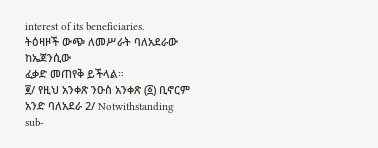interest of its beneficiaries.
ትዕዛዞች ውጭ ለመሥራት ባለአደራው ከኤጀንሲው
ፈቃድ መጠየቅ ይችላል።
፪/ የዚህ አንቀጽ ንዑስ አንቀጽ (፩) ቢኖርም አንድ ባለአደራ 2/ Notwithstanding sub-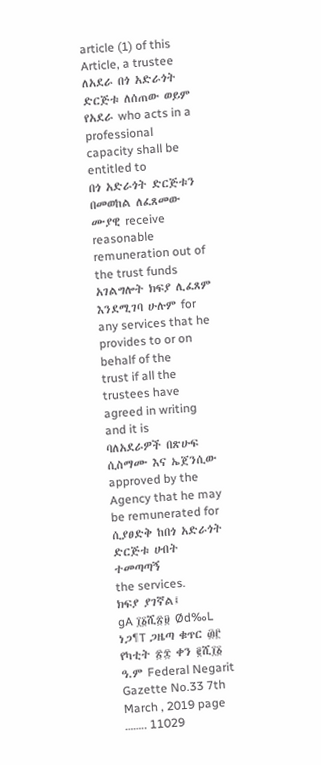article (1) of this Article, a trustee
ለአደራ በጎ አድራጎት ድርጅቱ ለሰጠው ወይም የአደራ who acts in a professional capacity shall be entitled to
በጎ አድራጎት ድርጅቱን በመወከል ለፈጸመው ሙያዊ receive reasonable remuneration out of the trust funds
አገልግሎት ክፍያ ሊፈጸም እንደሚገባ ሁሉም for any services that he provides to or on behalf of the
trust if all the trustees have agreed in writing and it is
ባለአደራዎች በጽሁፍ ሲስማሙ እና ኤጀንሲው
approved by the Agency that he may be remunerated for
ሲያፀድቅ ከበጎ አድራጎት ድርጅቱ ሀብት ተመጣጣኝ
the services.
ክፍያ ያገኛል፤
gA ፲፩ሺ፳፱ Ød‰L ነጋ¶T ጋዜጣ ቁጥር ፴፫ የካቲት ፳፰ ቀን ፪ሺ፲፩ ዓ.ም Federal Negarit Gazette No.33 7th March , 2019 page …….. 11029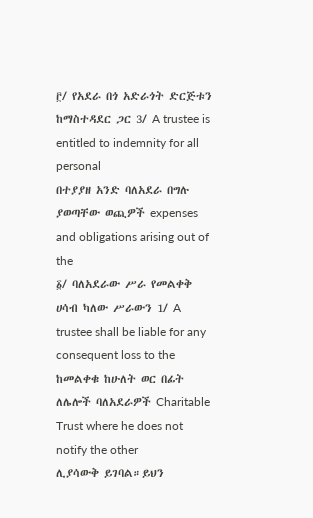፫/ የአደራ በጎ አድራጎት ድርጅቱን ከማስተዳደር ጋር 3/ A trustee is entitled to indemnity for all personal
በተያያዘ አንድ ባለአደራ በግሉ ያወጣቸው ወጪዎች expenses and obligations arising out of the
፩/ ባለአደራው ሥራ የመልቀቅ ሀሳብ ካለው ሥራውን 1/ A trustee shall be liable for any consequent loss to the
ከመልቀቁ ከሁለት ወር በፊት ለሌሎች ባለአደራዎች Charitable Trust where he does not notify the other
ሊያሳውቅ ይገባል።ይህን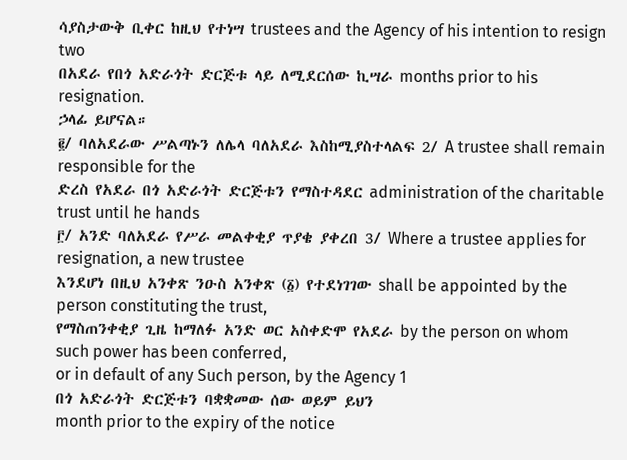ሳያስታውቅ ቢቀር ከዚህ የተነሣ trustees and the Agency of his intention to resign two
በአደራ የበጎ አድራጎት ድርጅቱ ላይ ለሚደርሰው ኪሣራ months prior to his resignation.
ኃላፊ ይሆናል።
፪/ ባለአደራው ሥልጣኑን ለሌላ ባለአደራ እስከሚያስተላልፍ 2/ A trustee shall remain responsible for the
ድረስ የአደራ በጎ አድራጎት ድርጅቱን የማስተዳደር administration of the charitable trust until he hands
፫/ አንድ ባለአደራ የሥራ መልቀቂያ ጥያቄ ያቀረበ 3/ Where a trustee applies for resignation, a new trustee
እንደሆነ በዚህ አንቀጽ ንዑስ አንቀጽ (፩) የተደነገገው shall be appointed by the person constituting the trust,
የማስጠንቀቂያ ጊዜ ከማለፉ አንድ ወር አስቀድሞ የአደራ by the person on whom such power has been conferred,
or in default of any Such person, by the Agency 1
በጎ አድራጎት ድርጅቱን ባቋቋመው ሰው ወይም ይህን
month prior to the expiry of the notice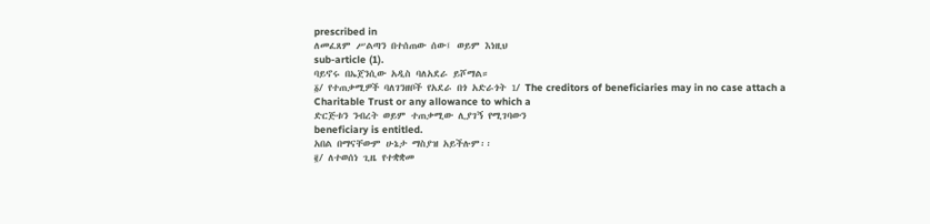prescribed in
ለመፈጸም ሥልጣን በተሰጠው ሰው፤ ወይም እነዚህ
sub-article (1).
ባይኖሩ በኤጀንሲው አዲስ ባለአደራ ይሾማል።
፩/ የተጠቃሚዎች ባለገንዘቦች የአደራ በጎ አድራጎት 1/ The creditors of beneficiaries may in no case attach a
Charitable Trust or any allowance to which a
ድርጅቱን ንብረት ወይም ተጠቃሚው ሊያገኝ የሚገባውን
beneficiary is entitled.
አበል በማናቸውም ሁኔታ ማስያዝ አይችሉም፡፡
፪/ ለተወሰነ ጊዜ የተቋቋመ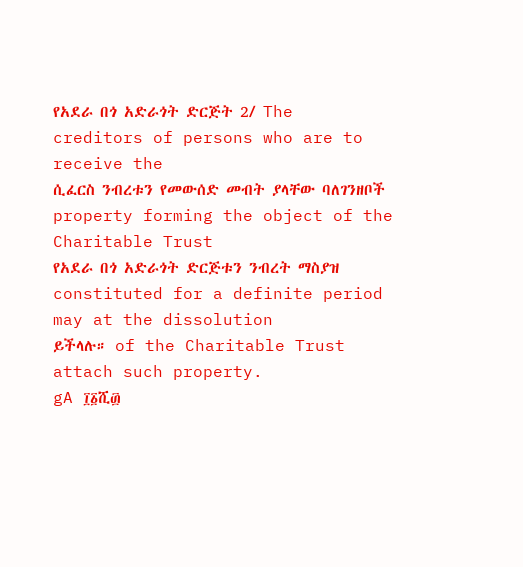የአደራ በጎ አድራጎት ድርጅት 2/ The creditors of persons who are to receive the
ሲፈርስ ንብረቱን የመውሰድ መብት ያላቸው ባለገንዘቦች property forming the object of the Charitable Trust
የአደራ በጎ አድራጎት ድርጅቱን ንብረት ማስያዝ constituted for a definite period may at the dissolution
ይችላሉ። of the Charitable Trust attach such property.
gA ፲፩ሺ፴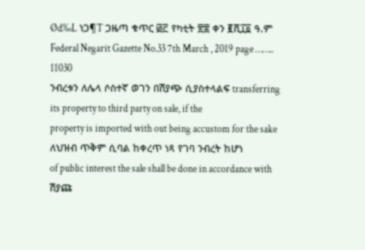Ød‰L ነጋ¶T ጋዜጣ ቁጥር ፴፫ የካቲት ፳፰ ቀን ፪ሺ፲፩ ዓ.ም Federal Negarit Gazette No.33 7th March , 2019 page …….. 11030
ንብረቱን ለሌላ ሶስተኛ ወገን በሽያጭ ሲያስተላልፍ transferring its property to third party on sale, if the
property is imported with out being accustom for the sake
ለህዝብ ጥቅም ሲባል ከቀረጥ ነጻ የገባ ንብረት ከሆነ
of public interest the sale shall be done in accordance with
ሽያጩ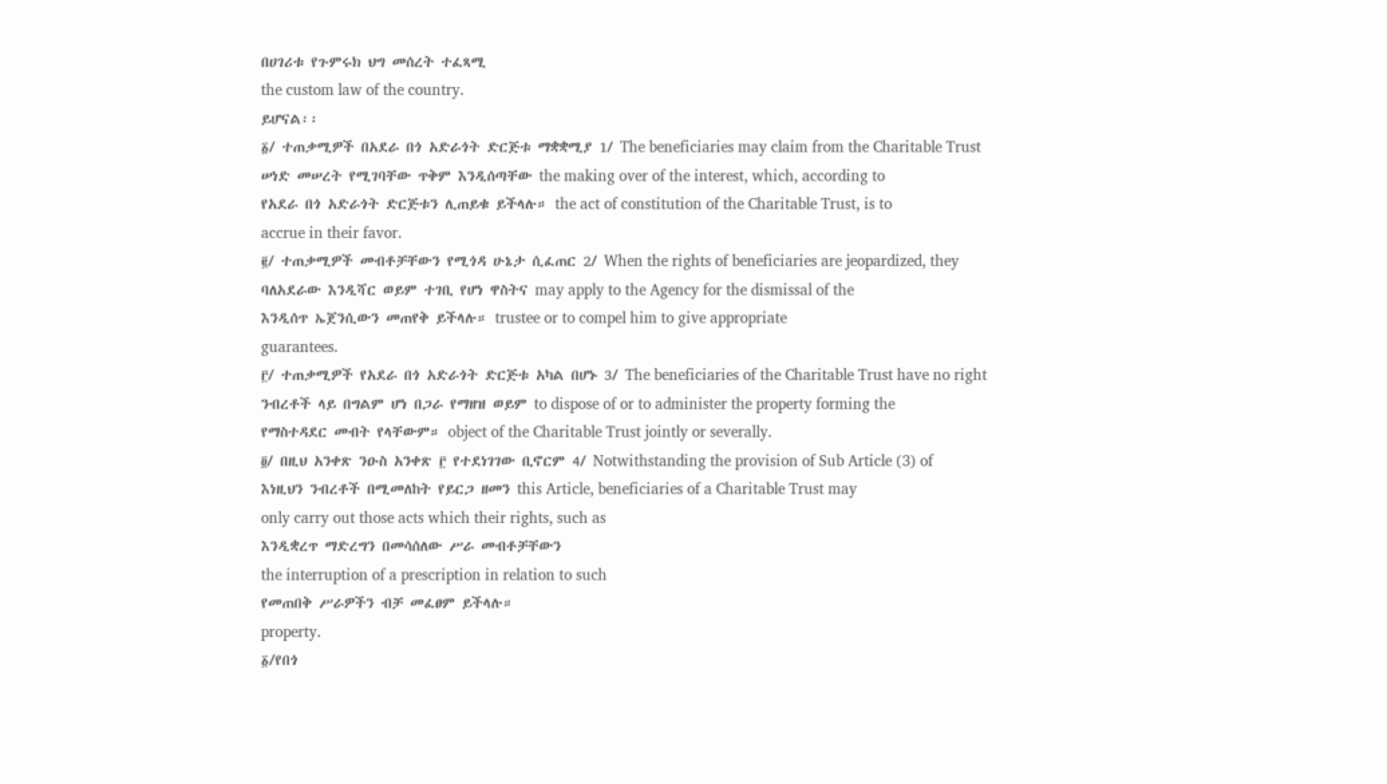በሀገሪቱ የጉምሩክ ህግ መሰረት ተፈጻሚ
the custom law of the country.
ይሆናል፡፡
፩/ ተጠቃሚዎች በአደራ በጎ አድራጎት ድርጅቱ ማቋቋሚያ 1/ The beneficiaries may claim from the Charitable Trust
ሠነድ መሠረት የሚገባቸው ጥቅም እንዲሰጣቸው the making over of the interest, which, according to
የአደራ በጎ አድራጎት ድርጅቱን ሊጠይቁ ይችላሉ። the act of constitution of the Charitable Trust, is to
accrue in their favor.
፪/ ተጠቃሚዎች መብቶቻቸውን የሚጎዳ ሁኔታ ሲፈጠር 2/ When the rights of beneficiaries are jeopardized, they
ባለአደራው እንዲሻር ወይም ተገቢ የሆነ ዋስትና may apply to the Agency for the dismissal of the
እንዲሰጥ ኤጀንሲውን መጠየቅ ይችላሉ። trustee or to compel him to give appropriate
guarantees.
፫/ ተጠቃሚዎች የአደራ በጎ አድራጎት ድርጅቱ አካል በሆኑ 3/ The beneficiaries of the Charitable Trust have no right
ንብረቶች ላይ በግልም ሆነ በጋራ የማዘዝ ወይም to dispose of or to administer the property forming the
የማስተዳደር መብት የላቸውም። object of the Charitable Trust jointly or severally.
፬/ በዚህ አንቀጽ ንዑስ አንቀጽ ፫ የተደነገገው ቢኖርም 4/ Notwithstanding the provision of Sub Article (3) of
እነዚህን ንብረቶች በሚመለከት የይርጋ ዘመን this Article, beneficiaries of a Charitable Trust may
only carry out those acts which their rights, such as
እንዲቋረጥ ማድረግን በመሳሰለው ሥራ መብቶቻቸውን
the interruption of a prescription in relation to such
የመጠበቅ ሥራዎችን ብቻ መፈፀም ይችላሉ።
property.
፩/የበጎ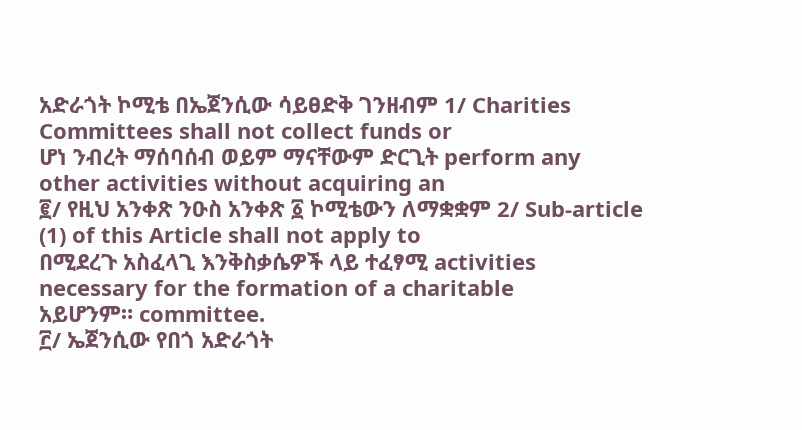አድራጎት ኮሚቴ በኤጀንሲው ሳይፀድቅ ገንዘብም 1/ Charities Committees shall not collect funds or
ሆነ ንብረት ማሰባሰብ ወይም ማናቸውም ድርጊት perform any other activities without acquiring an
፪/ የዚህ አንቀጽ ንዑስ አንቀጽ ፩ ኮሚቴውን ለማቋቋም 2/ Sub-article (1) of this Article shall not apply to
በሚደረጉ አስፈላጊ እንቅስቃሴዎች ላይ ተፈፃሚ activities necessary for the formation of a charitable
አይሆንም። committee.
፫/ ኤጀንሲው የበጎ አድራጎት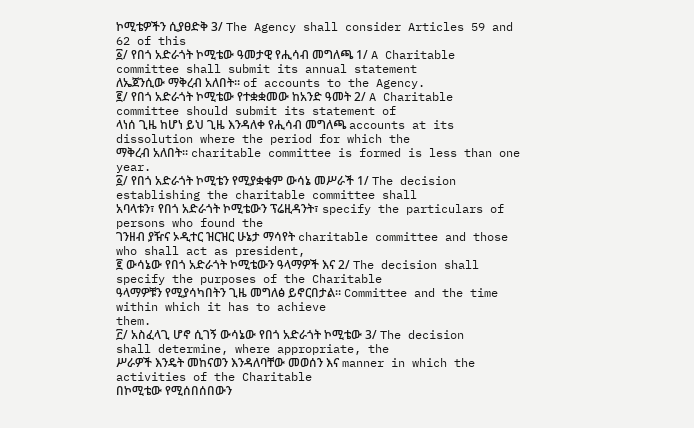ኮሚቴዎችን ሲያፀድቅ 3/ The Agency shall consider Articles 59 and 62 of this
፩/ የበጎ አድራጎት ኮሚቴው ዓመታዊ የሒሳብ መግለጫ 1/ A Charitable committee shall submit its annual statement
ለኤጀንሲው ማቅረብ አለበት። of accounts to the Agency.
፪/ የበጎ አድራጎት ኮሚቴው የተቋቋመው ከአንድ ዓመት 2/ A Charitable committee should submit its statement of
ላነሰ ጊዜ ከሆነ ይህ ጊዜ እንዳለቀ የሒሳብ መግለጫ accounts at its dissolution where the period for which the
ማቅረብ አለበት። charitable committee is formed is less than one year.
፩/ የበጎ አድራጎት ኮሚቴን የሚያቋቁም ውሳኔ መሥራች 1/ The decision establishing the charitable committee shall
አባላቱን፣ የበጎ አድራጎት ኮሚቴውን ፕሬዚዳንት፣ specify the particulars of persons who found the
ገንዘብ ያዥና ኦዲተር ዝርዝር ሁኔታ ማሳየት charitable committee and those who shall act as president,
፪ ውሳኔው የበጎ አድራጎት ኮሚቴውን ዓላማዎች እና 2/ The decision shall specify the purposes of the Charitable
ዓላማዎቹን የሚያሳካበትን ጊዜ መግለፅ ይኖርበታል። Committee and the time within which it has to achieve
them.
፫/ አስፈላጊ ሆኖ ሲገኝ ውሳኔው የበጎ አድራጎት ኮሚቴው 3/ The decision shall determine, where appropriate, the
ሥራዎች እንዴት መከናወን እንዳለባቸው መወሰን እና manner in which the activities of the Charitable
በኮሚቴው የሚሰበሰበውን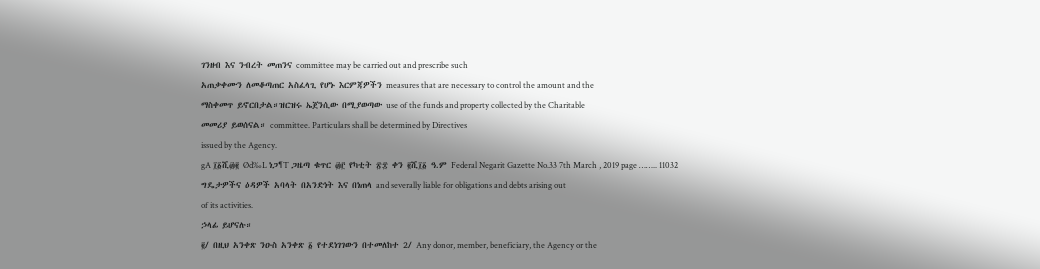ገንዘብ እና ንብረት መጠንና committee may be carried out and prescribe such
አጠቃቀሙን ለመቆጣጠር አስፈላጊ የሆኑ እርምጃዎችን measures that are necessary to control the amount and the
ማስቀመጥ ይኖርበታል።ዝርዝሩ ኤጀንሲው በሚያወጣው use of the funds and property collected by the Charitable
መመሪያ ይወሰናል። committee. Particulars shall be determined by Directives
issued by the Agency.
gA ፲፩ሺ፴፪ Ød‰L ነጋ¶T ጋዜጣ ቁጥር ፴፫ የካቲት ፳፰ ቀን ፪ሺ፲፩ ዓ.ም Federal Negarit Gazette No.33 7th March , 2019 page …….. 11032
ግዴታዎችና ዕዳዎች አባላት በአንድነት እና በነጠላ and severally liable for obligations and debts arising out
of its activities.
ኃላፊ ይሆናሉ።
፪/ በዚህ አንቀጽ ንዑስ አንቀጽ ፩ የተደነገገውን በተመለከተ 2/ Any donor, member, beneficiary, the Agency or the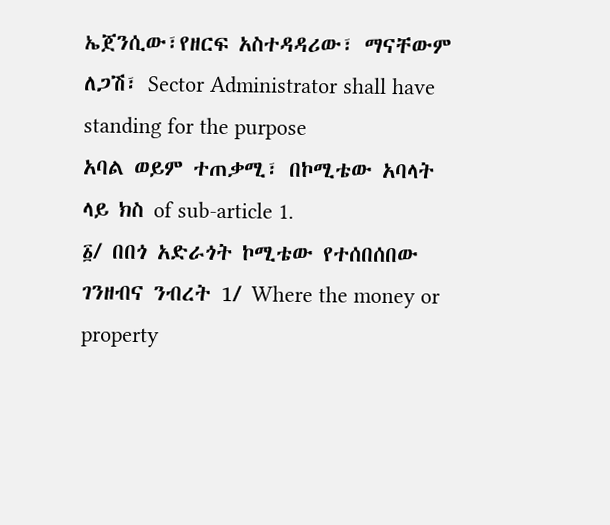ኤጀንሲው፣የዘርፍ አስተዳዳሪው፣ ማናቸውም ለጋሽ፣ Sector Administrator shall have standing for the purpose
አባል ወይም ተጠቃሚ፣ በኮሚቴው አባላት ላይ ክስ of sub-article 1.
፩/ በበጎ አድራጎት ኮሚቴው የተሰበሰበው ገንዘብና ንብረት 1/ Where the money or property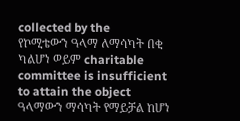collected by the
የኮሚቴውን ዓላማ ለማሳካት በቂ ካልሆነ ወይም charitable committee is insufficient to attain the object
ዓላማውን ማሳካት የማይቻል ከሆነ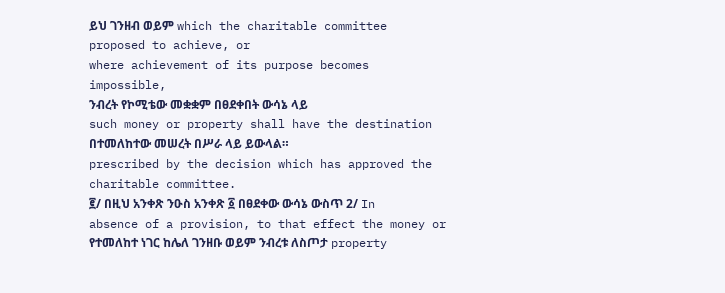ይህ ገንዘብ ወይም which the charitable committee proposed to achieve, or
where achievement of its purpose becomes impossible,
ንብረት የኮሚቴው መቋቋም በፀደቀበት ውሳኔ ላይ
such money or property shall have the destination
በተመለከተው መሠረት በሥራ ላይ ይውላል።
prescribed by the decision which has approved the
charitable committee.
፪/ በዚህ አንቀጽ ንዑስ አንቀጽ ፩ በፀደቀው ውሳኔ ውስጥ 2/ In absence of a provision, to that effect the money or
የተመለከተ ነገር ከሌለ ገንዘቡ ወይም ንብረቱ ለስጦታ property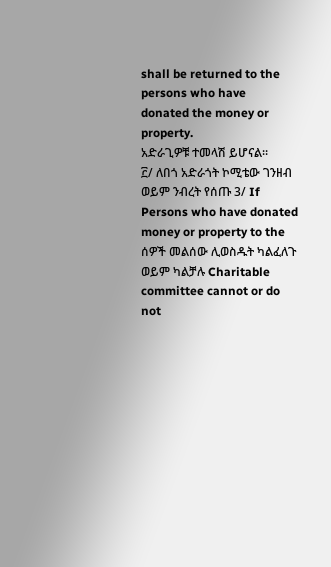shall be returned to the persons who have
donated the money or property.
አድራጊዎቹ ተመላሽ ይሆናል።
፫/ ለበጎ አድራጎት ኮሚቴው ገንዘብ ወይም ንብረት የሰጡ 3/ If Persons who have donated money or property to the
ሰዎች መልሰው ሊወስዱት ካልፈለጉ ወይም ካልቻሉ Charitable committee cannot or do not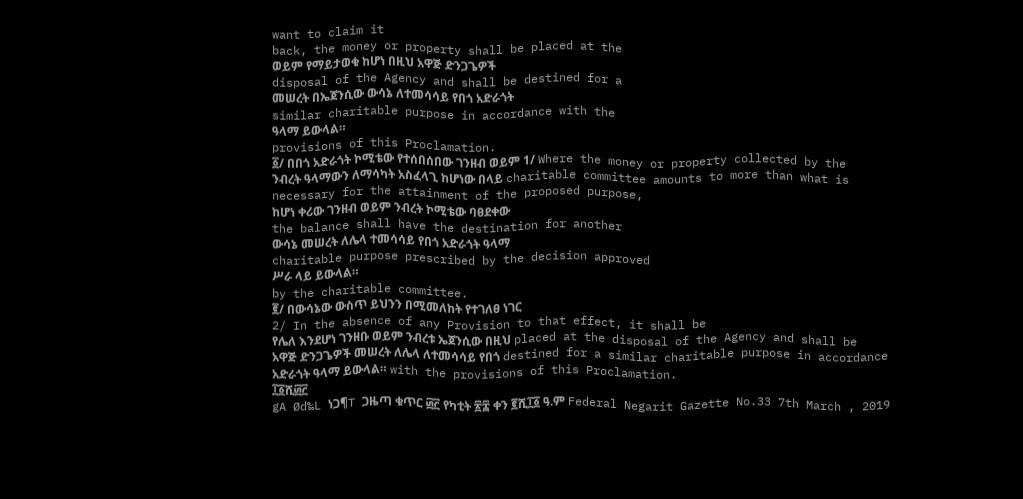want to claim it
back, the money or property shall be placed at the
ወይም የማይታወቁ ከሆነ በዚህ አዋጅ ድንጋጌዎች
disposal of the Agency and shall be destined for a
መሠረት በኤጀንሲው ውሳኔ ለተመሳሳይ የበጎ አድራጎት
similar charitable purpose in accordance with the
ዓላማ ይውላል።
provisions of this Proclamation.
፩/ በበጎ አድራጎት ኮሚቴው የተሰበሰበው ገንዘብ ወይም 1/ Where the money or property collected by the
ንብረት ዓላማውን ለማሳካት አስፈላጊ ከሆነው በላይ charitable committee amounts to more than what is
necessary for the attainment of the proposed purpose,
ከሆነ ቀሪው ገንዘብ ወይም ንብረት ኮሚቴው ባፀደቀው
the balance shall have the destination for another
ውሳኔ መሠረት ለሌላ ተመሳሳይ የበጎ አድራጎት ዓላማ
charitable purpose prescribed by the decision approved
ሥራ ላይ ይውላል።
by the charitable committee.
፪/ በውሳኔው ውስጥ ይህንን በሚመለከት የተገለፀ ነገር
2/ In the absence of any Provision to that effect, it shall be
የሌለ እንደሆነ ገንዘቡ ወይም ንብረቱ ኤጀንሲው በዚህ placed at the disposal of the Agency and shall be
አዋጅ ድንጋጌዎች መሠረት ለሌላ ለተመሳሳይ የበጎ destined for a similar charitable purpose in accordance
አድራጎት ዓላማ ይውላል። with the provisions of this Proclamation.
፲፩ሺ፴፫
gA Ød‰L ነጋ¶T ጋዜጣ ቁጥር ፴፫ የካቲት ፳፰ ቀን ፪ሺ፲፩ ዓ.ም Federal Negarit Gazette No.33 7th March , 2019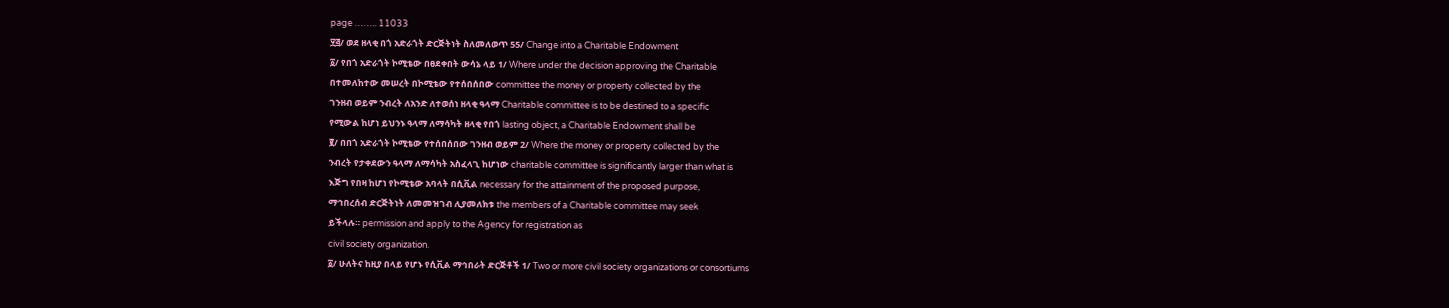page …….. 11033
፶፭/ ወደ ዘላቂ በጎ አድራጎት ድርጅትነት ስለመለወጥ 55/ Change into a Charitable Endowment
፩/ የበጎ አድራጎት ኮሚቴው በፀደቀበት ውሳኔ ላይ 1/ Where under the decision approving the Charitable
በተመለከተው መሠረት በኮሚቴው የተሰበሰበው committee the money or property collected by the
ገንዘብ ወይም ንብረት ለአንድ ለተወሰነ ዘላቂ ዓላማ Charitable committee is to be destined to a specific
የሚውል ከሆነ ይህንኑ ዓላማ ለማሳካት ዘላቂ የበጎ lasting object, a Charitable Endowment shall be
፪/ በበጎ አድራጎት ኮሚቴው የተሰበሰበው ገንዘብ ወይም 2/ Where the money or property collected by the
ንብረት የታቀደውን ዓላማ ለማሳካት አስፈላጊ ከሆነው charitable committee is significantly larger than what is
እጅግ የበዛ ከሆነ የኮሚቴው አባላት በሲቪል necessary for the attainment of the proposed purpose,
ማኅበረሰብ ድርጅትነት ለመመዝገብ ሊያመለክቱ the members of a Charitable committee may seek
ይችላሉ። permission and apply to the Agency for registration as
civil society organization.
፩/ ሁለትና ከዚያ በላይ የሆኑ የሲቪል ማኅበራት ድርጅቶች 1/ Two or more civil society organizations or consortiums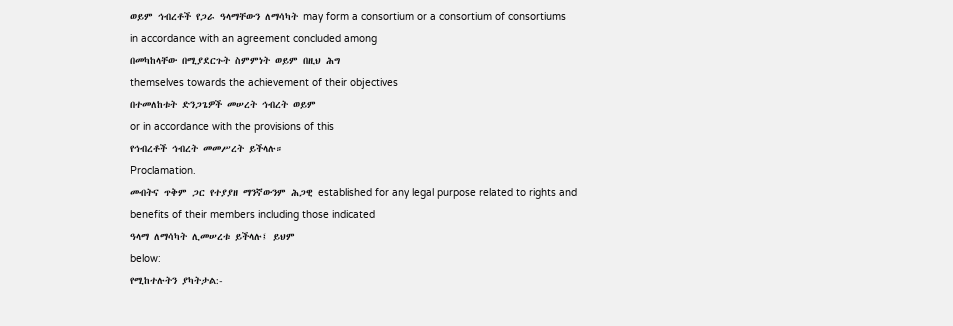ወይም ኅብረቶች የጋራ ዓላማቸውን ለማሳካት may form a consortium or a consortium of consortiums
in accordance with an agreement concluded among
በመካከላቸው በሚያደርጉት ስምምነት ወይም በዚህ ሕግ
themselves towards the achievement of their objectives
በተመለከቱት ድንጋጌዎች መሠረት ኅብረት ወይም
or in accordance with the provisions of this
የኅብረቶች ኅብረት መመሥረት ይችላሉ።
Proclamation.
መብትና ጥቅም ጋር የተያያዘ ማንኛውንም ሕጋዊ established for any legal purpose related to rights and
benefits of their members including those indicated
ዓላማ ለማሳካት ሊመሠረቱ ይችላሉ፤ ይህም
below:
የሚከተሉትን ያካትታል:-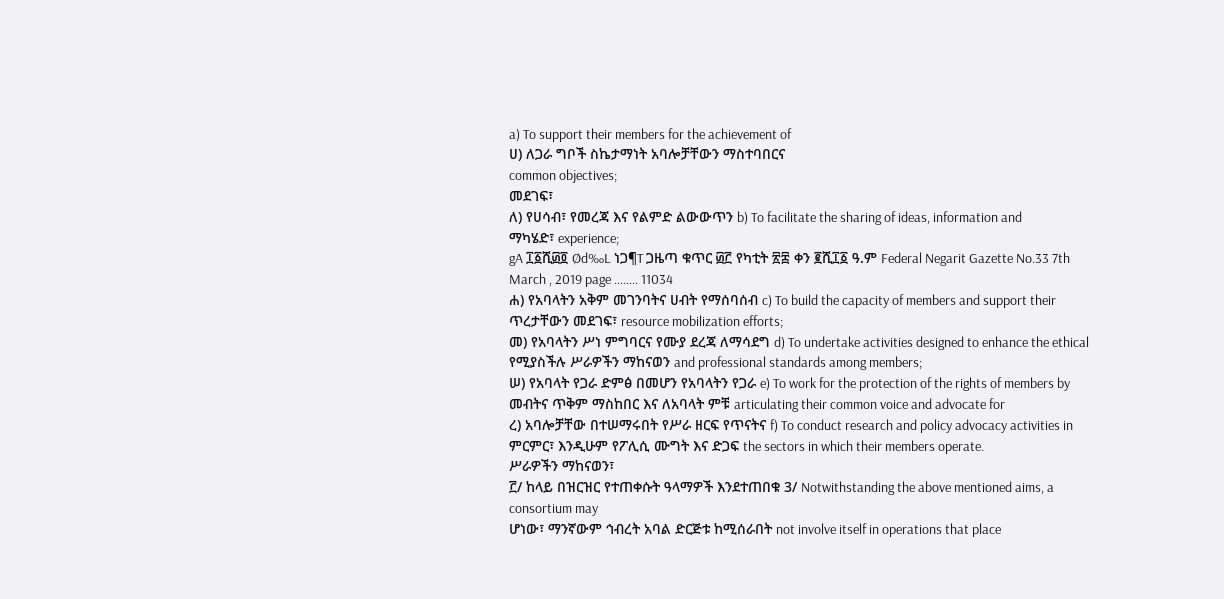a) To support their members for the achievement of
ሀ) ለጋራ ግቦች ስኬታማነት አባሎቻቸውን ማስተባበርና
common objectives;
መደገፍ፣
ለ) የሀሳብ፣ የመረጃ እና የልምድ ልውውጥን b) To facilitate the sharing of ideas, information and
ማካሄድ፣ experience;
gA ፲፩ሺ፴፬ Ød‰L ነጋ¶T ጋዜጣ ቁጥር ፴፫ የካቲት ፳፰ ቀን ፪ሺ፲፩ ዓ.ም Federal Negarit Gazette No.33 7th March , 2019 page …….. 11034
ሐ) የአባላትን አቅም መገንባትና ሀብት የማሰባሰብ c) To build the capacity of members and support their
ጥረታቸውን መደገፍ፣ resource mobilization efforts;
መ) የአባላትን ሥነ ምግባርና የሙያ ደረጃ ለማሳደግ d) To undertake activities designed to enhance the ethical
የሚያስችሉ ሥራዎችን ማከናወን and professional standards among members;
ሠ) የአባላት የጋራ ድምፅ በመሆን የአባላትን የጋራ e) To work for the protection of the rights of members by
መብትና ጥቅም ማስከበር እና ለአባላት ምቹ articulating their common voice and advocate for
ረ) አባሎቻቸው በተሠማሩበት የሥራ ዘርፍ የጥናትና f) To conduct research and policy advocacy activities in
ምርምር፣ እንዲሁም የፖሊሲ ሙግት እና ድጋፍ the sectors in which their members operate.
ሥራዎችን ማከናወን፣
፫/ ከላይ በዝርዝር የተጠቀሱት ዓላማዎች እንደተጠበቁ 3/ Notwithstanding the above mentioned aims, a consortium may
ሆነው፣ ማንኛውም ኅብረት አባል ድርጅቱ ከሚሰራበት not involve itself in operations that place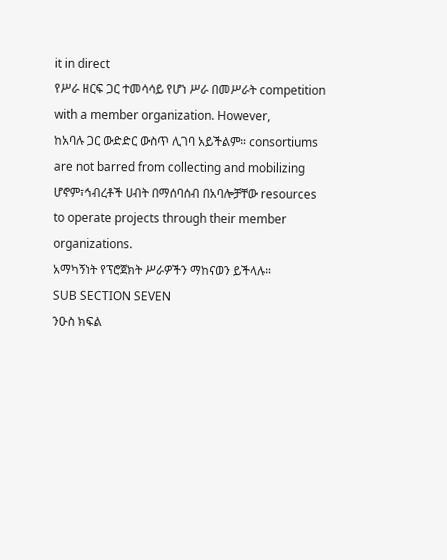it in direct
የሥራ ዘርፍ ጋር ተመሳሳይ የሆነ ሥራ በመሥራት competition with a member organization. However,
ከአባሉ ጋር ውድድር ውስጥ ሊገባ አይችልም። consortiums are not barred from collecting and mobilizing
ሆኖም፣ኅብረቶች ሀብት በማሰባሰብ በአባሎቻቸው resources to operate projects through their member
organizations.
አማካኝነት የፕሮጀክት ሥራዎችን ማከናወን ይችላሉ።
SUB SECTION SEVEN
ንዑስ ክፍል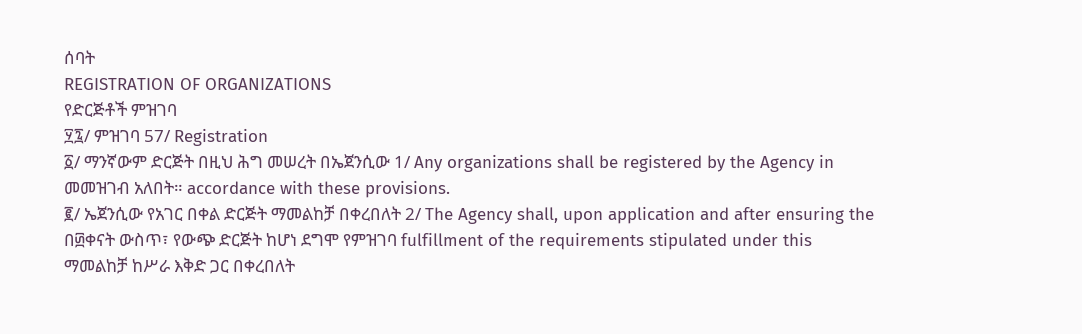ሰባት
REGISTRATION OF ORGANIZATIONS
የድርጅቶች ምዝገባ
፶፯/ ምዝገባ 57/ Registration
፩/ ማንኛውም ድርጅት በዚህ ሕግ መሠረት በኤጀንሲው 1/ Any organizations shall be registered by the Agency in
መመዝገብ አለበት። accordance with these provisions.
፪/ ኤጀንሲው የአገር በቀል ድርጅት ማመልከቻ በቀረበለት 2/ The Agency shall, upon application and after ensuring the
በ፴ቀናት ውስጥ፣ የውጭ ድርጅት ከሆነ ደግሞ የምዝገባ fulfillment of the requirements stipulated under this
ማመልከቻ ከሥራ እቅድ ጋር በቀረበለት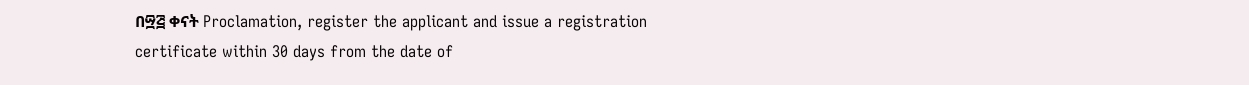በ፵፭ ቀናት Proclamation, register the applicant and issue a registration
certificate within 30 days from the date of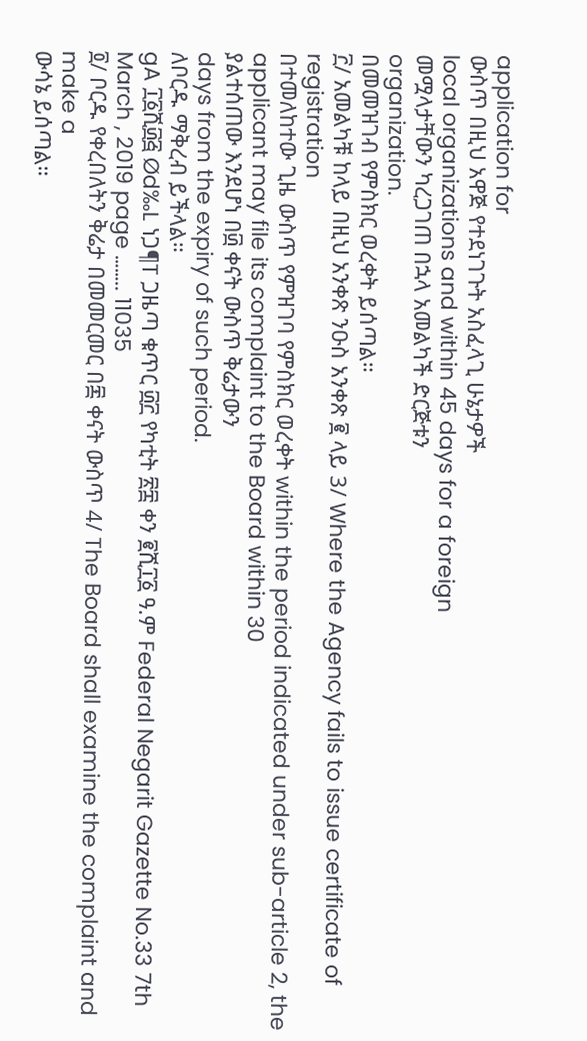application for
ውስጥ በዚህ አዋጅ የተደነገጉት አስፈላጊ ሁኔታዎች
local organizations and within 45 days for a foreign
መሟላታቸውን ካረጋገጠ በኋላ አመልካች ድርጅቱን
organization.
በመመዝገብ የምስክር ወረቀት ይሰጣል።
፫/ አመልካቹ ከላይ በዚህ አንቀጽ ንዑስ አንቀጽ ፪ ላይ 3/ Where the Agency fails to issue certificate of registration
በተመለከተው ጊዜ ውስጥ የምዝገባ የምስክር ወረቀት within the period indicated under sub-article 2, the
applicant may file its complaint to the Board within 30
ያልተሰጠው እንደሆነ በ፴ ቀናት ውስጥ ቅሬታውን
days from the expiry of such period.
ለቦርዱ ማቅረብ ይችላል።
gA ፲፩ሺ፴፭ Ød‰L ነጋ¶T ጋዜጣ ቁጥር ፴፫ የካቲት ፳፰ ቀን ፪ሺ፲፩ ዓ.ም Federal Negarit Gazette No.33 7th March , 2019 page …….. 11035
፬/ ቦርዱ የቀረበለትን ቅሬታ በመመርመር በ፷ ቀናት ውስጥ 4/ The Board shall examine the complaint and make a
ውሳኔ ይሰጣል።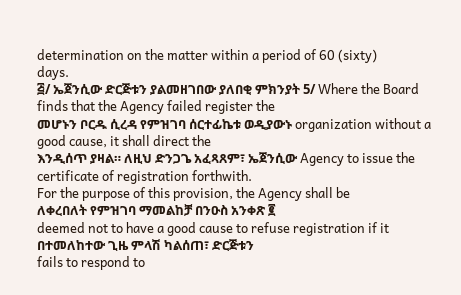determination on the matter within a period of 60 (sixty)
days.
፭/ ኤጀንሲው ድርጅቱን ያልመዘገበው ያለበቂ ምክንያት 5/ Where the Board finds that the Agency failed register the
መሆኑን ቦርዱ ሲረዳ የምዝገባ ሰርተፊኬቱ ወዲያውኑ organization without a good cause, it shall direct the
እንዲሰጥ ያዛል። ለዚህ ድንጋጌ አፈጻጸም፣ ኤጀንሲው Agency to issue the certificate of registration forthwith.
For the purpose of this provision, the Agency shall be
ለቀረበለት የምዝገባ ማመልከቻ በንዑስ አንቀጽ ፪
deemed not to have a good cause to refuse registration if it
በተመለከተው ጊዜ ምላሽ ካልሰጠ፣ ድርጅቱን
fails to respond to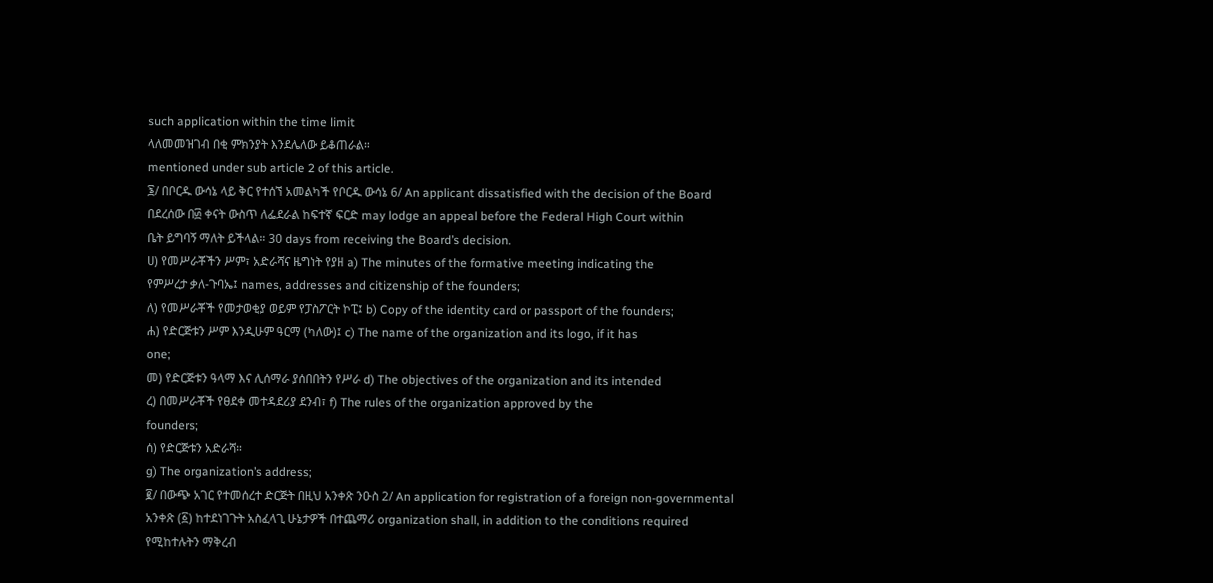such application within the time limit
ላለመመዝገብ በቂ ምክንያት እንደሌለው ይቆጠራል።
mentioned under sub article 2 of this article.
፮/ በቦርዱ ውሳኔ ላይ ቅር የተሰኘ አመልካች የቦርዱ ውሳኔ 6/ An applicant dissatisfied with the decision of the Board
በደረሰው በ፴ ቀናት ውስጥ ለፌደራል ከፍተኛ ፍርድ may lodge an appeal before the Federal High Court within
ቤት ይግባኝ ማለት ይችላል። 30 days from receiving the Board’s decision.
ሀ) የመሥራቾችን ሥም፣ አድራሻና ዜግነት የያዘ a) The minutes of the formative meeting indicating the
የምሥረታ ቃለ-ጉባኤ፤ names, addresses and citizenship of the founders;
ለ) የመሥራቾች የመታወቂያ ወይም የፓስፖርት ኮፒ፤ b) Copy of the identity card or passport of the founders;
ሐ) የድርጅቱን ሥም እንዲሁም ዓርማ (ካለው)፤ c) The name of the organization and its logo, if it has
one;
መ) የድርጅቱን ዓላማ እና ሊሰማራ ያሰበበትን የሥራ d) The objectives of the organization and its intended
ረ) በመሥራቾች የፀደቀ መተዳደሪያ ደንብ፣ f) The rules of the organization approved by the
founders;
ሰ) የድርጅቱን አድራሻ።
g) The organization’s address;
፪/ በውጭ አገር የተመሰረተ ድርጅት በዚህ አንቀጽ ንዑስ 2/ An application for registration of a foreign non-governmental
አንቀጽ (፩) ከተደነገጉት አስፈላጊ ሁኔታዎች በተጨማሪ organization shall, in addition to the conditions required
የሚከተሉትን ማቅረብ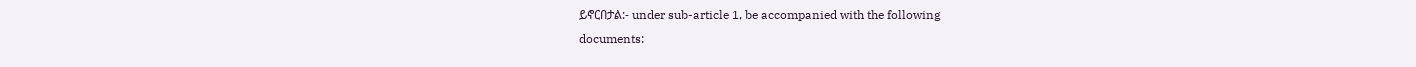ይኖርበታል:- under sub-article 1, be accompanied with the following
documents: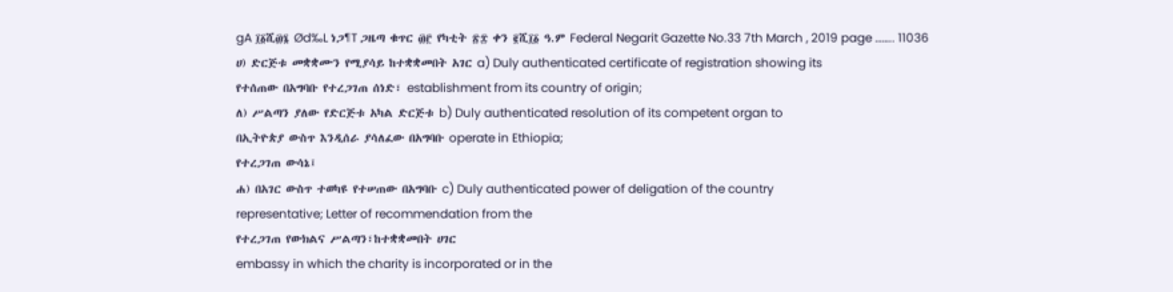gA ፲፩ሺ፴፮ Ød‰L ነጋ¶T ጋዜጣ ቁጥር ፴፫ የካቲት ፳፰ ቀን ፪ሺ፲፩ ዓ.ም Federal Negarit Gazette No.33 7th March , 2019 page …….. 11036
ሀ) ድርጅቱ መቋቋሙን የሚያሳይ ከተቋቋመበት አገር a) Duly authenticated certificate of registration showing its
የተሰጠው በአግባቡ የተረጋገጠ ሰነድ፣ establishment from its country of origin;
ለ) ሥልጣን ያለው የድርጅቱ አካል ድርጅቱ b) Duly authenticated resolution of its competent organ to
በኢትዮጵያ ውስጥ እንዲሰራ ያሳለፈው በአግባቡ operate in Ethiopia;
የተረጋገጠ ውሳኔ፤
ሐ) በአገር ውስጥ ተወካዩ የተሠጠው በአግባቡ c) Duly authenticated power of deligation of the country
representative; Letter of recommendation from the
የተረጋገጠ የውክልና ሥልጣን፣ከተቋቋመበት ሀገር
embassy in which the charity is incorporated or in the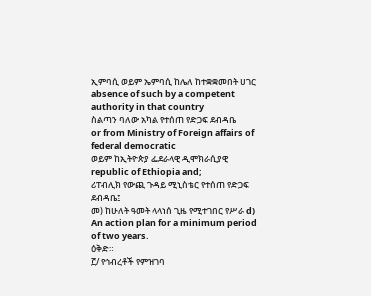ኢምባሲ ወይም ኤምባሲ ከሌለ ከተቋቋመበት ሀገር
absence of such by a competent authority in that country
ስልጣን ባለው አካል የተሰጠ የድጋፍ ደብዳቤ
or from Ministry of Foreign affairs of federal democratic
ወይም ከኢትዮጵያ ፌደራላዊ ዲሞክራሲያዊ
republic of Ethiopia and;
ሪፐብሊክ የውጪ ጉዳይ ሚኒስቴር የተሰጠ የድጋፍ
ደብዳቤ፤
መ) ከሁለት ዓመት ላላነሰ ጊዜ የሚተገበር የሥራ d) An action plan for a minimum period of two years.
ዕቅድ።
፫/ የኅብረቶች የምዝገባ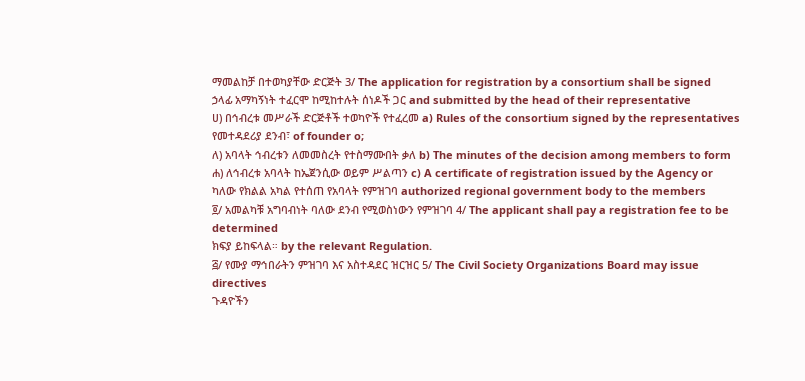ማመልከቻ በተወካያቸው ድርጅት 3/ The application for registration by a consortium shall be signed
ኃላፊ አማካኝነት ተፈርሞ ከሚከተሉት ሰነዶች ጋር and submitted by the head of their representative
ሀ) በኅብረቱ መሥራች ድርጅቶች ተወካዮች የተፈረመ a) Rules of the consortium signed by the representatives
የመተዳደሪያ ደንብ፣ of founder o;
ለ) አባላት ኅብረቱን ለመመስረት የተስማሙበት ቃለ b) The minutes of the decision among members to form
ሐ) ለኅብረቱ አባላት ከኤጀንሲው ወይም ሥልጣን c) A certificate of registration issued by the Agency or
ካለው የክልል አካል የተሰጠ የአባላት የምዝገባ authorized regional government body to the members
፬/ አመልካቹ አግባብነት ባለው ደንብ የሚወስነውን የምዝገባ 4/ The applicant shall pay a registration fee to be determined
ክፍያ ይከፍላል። by the relevant Regulation.
፭/ የሙያ ማኅበራትን ምዝገባ እና አስተዳደር ዝርዝር 5/ The Civil Society Organizations Board may issue directives
ጉዳዮችን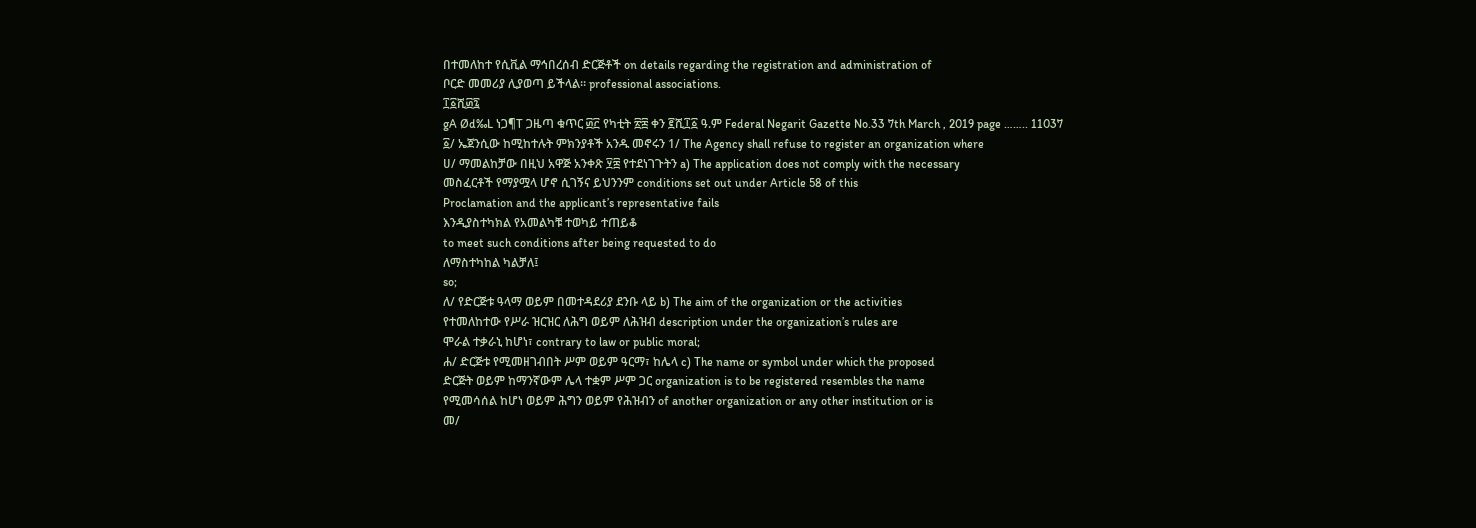በተመለከተ የሲቪል ማኅበረሰብ ድርጅቶች on details regarding the registration and administration of
ቦርድ መመሪያ ሊያወጣ ይችላል። professional associations.
፲፩ሺ፴፯
gA Ød‰L ነጋ¶T ጋዜጣ ቁጥር ፴፫ የካቲት ፳፰ ቀን ፪ሺ፲፩ ዓ.ም Federal Negarit Gazette No.33 7th March , 2019 page …….. 11037
፩/ ኤጀንሲው ከሚከተሉት ምክንያቶች አንዱ መኖሩን 1/ The Agency shall refuse to register an organization where
ሀ/ ማመልከቻው በዚህ አዋጅ አንቀጽ ፶፰ የተደነገጉትን a) The application does not comply with the necessary
መስፈርቶች የማያሟላ ሆኖ ሲገኝና ይህንንም conditions set out under Article 58 of this
Proclamation and the applicant’s representative fails
እንዲያስተካክል የአመልካቹ ተወካይ ተጠይቆ
to meet such conditions after being requested to do
ለማስተካከል ካልቻለ፤
so;
ለ/ የድርጅቱ ዓላማ ወይም በመተዳደሪያ ደንቡ ላይ b) The aim of the organization or the activities
የተመለከተው የሥራ ዝርዝር ለሕግ ወይም ለሕዝብ description under the organization’s rules are
ሞራል ተቃራኒ ከሆነ፣ contrary to law or public moral;
ሐ/ ድርጅቱ የሚመዘገብበት ሥም ወይም ዓርማ፣ ከሌላ c) The name or symbol under which the proposed
ድርጅት ወይም ከማንኛውም ሌላ ተቋም ሥም ጋር organization is to be registered resembles the name
የሚመሳሰል ከሆነ ወይም ሕግን ወይም የሕዝብን of another organization or any other institution or is
መ/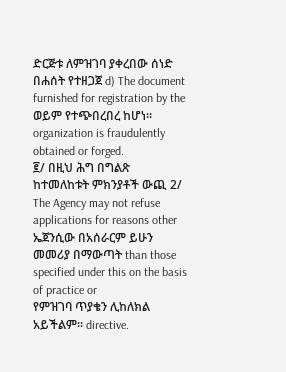ድርጅቱ ለምዝገባ ያቀረበው ሰነድ በሐሰት የተዘጋጀ d) The document furnished for registration by the
ወይም የተጭበረበረ ከሆነ። organization is fraudulently obtained or forged.
፪/ በዚህ ሕግ በግልጽ ከተመለከቱት ምክንያቶች ውጪ 2/ The Agency may not refuse applications for reasons other
ኤጀንሲው በአሰራርም ይሁን መመሪያ በማውጣት than those specified under this on the basis of practice or
የምዝገባ ጥያቄን ሊከለክል አይችልም። directive.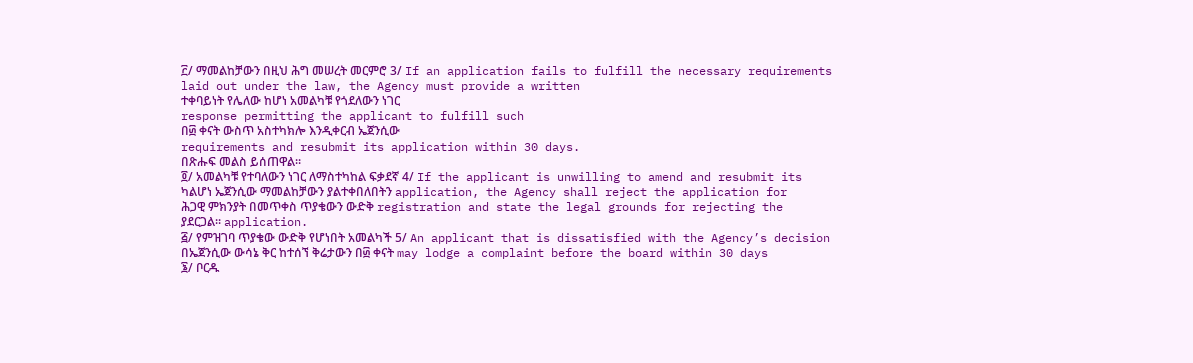፫/ ማመልከቻውን በዚህ ሕግ መሠረት መርምሮ 3/ If an application fails to fulfill the necessary requirements
laid out under the law, the Agency must provide a written
ተቀባይነት የሌለው ከሆነ አመልካቹ የጎደለውን ነገር
response permitting the applicant to fulfill such
በ፴ ቀናት ውስጥ አስተካክሎ እንዲቀርብ ኤጀንሲው
requirements and resubmit its application within 30 days.
በጽሑፍ መልስ ይሰጠዋል።
፬/ አመልካቹ የተባለውን ነገር ለማስተካከል ፍቃደኛ 4/ If the applicant is unwilling to amend and resubmit its
ካልሆነ ኤጀንሲው ማመልከቻውን ያልተቀበለበትን application, the Agency shall reject the application for
ሕጋዊ ምክንያት በመጥቀስ ጥያቄውን ውድቅ registration and state the legal grounds for rejecting the
ያደርጋል። application.
፭/ የምዝገባ ጥያቄው ውድቅ የሆነበት አመልካች 5/ An applicant that is dissatisfied with the Agency’s decision
በኤጀንሲው ውሳኔ ቅር ከተሰኘ ቅሬታውን በ፴ ቀናት may lodge a complaint before the board within 30 days
፮/ ቦርዱ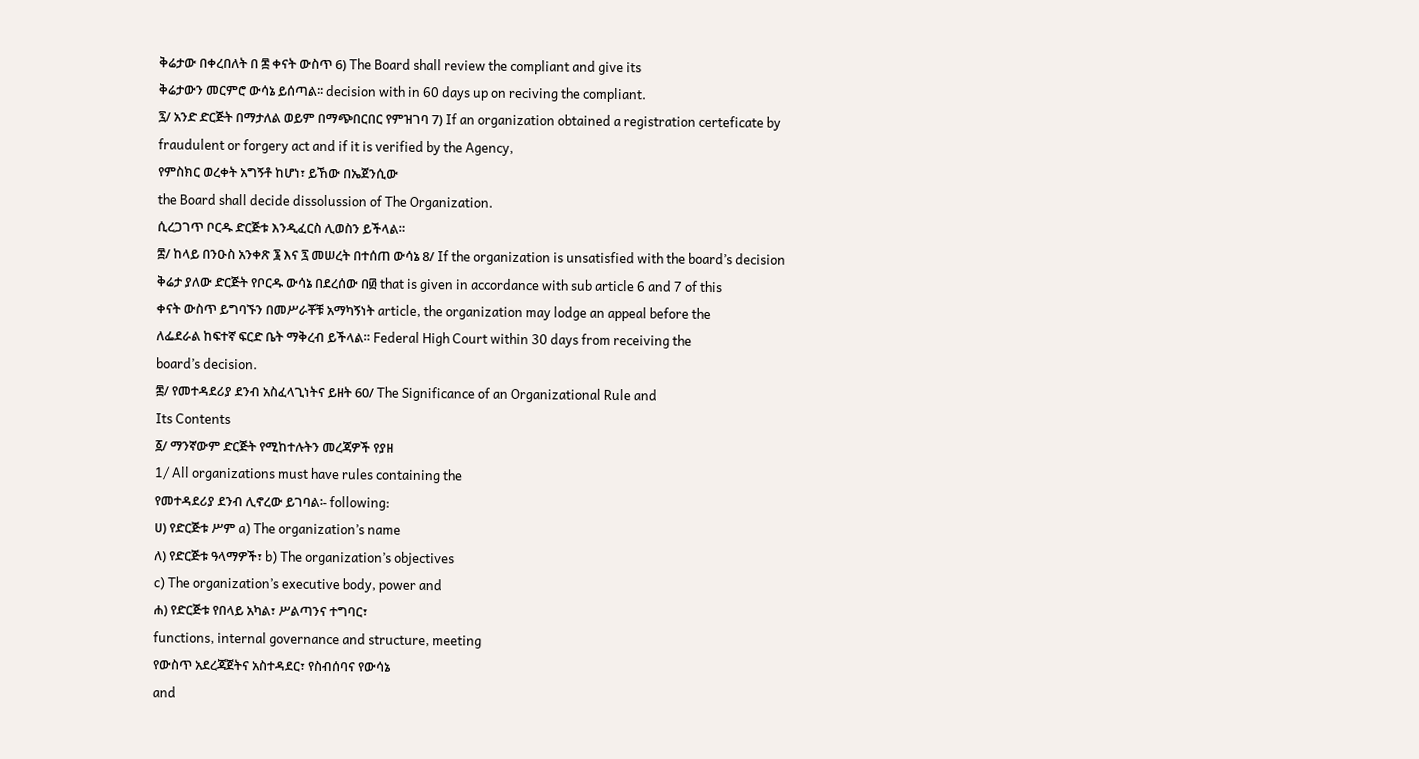ቅሬታው በቀረበለት በ ፷ ቀናት ውስጥ 6) The Board shall review the compliant and give its
ቅሬታውን መርምሮ ውሳኔ ይሰጣል፡፡ decision with in 60 days up on reciving the compliant.
፯/ አንድ ድርጅት በማታለል ወይም በማጭበርበር የምዝገባ 7) If an organization obtained a registration certeficate by
fraudulent or forgery act and if it is verified by the Agency,
የምስክር ወረቀት አግኝቶ ከሆነ፣ ይኸው በኤጀንሲው
the Board shall decide dissolussion of The Organization.
ሲረጋገጥ ቦርዱ ድርጅቱ እንዲፈርስ ሊወስን ይችላል።
፰/ ከላይ በንዑስ አንቀጽ ፮ እና ፯ መሠረት በተሰጠ ውሳኔ 8/ If the organization is unsatisfied with the board’s decision
ቅሬታ ያለው ድርጅት የቦርዱ ውሳኔ በደረሰው በ፴ that is given in accordance with sub article 6 and 7 of this
ቀናት ውስጥ ይግባኙን በመሥራቾቹ አማካኝነት article, the organization may lodge an appeal before the
ለፌደራል ከፍተኛ ፍርድ ቤት ማቅረብ ይችላል። Federal High Court within 30 days from receiving the
board’s decision.
፷/ የመተዳደሪያ ደንብ አስፈላጊነትና ይዘት 60/ The Significance of an Organizational Rule and
Its Contents
፩/ ማንኛውም ድርጅት የሚከተሉትን መረጃዎች የያዘ
1/ All organizations must have rules containing the
የመተዳደሪያ ደንብ ሊኖረው ይገባል፡- following:
ሀ) የድርጅቱ ሥም a) The organization’s name
ለ) የድርጅቱ ዓላማዎች፣ b) The organization’s objectives
c) The organization’s executive body, power and
ሐ) የድርጅቱ የበላይ አካል፣ ሥልጣንና ተግባር፣
functions, internal governance and structure, meeting
የውስጥ አደረጃጀትና አስተዳደር፣ የስብሰባና የውሳኔ
and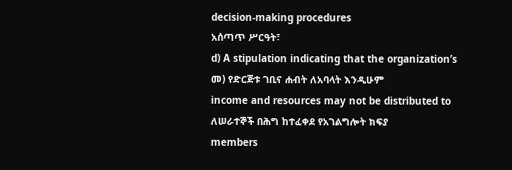decision-making procedures
አሰጣጥ ሥርዓት፣
d) A stipulation indicating that the organization’s
መ) የድርጅቱ ገቢና ሐብት ለአባላት እንዲሁም
income and resources may not be distributed to
ለሠራተኞች በሕግ ከተፈቀደ የአገልግሎት ክፍያ
members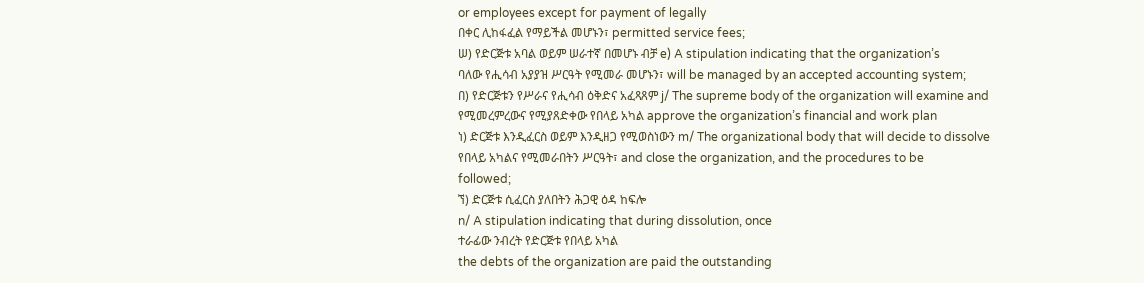or employees except for payment of legally
በቀር ሊከፋፈል የማይችል መሆኑን፣ permitted service fees;
ሠ) የድርጅቱ አባል ወይም ሠራተኛ በመሆኑ ብቻ e) A stipulation indicating that the organization’s
ባለው የሒሳብ አያያዝ ሥርዓት የሚመራ መሆኑን፣ will be managed by an accepted accounting system;
በ) የድርጅቱን የሥራና የሒሳብ ዕቅድና አፈጻጸም j/ The supreme body of the organization will examine and
የሚመረምረውና የሚያጸድቀው የበላይ አካል approve the organization’s financial and work plan
ነ) ድርጅቱ እንዲፈርስ ወይም እንዲዘጋ የሚወስነውን m/ The organizational body that will decide to dissolve
የበላይ አካልና የሚመራበትን ሥርዓት፣ and close the organization, and the procedures to be
followed;
ኘ) ድርጅቱ ሲፈርስ ያለበትን ሕጋዊ ዕዳ ከፍሎ
n/ A stipulation indicating that during dissolution, once
ተራፊው ንብረት የድርጅቱ የበላይ አካል
the debts of the organization are paid the outstanding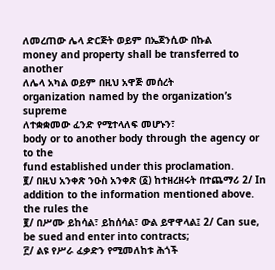ለመረጠው ሌላ ድርጅት ወይም በኤጀንሲው በኩል
money and property shall be transferred to another
ለሌላ አካል ወይም በዚህ አዋጅ መሰረት
organization named by the organization’s supreme
ለተቋቋመው ፈንድ የሚተላለፍ መሆኑን፣
body or to another body through the agency or to the
fund established under this proclamation.
፪/ በዚህ አንቀጽ ንዑስ አንቀጽ (፩) ከተዘረዘሩት በተጨማሪ 2/ In addition to the information mentioned above. the rules the
፪/ በሥሙ ይከሳል፣ ይከሰሳል፣ ውል ይዋዋላል፤ 2/ Can sue, be sued and enter into contracts;
፫/ ልዩ የሥራ ፈቃድን የሚመለከቱ ሕጎች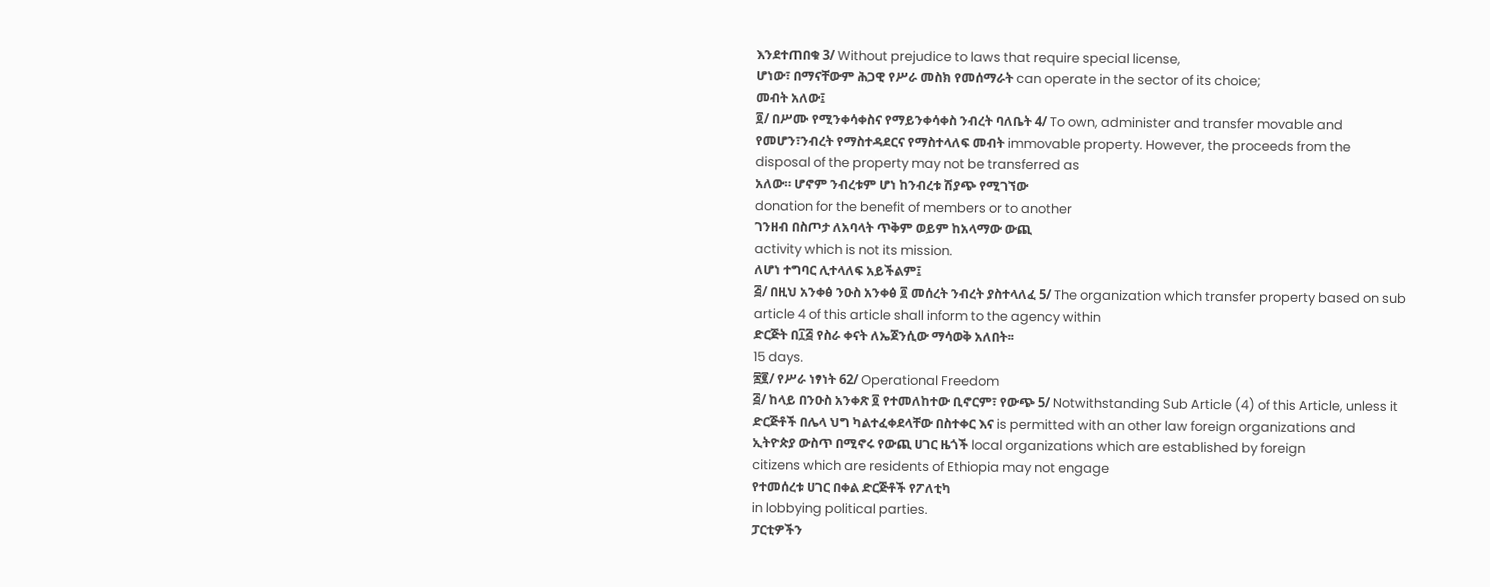እንደተጠበቁ 3/ Without prejudice to laws that require special license,
ሆነው፣ በማናቸውም ሕጋዊ የሥራ መስክ የመሰማራት can operate in the sector of its choice;
መብት አለው፤
፬/ በሥሙ የሚንቀሳቀስና የማይንቀሳቀስ ንብረት ባለቤት 4/ To own, administer and transfer movable and
የመሆን፣ንብረት የማስተዳደርና የማስተላለፍ መብት immovable property. However, the proceeds from the
disposal of the property may not be transferred as
አለው። ሆኖም ንብረቱም ሆነ ከንብረቱ ሽያጭ የሚገኘው
donation for the benefit of members or to another
ገንዘብ በስጦታ ለአባላት ጥቅም ወይም ከአላማው ውጪ
activity which is not its mission.
ለሆነ ተግባር ሊተላለፍ አይችልም፤
፭/ በዚህ አንቀፅ ንዑስ አንቀፅ ፬ መሰረት ንብረት ያስተላለፈ 5/ The organization which transfer property based on sub
article 4 of this article shall inform to the agency within
ድርጅት በ፲፭ የስራ ቀናት ለኤጀንሲው ማሳወቅ አለበት፡፡
15 days.
፷፪/ የሥራ ነፃነት 62/ Operational Freedom
፭/ ከላይ በንዑስ አንቀጽ ፬ የተመለከተው ቢኖርም፣ የውጭ 5/ Notwithstanding Sub Article (4) of this Article, unless it
ድርጅቶች በሌላ ህግ ካልተፈቀደላቸው በስተቀር እና is permitted with an other law foreign organizations and
ኢትዮጵያ ውስጥ በሚኖሩ የውጪ ሀገር ዜጎች local organizations which are established by foreign
citizens which are residents of Ethiopia may not engage
የተመሰረቱ ሀገር በቀል ድርጅቶች የፖለቲካ
in lobbying political parties.
ፓርቲዎችን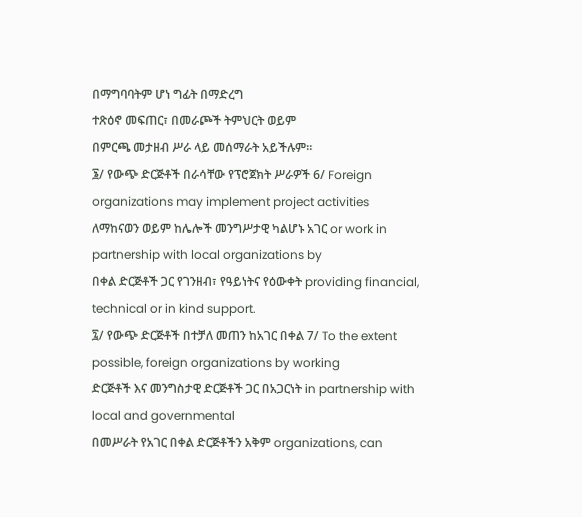በማግባባትም ሆነ ግፊት በማድረግ
ተጽዕኖ መፍጠር፣ በመራጮች ትምህርት ወይም
በምርጫ መታዘብ ሥራ ላይ መሰማራት አይችሉም።
፮/ የውጭ ድርጅቶች በራሳቸው የፕሮጀክት ሥራዎች 6/ Foreign organizations may implement project activities
ለማከናወን ወይም ከሌሎች መንግሥታዊ ካልሆኑ አገር or work in partnership with local organizations by
በቀል ድርጅቶች ጋር የገንዘብ፣ የዓይነትና የዕውቀት providing financial, technical or in kind support.
፯/ የውጭ ድርጅቶች በተቻለ መጠን ከአገር በቀል 7/ To the extent possible, foreign organizations by working
ድርጅቶች እና መንግስታዊ ድርጅቶች ጋር በአጋርነት in partnership with local and governmental
በመሥራት የአገር በቀል ድርጅቶችን አቅም organizations, can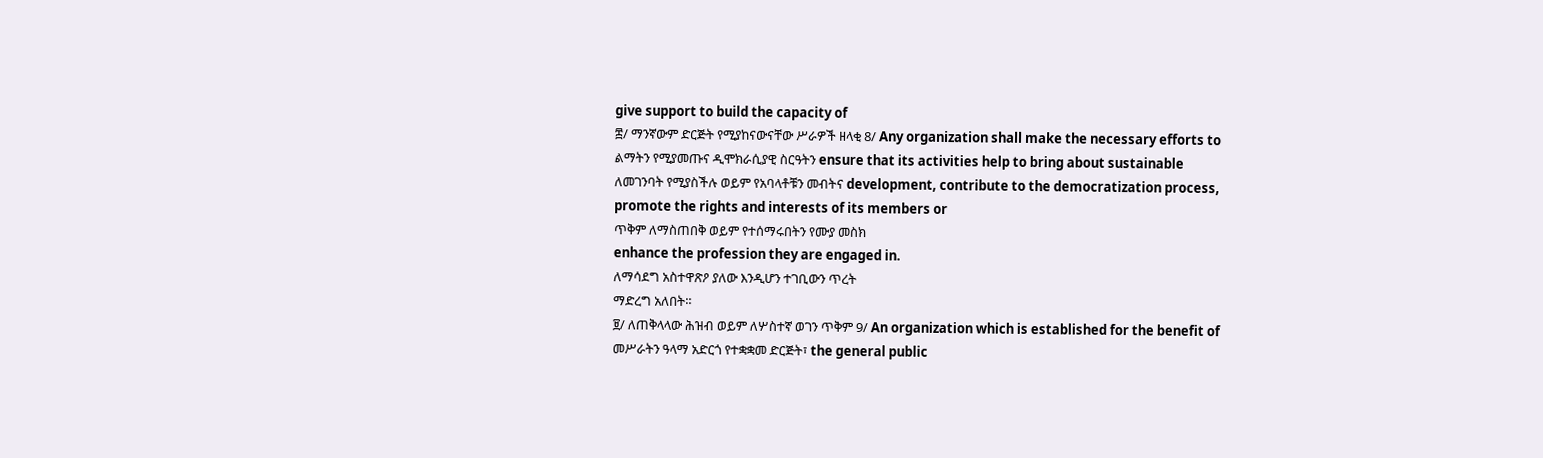give support to build the capacity of
፰/ ማንኛውም ድርጅት የሚያከናውናቸው ሥራዎች ዘላቂ 8/ Any organization shall make the necessary efforts to
ልማትን የሚያመጡና ዲሞክራሲያዊ ስርዓትን ensure that its activities help to bring about sustainable
ለመገንባት የሚያስችሉ ወይም የአባላቶቹን መብትና development, contribute to the democratization process,
promote the rights and interests of its members or
ጥቅም ለማስጠበቅ ወይም የተሰማሩበትን የሙያ መስክ
enhance the profession they are engaged in.
ለማሳደግ አስተዋጽዖ ያለው እንዲሆን ተገቢውን ጥረት
ማድረግ አለበት።
፱/ ለጠቅላላው ሕዝብ ወይም ለሦስተኛ ወገን ጥቅም 9/ An organization which is established for the benefit of
መሥራትን ዓላማ አድርጎ የተቋቋመ ድርጅት፣ the general public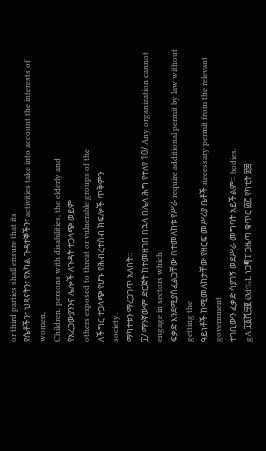or third parties shall ensure that its
የሴቶችን፣ ህጻናትን፣ የአካል ጉዳተኞችን፣ activities take into account the interests of women,
Children, persons with disabilities, the elderly and
የአረጋውያንንና ሌሎች ለጉዳት ተጋላጭ ወይም
others exposed to threat or vulnerable groups of the
ለችግር ተጋላጭ የሆኑ የሕብረተሰብ ክፍሎች ጥቅምን
society.
ማካተቱን ማረጋገጥ አለበት።
፲/ ማንኛውም ድርጅት ከተመዘገበ በኋላ በሌላ ሕግ የተለየ 10/ Any organization cannot engage in sectors which
ፍቃድ እንደሚያስፈልጋቸው በተመለከቱ የሥራ require additional permit by law without getting the
ዓይነቶች ከሚመለከታቸው የዘርፍ መሥሪያ ቤቶች necessary permit from the relevant government
ተገቢውን ፈቃድ ሳያገኝ ወደሥራ መግባት አይችልም። bodies.
gA ፲፩ሺ፵፪ Ød‰L ነጋ¶T ጋዜጣ ቁጥር ፴፫ የካቲት ፳፰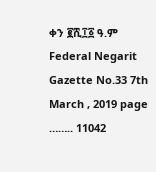ቀን ፪ሺ፲፩ ዓ.ም Federal Negarit Gazette No.33 7th March , 2019 page …….. 11042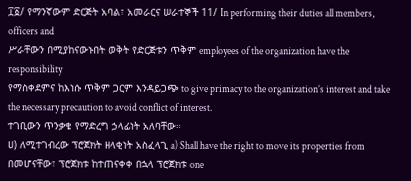፲፩/ የማንኛውም ድርጅት አባል፣ አመራርና ሠራተኞች 11/ In performing their duties all members, officers and
ሥራቸውን በሚያከናውኑበት ወቅት የድርጅቱን ጥቅም employees of the organization have the responsibility
የማስቀደምና ከእነሱ ጥቅም ጋርም እንዳይጋጭ to give primacy to the organization’s interest and take
the necessary precaution to avoid conflict of interest.
ተገቢውን ጥንቃቄ የማድረግ ኃላፊነት አለባቸው።
ሀ) ለሚተገብረው ፕሮጀክት ዘላቂነት አስፈላጊ a) Shall have the right to move its properties from
በመሆናቸው፣ ፕሮጀክቱ ከተጠናቀቀ በኋላ ፕሮጀክቱ one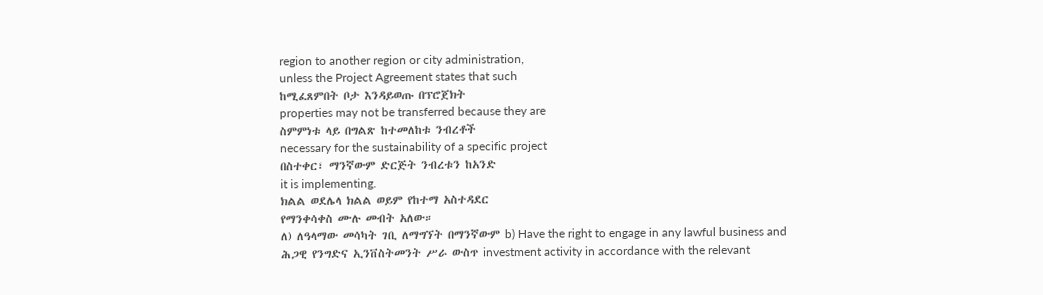region to another region or city administration,
unless the Project Agreement states that such
ከሚፈጸምበት ቦታ እንዳይወጡ በፕሮጀክት
properties may not be transferred because they are
ስምምነቱ ላይ በግልጽ ከተመለከቱ ንብረቶች
necessary for the sustainability of a specific project
በስተቀር፣ ማንኛውም ድርጅት ንብረቱን ከአንድ
it is implementing.
ክልል ወደሌላ ክልል ወይም የከተማ አስተዳደር
የማንቀሳቀስ ሙሉ መብት አለው።
ለ) ለዓላማው መሳካት ገቢ ለማግኘት በማንኛውም b) Have the right to engage in any lawful business and
ሕጋዊ የንግድና ኢንቨስትመንት ሥራ ውስጥ investment activity in accordance with the relevant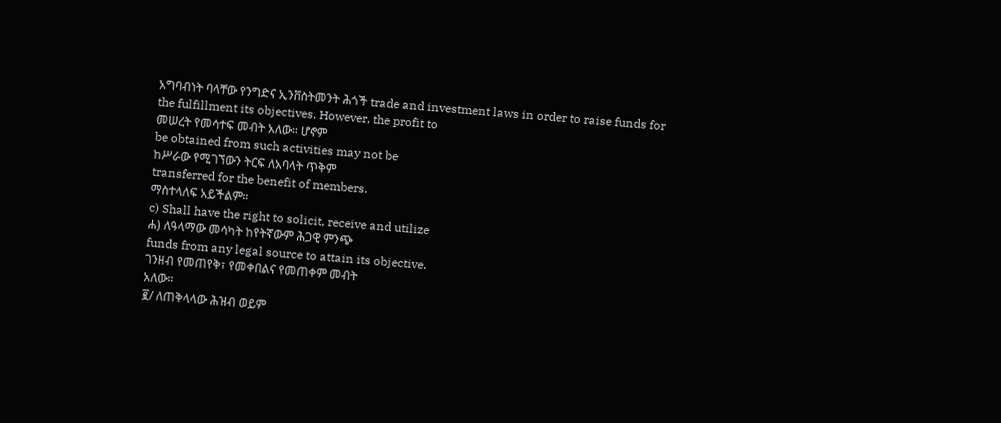አግባብነት ባላቸው የንግድና ኢንቨስትመንት ሕጎች trade and investment laws in order to raise funds for
the fulfillment its objectives. However, the profit to
መሠረት የመሳተፍ መብት አለው። ሆኖም
be obtained from such activities may not be
ከሥራው የሚገኘውን ትርፍ ለአባላት ጥቅም
transferred for the benefit of members.
ማስተላለፍ አይችልም።
c) Shall have the right to solicit, receive and utilize
ሐ) ለዓላማው መሳካት ከየትኛውም ሕጋዊ ምንጭ
funds from any legal source to attain its objective.
ገንዘብ የመጠየቅ፣ የመቀበልና የመጠቀም መብት
አለው።
፪/ ለጠቅላላው ሕዝብ ወይም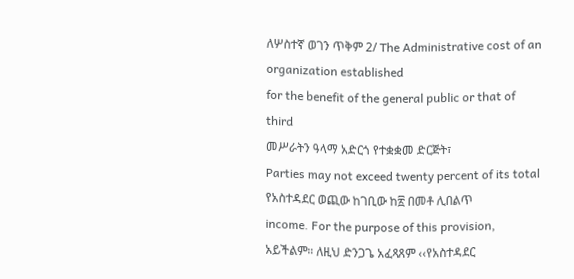ለሦስተኛ ወገን ጥቅም 2/ The Administrative cost of an organization established
for the benefit of the general public or that of third
መሥራትን ዓላማ አድርጎ የተቋቋመ ድርጅት፣
Parties may not exceed twenty percent of its total
የአስተዳደር ወጪው ከገቢው ከ፳ በመቶ ሊበልጥ
income. For the purpose of this provision,
አይችልም። ለዚህ ድንጋጌ አፈጻጸም ‹‹የአስተዳደር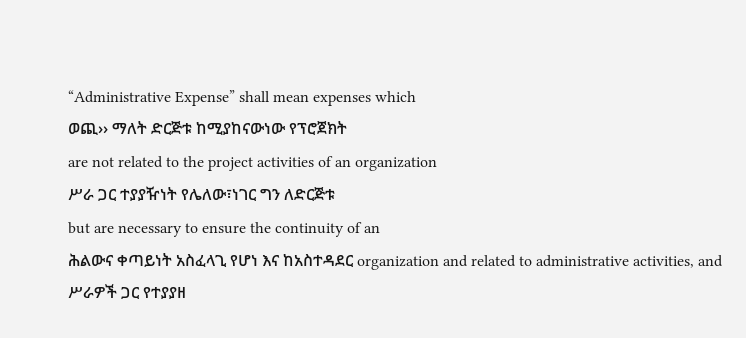“Administrative Expense” shall mean expenses which
ወጪ›› ማለት ድርጅቱ ከሚያከናውነው የፕሮጀክት
are not related to the project activities of an organization
ሥራ ጋር ተያያዥነት የሌለው፣ነገር ግን ለድርጅቱ
but are necessary to ensure the continuity of an
ሕልውና ቀጣይነት አስፈላጊ የሆነ እና ከአስተዳደር organization and related to administrative activities, and
ሥራዎች ጋር የተያያዘ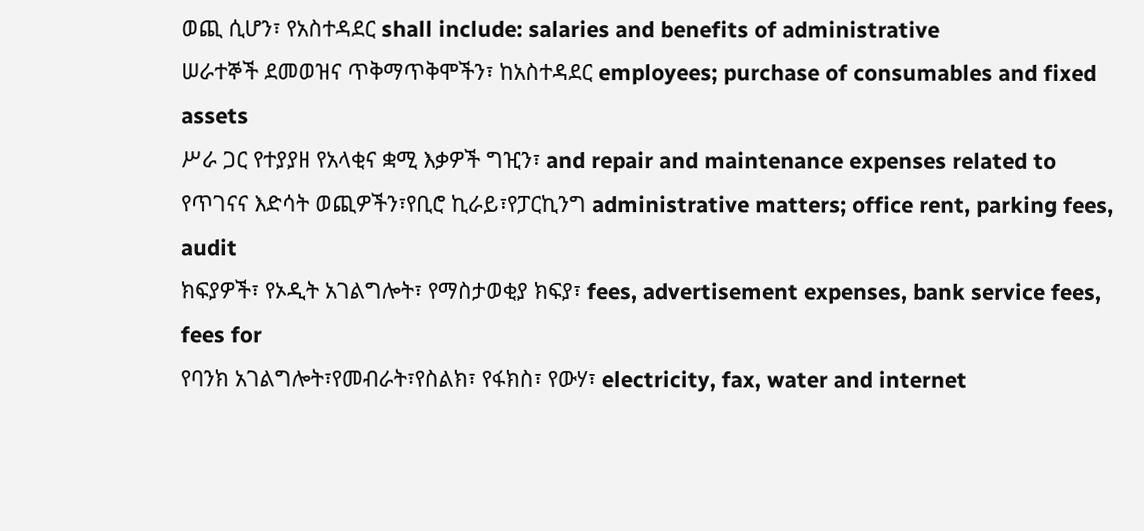ወጪ ሲሆን፣ የአስተዳደር shall include: salaries and benefits of administrative
ሠራተኞች ደመወዝና ጥቅማጥቅሞችን፣ ከአስተዳደር employees; purchase of consumables and fixed assets
ሥራ ጋር የተያያዘ የአላቂና ቋሚ እቃዎች ግዢን፣ and repair and maintenance expenses related to
የጥገናና እድሳት ወጪዎችን፣የቢሮ ኪራይ፣የፓርኪንግ administrative matters; office rent, parking fees, audit
ክፍያዎች፣ የኦዲት አገልግሎት፣ የማስታወቂያ ክፍያ፣ fees, advertisement expenses, bank service fees, fees for
የባንክ አገልግሎት፣የመብራት፣የስልክ፣ የፋክስ፣ የውሃ፣ electricity, fax, water and internet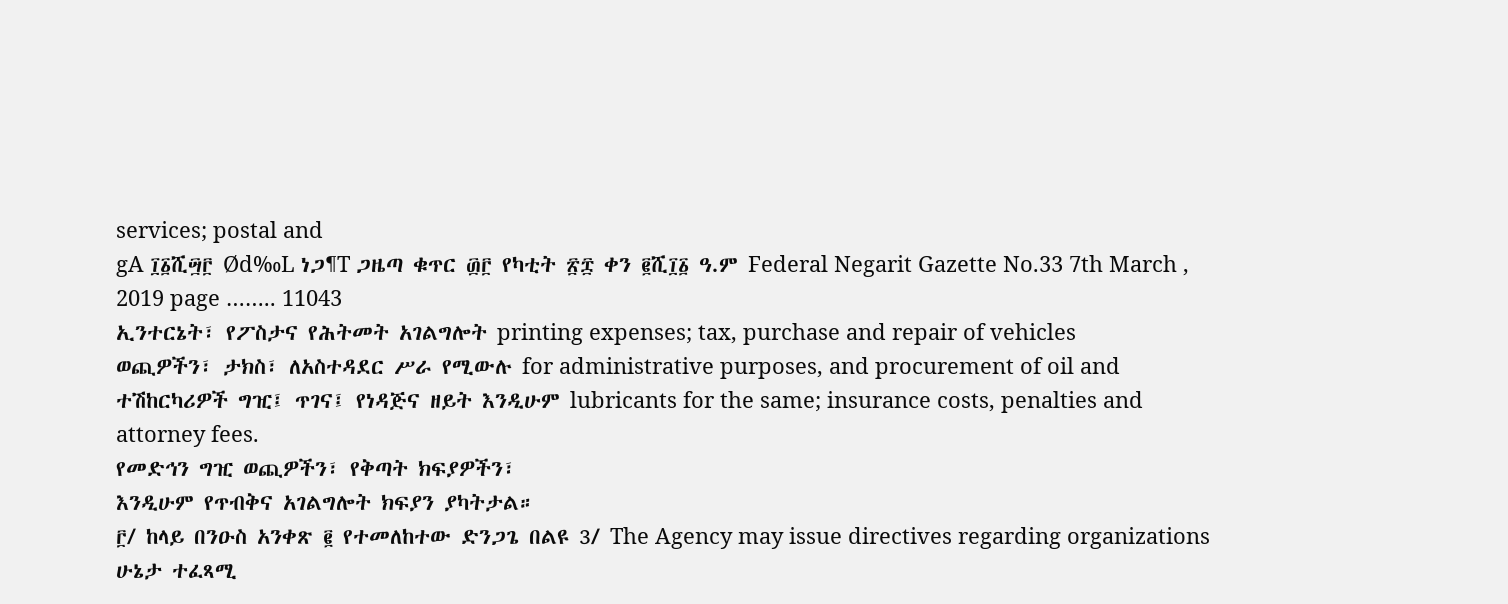services; postal and
gA ፲፩ሺ፵፫ Ød‰L ነጋ¶T ጋዜጣ ቁጥር ፴፫ የካቲት ፳፰ ቀን ፪ሺ፲፩ ዓ.ም Federal Negarit Gazette No.33 7th March , 2019 page …….. 11043
ኢንተርኔት፣ የፖስታና የሕትመት አገልግሎት printing expenses; tax, purchase and repair of vehicles
ወጪዎችን፣ ታክስ፣ ለአስተዳደር ሥራ የሚውሉ for administrative purposes, and procurement of oil and
ተሽከርካሪዎች ግዢ፤ ጥገና፤ የነዳጅና ዘይት እንዲሁም lubricants for the same; insurance costs, penalties and
attorney fees.
የመድኅን ግዢ ወጪዎችን፣ የቅጣት ክፍያዎችን፣
እንዲሁም የጥብቅና አገልግሎት ክፍያን ያካትታል።
፫/ ከላይ በንዑስ አንቀጽ ፪ የተመለከተው ድንጋጌ በልዩ 3/ The Agency may issue directives regarding organizations
ሁኔታ ተፈጻሚ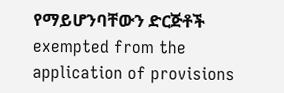የማይሆንባቸውን ድርጅቶች exempted from the application of provisions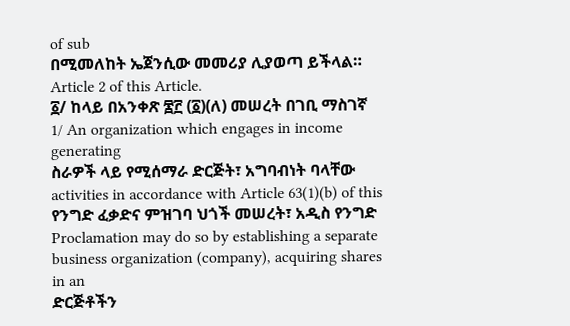of sub
በሚመለከት ኤጀንሲው መመሪያ ሊያወጣ ይችላል። Article 2 of this Article.
፩/ ከላይ በአንቀጽ ፷፫ (፩)(ለ) መሠረት በገቢ ማስገኛ 1/ An organization which engages in income generating
ስራዎች ላይ የሚሰማራ ድርጅት፣ አግባብነት ባላቸው activities in accordance with Article 63(1)(b) of this
የንግድ ፈቃድና ምዝገባ ህጎች መሠረት፣ አዲስ የንግድ Proclamation may do so by establishing a separate
business organization (company), acquiring shares in an
ድርጅቶችን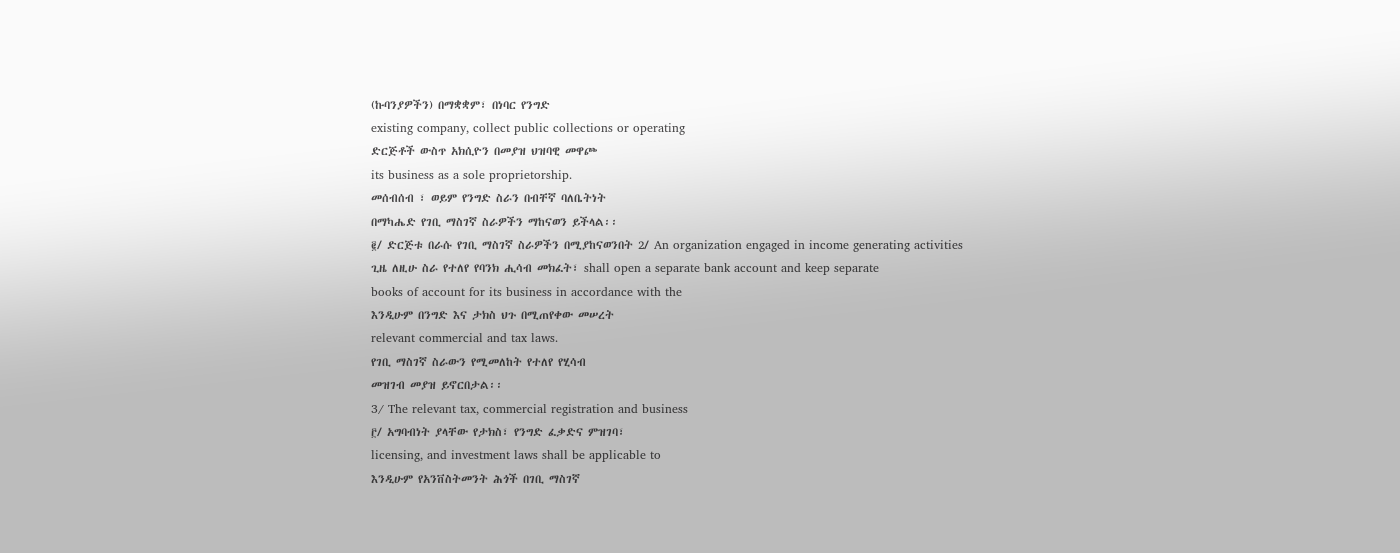(ኩባንያዎችን) በማቋቋም፣ በነባር የንግድ
existing company, collect public collections or operating
ድርጅቶች ውስጥ አክሲዮን በመያዝ ህዝባዊ መዋጮ
its business as a sole proprietorship.
መሰብሰብ ፣ ወይም የንግድ ስራን በብቸኛ ባለቤትነት
በማካሔድ የገቢ ማስገኛ ስራዎችን ማከናወን ይችላል፡፡
፪/ ድርጅቱ በራሱ የገቢ ማስገኛ ስራዎችን በሚያከናወንበት 2/ An organization engaged in income generating activities
ጊዜ ለዚሁ ስራ የተለየ የባንክ ሒሳብ መክፈት፣ shall open a separate bank account and keep separate
books of account for its business in accordance with the
እንዲሁም በንግድ እና ታክስ ህጉ በሚጠየቀው መሠረት
relevant commercial and tax laws.
የገቢ ማስገኛ ስራውን የሚመለከት የተለየ የሂሳብ
መዝገብ መያዝ ይኖርበታል፡፡
3/ The relevant tax, commercial registration and business
፫/ አግባብነት ያላቸው የታክስ፣ የንግድ ፈቃድና ምዝገባ፣
licensing, and investment laws shall be applicable to
እንዲሁም የአንቨስትመንት ሕጎች በገቢ ማስገኛ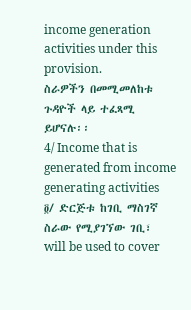income generation activities under this provision.
ስራዎችን በመሚመለከቱ ጉዳዮች ላይ ተፈጻሚ
ይሆናሉ፡፡
4/ Income that is generated from income generating activities
፬/ ድርጅቱ ከገቢ ማስገኛ ስራው የሚያገኘው ገቢ፣
will be used to cover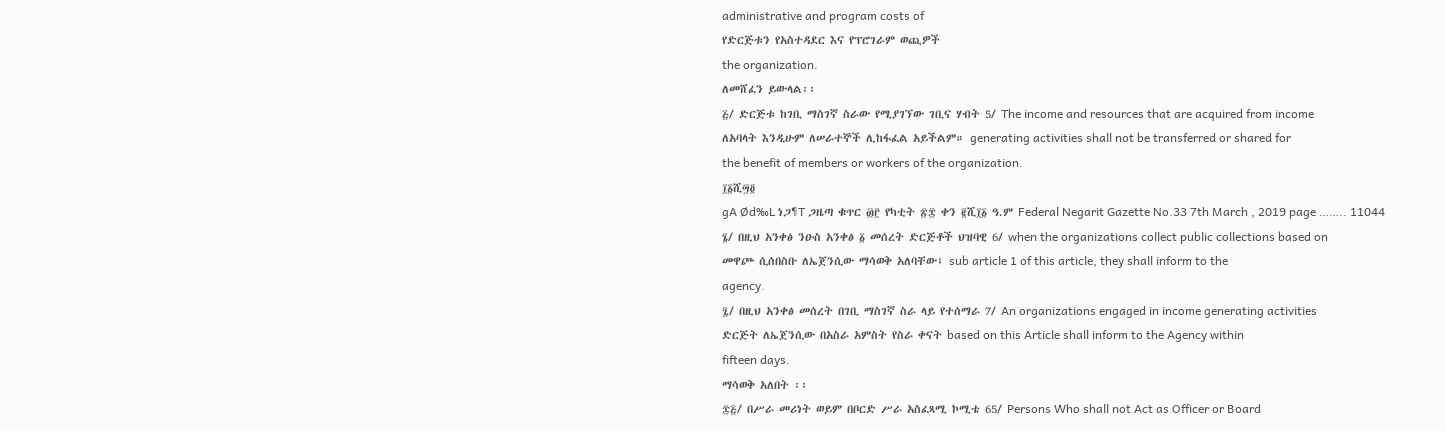administrative and program costs of
የድርጅቱን የአስተዳደር እና የፕሮገራም ወጪዎች
the organization.
ለመሸፈን ይውላል፡፡
፭/ ድርጅቱ ከገቢ ማስገኛ ስራው የሚያገኘው ገቢና ሃብት 5/ The income and resources that are acquired from income
ለአባላት እንዲሁም ለሠራተኞች ሊከፋፈል አይችልም። generating activities shall not be transferred or shared for
the benefit of members or workers of the organization.
፲፩ሺ፵፬
gA Ød‰L ነጋ¶T ጋዜጣ ቁጥር ፴፫ የካቲት ፳፰ ቀን ፪ሺ፲፩ ዓ.ም Federal Negarit Gazette No.33 7th March , 2019 page …….. 11044
፮/ በዚህ አንቀፅ ንዑስ አንቀፅ ፩ መሰረት ድርጅቶች ህዝባዊ 6/ when the organizations collect public collections based on
መዋጮ ሲሰበስቡ ለኤጀንሲው ማሳወቅ አለባቸው፤ sub article 1 of this article, they shall inform to the
agency.
፯/ በዚህ አንቀፅ መሰረት በገቢ ማስገኛ ስራ ላይ የተሰማራ 7/ An organizations engaged in income generating activities
ድርጅት ለኤጀንሲው በአስራ አምስት የስራ ቀናት based on this Article shall inform to the Agency within
fifteen days.
ማሳወቅ አለበት ፡፡
፷፭/ በሥራ መሪነት ወይም በቦርድ ሥራ አስፈጻሚ ኮሚቴ 65/ Persons Who shall not Act as Officer or Board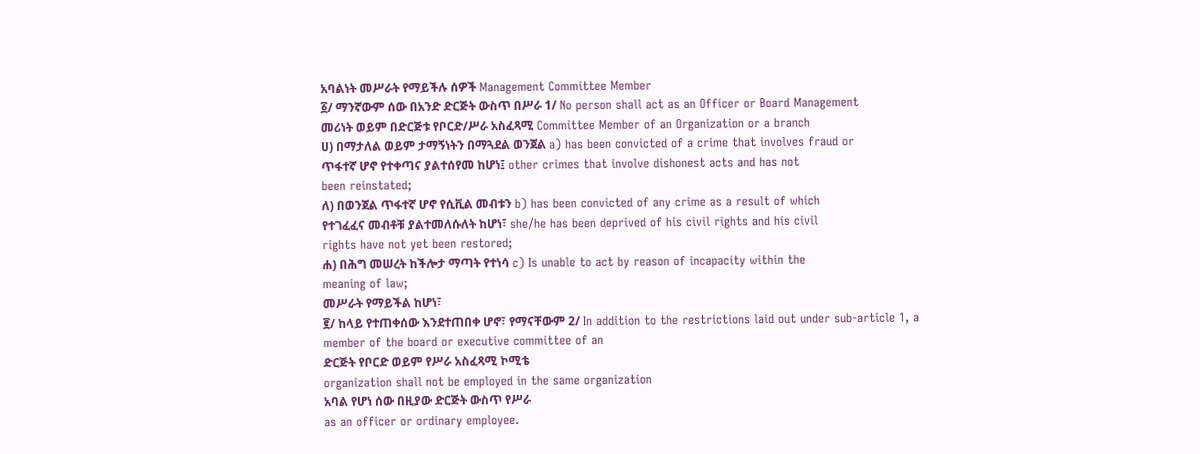አባልነት መሥራት የማይችሉ ሰዎች Management Committee Member
፩/ ማንኛውም ሰው በአንድ ድርጅት ውስጥ በሥራ 1/ No person shall act as an Officer or Board Management
መሪነት ወይም በድርጅቱ የቦርድ/ሥራ አስፈጻሚ Committee Member of an Organization or a branch
ሀ) በማታለል ወይም ታማኝነትን በማጓደል ወንጀል a) has been convicted of a crime that involves fraud or
ጥፋተኛ ሆኖ የተቀጣና ያልተሰየመ ከሆነ፤ other crimes that involve dishonest acts and has not
been reinstated;
ለ) በወንጀል ጥፋተኛ ሆኖ የሲቪል መብቱን b) has been convicted of any crime as a result of which
የተገፈፈና መብቶቹ ያልተመለሱለት ከሆነ፣ she/he has been deprived of his civil rights and his civil
rights have not yet been restored;
ሐ) በሕግ መሠረት ከችሎታ ማጣት የተነሳ c) Is unable to act by reason of incapacity within the
meaning of law;
መሥራት የማይችል ከሆነ፣
፪/ ከላይ የተጠቀሰው እንደተጠበቀ ሆኖ፣ የማናቸውም 2/ In addition to the restrictions laid out under sub-article 1, a
member of the board or executive committee of an
ድርጅት የቦርድ ወይም የሥራ አስፈጻሚ ኮሚቴ
organization shall not be employed in the same organization
አባል የሆነ ሰው በዚያው ድርጅት ውስጥ የሥራ
as an officer or ordinary employee.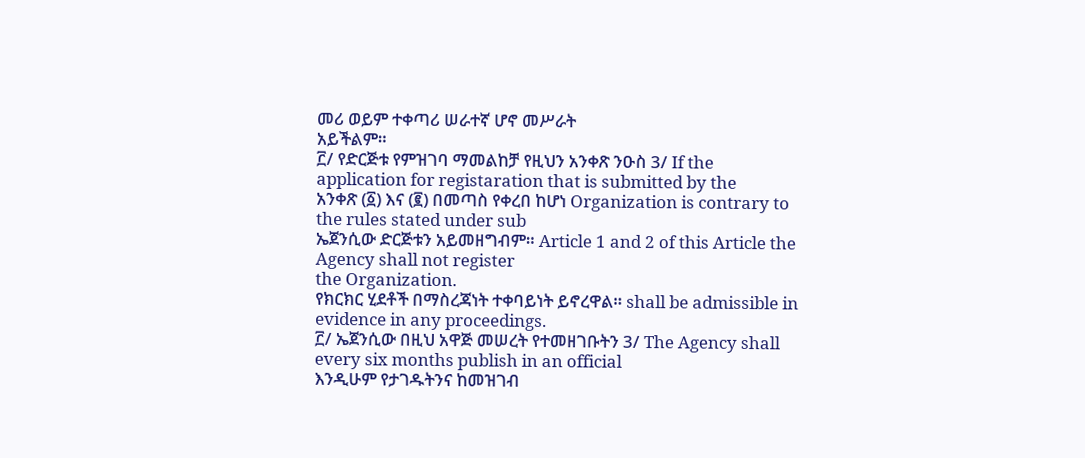መሪ ወይም ተቀጣሪ ሠራተኛ ሆኖ መሥራት
አይችልም።
፫/ የድርጅቱ የምዝገባ ማመልከቻ የዚህን አንቀጽ ንዑስ 3/ If the application for registaration that is submitted by the
አንቀጽ (፩) እና (፪) በመጣስ የቀረበ ከሆነ Organization is contrary to the rules stated under sub
ኤጀንሲው ድርጅቱን አይመዘግብም። Article 1 and 2 of this Article the Agency shall not register
the Organization.
የክርክር ሂደቶች በማስረጃነት ተቀባይነት ይኖረዋል። shall be admissible in evidence in any proceedings.
፫/ ኤጀንሲው በዚህ አዋጅ መሠረት የተመዘገቡትን 3/ The Agency shall every six months publish in an official
እንዲሁም የታገዱትንና ከመዝገብ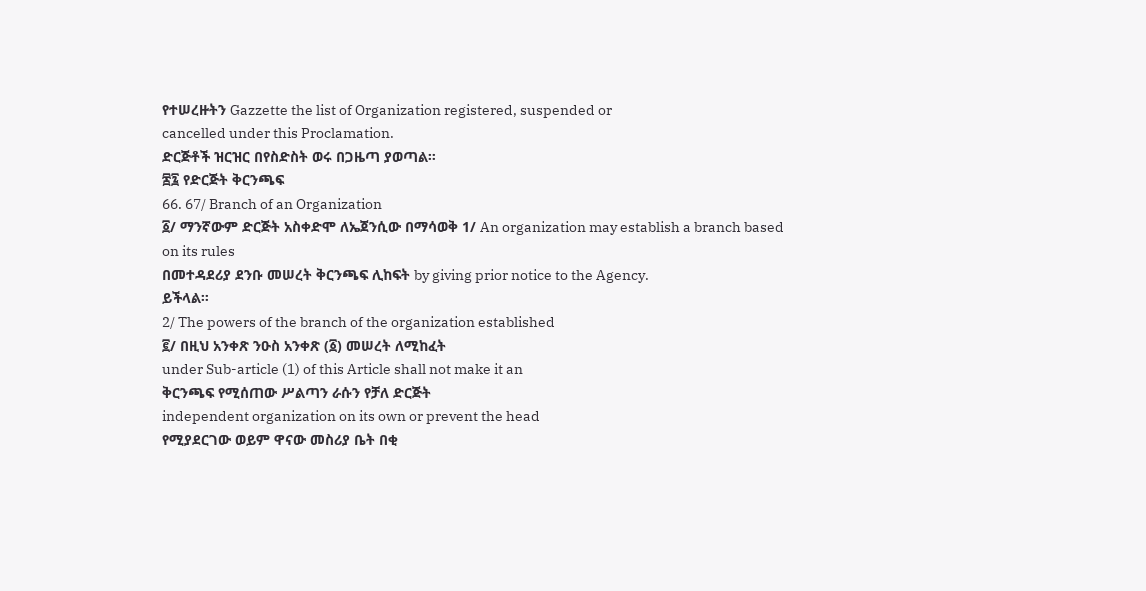የተሠረዙትን Gazzette the list of Organization registered, suspended or
cancelled under this Proclamation.
ድርጅቶች ዝርዝር በየስድስት ወሩ በጋዜጣ ያወጣል።
፷፯ የድርጅት ቅርንጫፍ
66. 67/ Branch of an Organization
፩/ ማንኛውም ድርጅት አስቀድሞ ለኤጀንሲው በማሳወቅ 1/ An organization may establish a branch based on its rules
በመተዳደሪያ ደንቡ መሠረት ቅርንጫፍ ሊከፍት by giving prior notice to the Agency.
ይችላል።
2/ The powers of the branch of the organization established
፪/ በዚህ አንቀጽ ንዑስ አንቀጽ (፩) መሠረት ለሚከፈት
under Sub-article (1) of this Article shall not make it an
ቅርንጫፍ የሚሰጠው ሥልጣን ራሱን የቻለ ድርጅት
independent organization on its own or prevent the head
የሚያደርገው ወይም ዋናው መስሪያ ቤት በቂ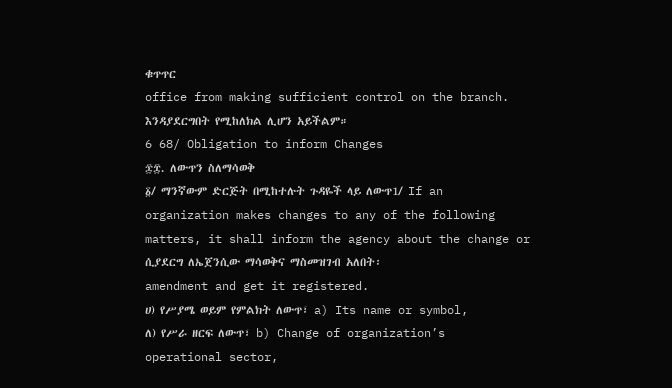ቁጥጥር
office from making sufficient control on the branch.
እንዳያደርግበት የሚከለክል ሊሆን አይችልም።
6 68/ Obligation to inform Changes
፷፰. ለውጥን ስለማሳወቅ
፩/ ማንኛውም ድርጅት በሚከተሉት ጉዳዬች ላይ ለውጥ1/ If an organization makes changes to any of the following
matters, it shall inform the agency about the change or
ሲያደርግ ለኤጀንሲው ማሳወቅና ማስመዝገብ አለበት፡
amendment and get it registered.
ሀ) የሥያሜ ወይም የምልክት ለውጥ፣ a) Its name or symbol,
ለ) የሥራ ዘርፍ ለውጥ፣ b) Change of organization’s operational sector,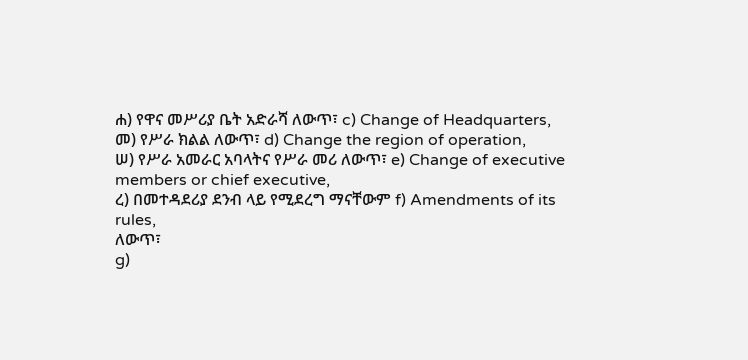ሐ) የዋና መሥሪያ ቤት አድራሻ ለውጥ፣ c) Change of Headquarters,
መ) የሥራ ክልል ለውጥ፣ d) Change the region of operation,
ሠ) የሥራ አመራር አባላትና የሥራ መሪ ለውጥ፣ e) Change of executive members or chief executive,
ረ) በመተዳደሪያ ደንብ ላይ የሚደረግ ማናቸውም f) Amendments of its rules,
ለውጥ፣
g)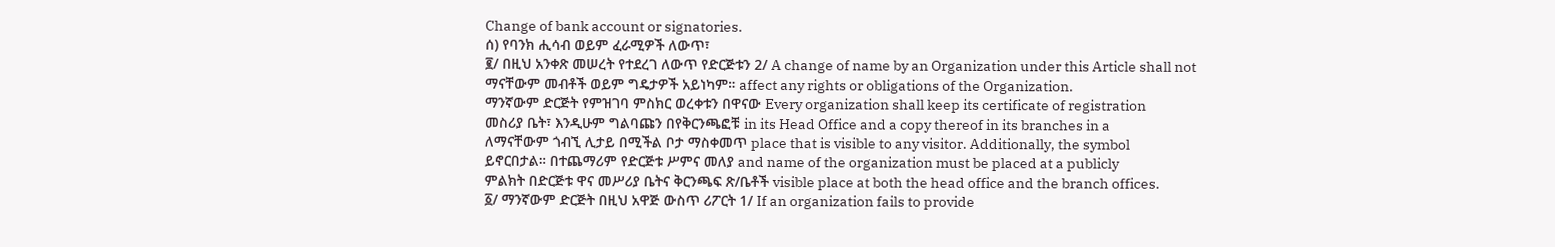Change of bank account or signatories.
ሰ) የባንክ ሒሳብ ወይም ፈራሚዎች ለውጥ፣
፪/ በዚህ አንቀጽ መሠረት የተደረገ ለውጥ የድርጅቱን 2/ A change of name by an Organization under this Article shall not
ማናቸውም መብቶች ወይም ግዴታዎች አይነካም። affect any rights or obligations of the Organization.
ማንኛውም ድርጅት የምዝገባ ምስክር ወረቀቱን በዋናው Every organization shall keep its certificate of registration
መስሪያ ቤት፣ እንዲሁም ግልባጩን በየቅርንጫፎቹ in its Head Office and a copy thereof in its branches in a
ለማናቸውም ጎብኚ ሊታይ በሚችል ቦታ ማስቀመጥ place that is visible to any visitor. Additionally, the symbol
ይኖርበታል። በተጨማሪም የድርጅቱ ሥምና መለያ and name of the organization must be placed at a publicly
ምልክት በድርጅቱ ዋና መሥሪያ ቤትና ቅርንጫፍ ጽ/ቤቶች visible place at both the head office and the branch offices.
፩/ ማንኛውም ድርጅት በዚህ አዋጅ ውስጥ ሪፖርት 1/ If an organization fails to provide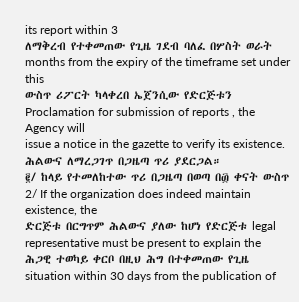its report within 3
ለማቅረብ የተቀመጠው የጊዜ ገደብ ባለፈ በሦስት ወራት months from the expiry of the timeframe set under this
ውስጥ ሪፖርት ካላቀረበ ኤጀንሲው የድርጅቱን Proclamation for submission of reports , the Agency will
issue a notice in the gazette to verify its existence.
ሕልውና ለማረጋገጥ በጋዜጣ ጥሪ ያደርጋል።
፪/ ከላይ የተመለከተው ጥሪ በጋዜጣ በወጣ በ፴ ቀናት ውስጥ 2/ If the organization does indeed maintain existence, the
ድርጅቱ በርግጥም ሕልውና ያለው ከሆነ የድርጅቱ legal representative must be present to explain the
ሕጋዊ ተወካይ ቀርቦ በዚህ ሕግ በተቀመጠው የጊዜ situation within 30 days from the publication of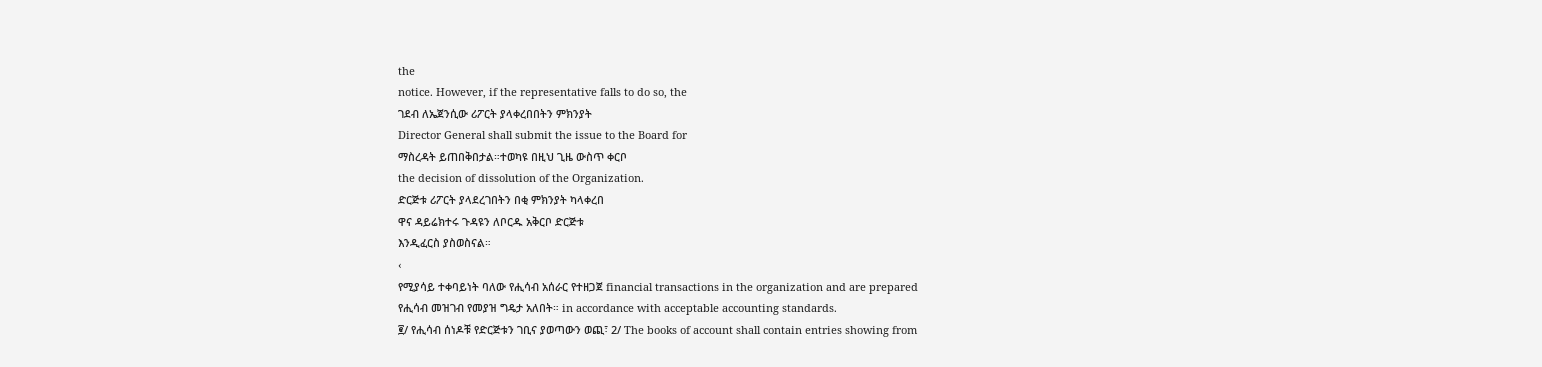the
notice. However, if the representative falls to do so, the
ገደብ ለኤጀንሲው ሪፖርት ያላቀረበበትን ምክንያት
Director General shall submit the issue to the Board for
ማስረዳት ይጠበቅበታል።ተወካዩ በዚህ ጊዜ ውስጥ ቀርቦ
the decision of dissolution of the Organization.
ድርጅቱ ሪፖርት ያላደረገበትን በቂ ምክንያት ካላቀረበ
ዋና ዳይሬክተሩ ጉዳዩን ለቦርዱ አቅርቦ ድርጅቱ
እንዲፈርስ ያስወስናል።
‹
የሚያሳይ ተቀባይነት ባለው የሒሳብ አሰራር የተዘጋጀ financial transactions in the organization and are prepared
የሒሳብ መዝገብ የመያዝ ግዴታ አለበት። in accordance with acceptable accounting standards.
፪/ የሒሳብ ሰነዶቹ የድርጅቱን ገቢና ያወጣውን ወጪ፣ 2/ The books of account shall contain entries showing from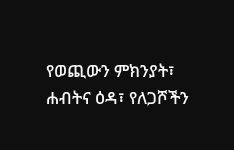የወጪውን ምክንያት፣ ሐብትና ዕዳ፣ የለጋሾችን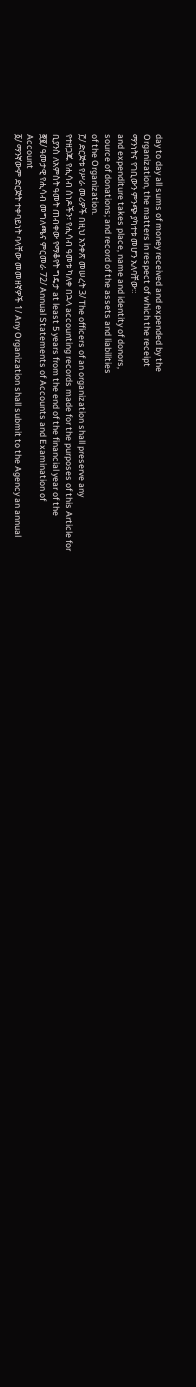day to day all sums of money received and expended by the
Organization, the matters in respect of which the receipt
ማንነትና የገቢውን ምንጭ ያካተቱ መሆን አለባቸው።
and expenditure takes place, name and identity of donors,
source of donations; and record of the assets and liabilities
of the Organization.
፫/ ድርጅቱ የሥራ መሪዎች በዚህ አንቀጽ መሠረት 3/ The officers of an organization shall preserve any
የተዘጋጁ የሒሳብ ሰነዶችን፣ የሒሳብ ዓመቱ ካለቀ በኋላ accounting records made for the purposes of this Article for
ቢያንስ ለአምስት ዓመት ጠብቀው የማቆየት ግዴታ at least 5 years from the end of the financial year of the
፸፪/ ዓመታዊ የሒሳብ መግለጫና ምርመራ 72/ Annual Statements of Accounts and Examination of
Account
፩/ ማንኛውም ድርጅት ተቀባይነት ባላቸው መመዘኛዎች 1/ Any Organization shall submit to the Agency an annual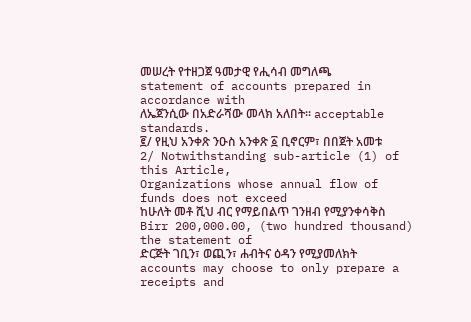መሠረት የተዘጋጀ ዓመታዊ የሒሳብ መግለጫ statement of accounts prepared in accordance with
ለኤጀንሲው በአድራሻው መላክ አለበት። acceptable standards.
፪/ የዚህ አንቀጽ ንዑስ አንቀጽ ፩ ቢኖርም፣ በበጀት አመቱ 2/ Notwithstanding sub-article (1) of this Article,
Organizations whose annual flow of funds does not exceed
ከሁለት መቶ ሺህ ብር የማይበልጥ ገንዘብ የሚያንቀሳቅስ
Birr 200,000.00, (two hundred thousand) the statement of
ድርጅት ገቢን፣ ወጪን፣ ሐብትና ዕዳን የሚያመለክት
accounts may choose to only prepare a receipts and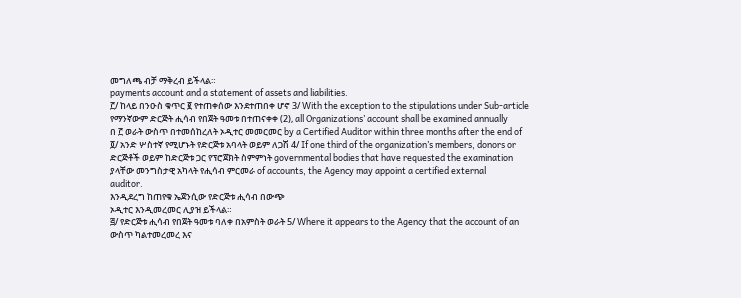መግለጫ ብቻ ማቅረብ ይችላል።
payments account and a statement of assets and liabilities.
፫/ ከላይ በንዑስ ቁጥር ፪ የተጠቀሰው እንደተጠበቀ ሆኖ 3/ With the exception to the stipulations under Sub-article
የማንኛውም ድርጅት ሒሳብ የበጀት ዓመቱ በተጠናቀቀ (2), all Organizations’ account shall be examined annually
በ ፫ ወራት ውስጥ በተመሰከረለት ኦዲተር መመርመር by a Certified Auditor within three months after the end of
፬/ አንድ ሦስተኛ የሚሆኑት የድርጅቱ አባላት ወይም ለጋሽ 4/ If one third of the organization’s members, donors or
ድርጅቶች ወይም ከድርጅቱ ጋር የፕሮጀክት ስምምነት governmental bodies that have requested the examination
ያላቸው መንግስታዊ አካላት የሒሳብ ምርመራ of accounts, the Agency may appoint a certified external
auditor.
እንዲደረግ ከጠየቁ ኤጀንሲው የድርጅቱ ሒሳብ በውጭ
ኦዲተር እንዲመረመር ሊያዝ ይችላል።
፭/ የድርጅቱ ሒሳብ የበጀት ዓመቱ ባለቀ በአምስት ወራት 5/ Where it appears to the Agency that the account of an
ውስጥ ካልተመረመረ እና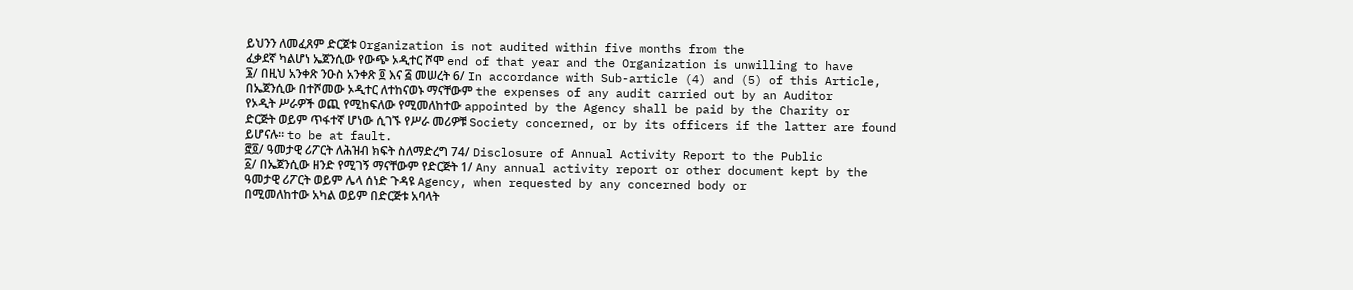ይህንን ለመፈጸም ድርጀቱ Organization is not audited within five months from the
ፈቃደኛ ካልሆነ ኤጀንሲው የውጭ ኦዲተር ሾሞ end of that year and the Organization is unwilling to have
፮/ በዚህ አንቀጽ ንዑስ አንቀጽ ፬ እና ፭ መሠረት 6/ In accordance with Sub-article (4) and (5) of this Article,
በኤጀንሲው በተሾመው ኦዲተር ለተከናወኑ ማናቸውም the expenses of any audit carried out by an Auditor
የኦዲት ሥራዎች ወጪ የሚከፍለው የሚመለከተው appointed by the Agency shall be paid by the Charity or
ድርጅት ወይም ጥፋተኛ ሆነው ሲገኙ የሥራ መሪዎቹ Society concerned, or by its officers if the latter are found
ይሆናሉ። to be at fault.
፸፬/ ዓመታዊ ሪፖርት ለሕዝብ ክፍት ስለማድረግ 74/ Disclosure of Annual Activity Report to the Public
፩/ በኤጀንሲው ዘንድ የሚገኝ ማናቸውም የድርጅት 1/ Any annual activity report or other document kept by the
ዓመታዊ ሪፖርት ወይም ሌላ ሰነድ ጉዳዩ Agency, when requested by any concerned body or
በሚመለከተው አካል ወይም በድርጅቱ አባላት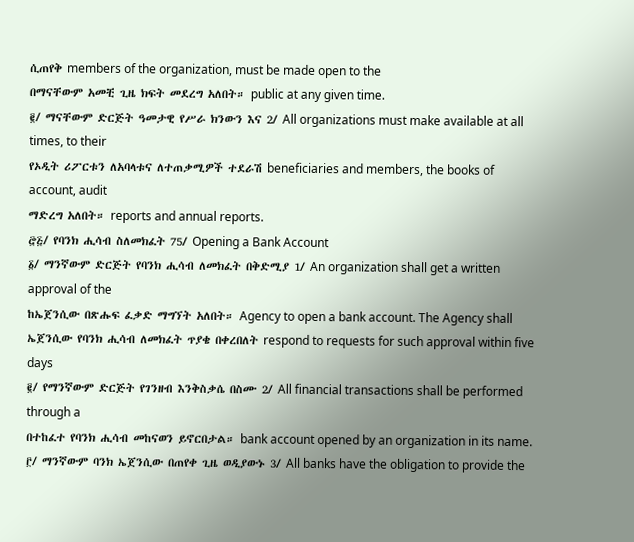ሲጠየቅ members of the organization, must be made open to the
በማናቸውም አመቺ ጊዜ ክፍት መደረግ አለበት። public at any given time.
፪/ ማናቸውም ድርጅት ዓመታዊ የሥራ ክንውን እና 2/ All organizations must make available at all times, to their
የኦዲት ሪፖርቱን ለአባላቱና ለተጠቃሚዎች ተደራሽ beneficiaries and members, the books of account, audit
ማድረግ አለበት። reports and annual reports.
፸፭/ የባንክ ሒሳብ ስለመክፈት 75/ Opening a Bank Account
፩/ ማንኛውም ድርጅት የባንክ ሒሳብ ለመክፈት በቅድሚያ 1/ An organization shall get a written approval of the
ከኤጀንሲው በጽሑፍ ፈቃድ ማግኘት አለበት። Agency to open a bank account. The Agency shall
ኤጀንሲው የባንክ ሒሳብ ለመክፈት ጥያቄ በቀረበለት respond to requests for such approval within five days
፪/ የማንኛውም ድርጅት የገንዘብ እንቅስቃሴ በስሙ 2/ All financial transactions shall be performed through a
በተከፈተ የባንክ ሒሳብ መከናወን ይኖርበታል። bank account opened by an organization in its name.
፫/ ማንኛውም ባንክ ኤጀንሲው በጠየቀ ጊዜ ወዲያውኑ 3/ All banks have the obligation to provide the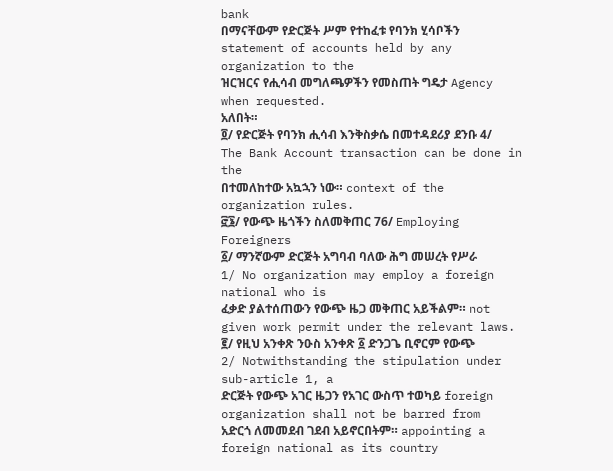bank
በማናቸውም የድርጅት ሥም የተከፈቱ የባንክ ሂሳቦችን statement of accounts held by any organization to the
ዝርዝርና የሒሳብ መግለጫዎችን የመስጠት ግዴታ Agency when requested.
አለበት።
፬/ የድርጅት የባንክ ሒሳብ እንቅስቃሴ በመተዳደሪያ ደንቡ 4/ The Bank Account transaction can be done in the
በተመለከተው አኳኋን ነው። context of the organization rules.
፸፮/ የውጭ ዜጎችን ስለመቅጠር 76/ Employing Foreigners
፩/ ማንኛውም ድርጅት አግባብ ባለው ሕግ መሠረት የሥራ 1/ No organization may employ a foreign national who is
ፈቃድ ያልተሰጠውን የውጭ ዜጋ መቅጠር አይችልም። not given work permit under the relevant laws.
፪/ የዚህ አንቀጽ ንዑስ አንቀጽ ፩ ድንጋጌ ቢኖርም የውጭ 2/ Notwithstanding the stipulation under sub-article 1, a
ድርጅት የውጭ አገር ዜጋን የአገር ውስጥ ተወካይ foreign organization shall not be barred from
አድርጎ ለመመደብ ገደብ አይኖርበትም። appointing a foreign national as its country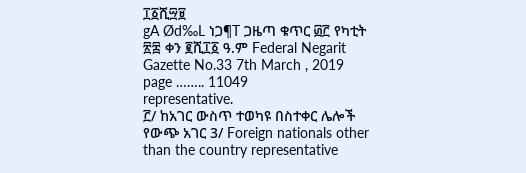፲፩ሺ፵፱
gA Ød‰L ነጋ¶T ጋዜጣ ቁጥር ፴፫ የካቲት ፳፰ ቀን ፪ሺ፲፩ ዓ.ም Federal Negarit Gazette No.33 7th March , 2019 page …….. 11049
representative.
፫/ ከአገር ውስጥ ተወካዩ በስተቀር ሌሎች የውጭ አገር 3/ Foreign nationals other than the country representative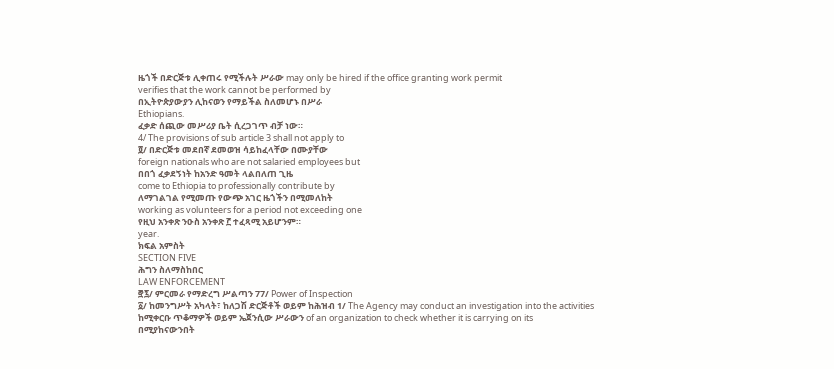ዜጎች በድርጅቱ ሊቀጠሩ የሚችሉት ሥራው may only be hired if the office granting work permit
verifies that the work cannot be performed by
በኢትዮጵያውያን ሊከናወን የማይችል ስለመሆኑ በሥራ
Ethiopians.
ፈቃድ ሰጪው መሥሪያ ቤት ሲረጋገጥ ብቻ ነው።
4/ The provisions of sub article 3 shall not apply to
፬/ በድርጅቱ መደበኛ ደመወዝ ሳይከፈላቸው በሙያቸው
foreign nationals who are not salaried employees but
በበጎ ፈቃደኝነት ከአንድ ዓመት ላልበለጠ ጊዜ
come to Ethiopia to professionally contribute by
ለማገልገል የሚመጡ የውጭ አገር ዜጎችን በሚመለከት
working as volunteers for a period not exceeding one
የዚህ አንቀጽ ንዑስ አንቀጽ ፫ ተፈጻሚ አይሆንም።
year.
ክፍል አምስት
SECTION FIVE
ሕግን ስለማስከበር
LAW ENFORCEMENT
፸፯/ ምርመራ የማድረግ ሥልጣን 77/ Power of Inspection
፩/ ከመንግሥት አካላት፣ ከለጋሽ ድርጅቶች ወይም ከሕዝብ 1/ The Agency may conduct an investigation into the activities
ከሚቀርቡ ጥቆማዎች ወይም ኤጀንሲው ሥራውን of an organization to check whether it is carrying on its
በሚያከናውንበት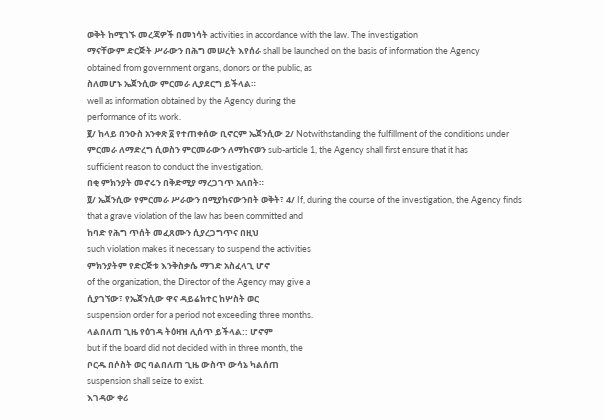ወቅት ከሚገኙ መረጃዎች በመነሳት activities in accordance with the law. The investigation
ማናቸውም ድርጅት ሥራውን በሕግ መሠረት እየሰራ shall be launched on the basis of information the Agency
obtained from government organs, donors or the public, as
ስለመሆኑ ኤጀንሲው ምርመራ ሊያደርግ ይችላል።
well as information obtained by the Agency during the
performance of its work.
፪/ ከላይ በንዑስ አንቀጽ ፩ የተጠቀሰው ቢኖርም ኤጀንሲው 2/ Notwithstanding the fulfillment of the conditions under
ምርመራ ለማድረግ ሲወስን ምርመራውን ለማከናወን sub-article 1, the Agency shall first ensure that it has
sufficient reason to conduct the investigation.
በቂ ምክንያት መኖሩን በቅድሚያ ማረጋገጥ አለበት።
፬/ ኤጀንሲው የምርመራ ሥራውን በሚያከናውንበት ወቅት፣ 4/ If, during the course of the investigation, the Agency finds
that a grave violation of the law has been committed and
ከባድ የሕግ ጥሰት መፈጸሙን ሲያረጋግጥና በዚህ
such violation makes it necessary to suspend the activities
ምክንያትም የድርጅቱ እንቅስቃሴ ማገድ አስፈላጊ ሆኖ
of the organization, the Director of the Agency may give a
ሲያገኘው፣ የኤጀንሲው ዋና ዳይሬክተር ከሦስት ወር
suspension order for a period not exceeding three months.
ላልበለጠ ጊዜ የዕገዳ ትዕዛዝ ሊሰጥ ይችላል:: ሆኖም
but if the board did not decided with in three month, the
ቦርዱ በሶስት ወር ባልበለጠ ጊዜ ውስጥ ውሳኔ ካልሰጠ
suspension shall seize to exist.
እገዳው ቀሪ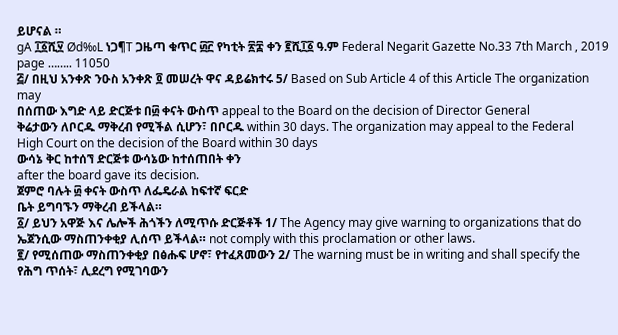ይሆናል ።
gA ፲፩ሺ፶ Ød‰L ነጋ¶T ጋዜጣ ቁጥር ፴፫ የካቲት ፳፰ ቀን ፪ሺ፲፩ ዓ.ም Federal Negarit Gazette No.33 7th March , 2019 page …….. 11050
፭/ በዚህ አንቀጽ ንዑስ አንቀጽ ፬ መሠረት ዋና ዳይሬክተሩ 5/ Based on Sub Article 4 of this Article The organization may
በሰጠው እግድ ላይ ድርጅቱ በ፴ ቀናት ውስጥ appeal to the Board on the decision of Director General
ቅሬታውን ለቦርዱ ማቅረብ የሚችል ሲሆን፣ በቦርዱ within 30 days. The organization may appeal to the Federal
High Court on the decision of the Board within 30 days
ውሳኔ ቅር ከተሰኘ ድርጅቱ ውሳኔው ከተሰጠበት ቀን
after the board gave its decision.
ጀምሮ ባሉት ፴ ቀናት ውስጥ ለፌዴራል ከፍተኛ ፍርድ
ቤት ይግባኙን ማቅረብ ይችላል።
፩/ ይህን አዋጅ እና ሌሎች ሕጎችን ለሚጥሱ ድርጅቶች 1/ The Agency may give warning to organizations that do
ኤጀንሲው ማስጠንቀቂያ ሊሰጥ ይችላል። not comply with this proclamation or other laws.
፪/ የሚሰጠው ማስጠንቀቂያ በፅሑፍ ሆኖ፣ የተፈጸመውን 2/ The warning must be in writing and shall specify the
የሕግ ጥሰት፣ ሊደረግ የሚገባውን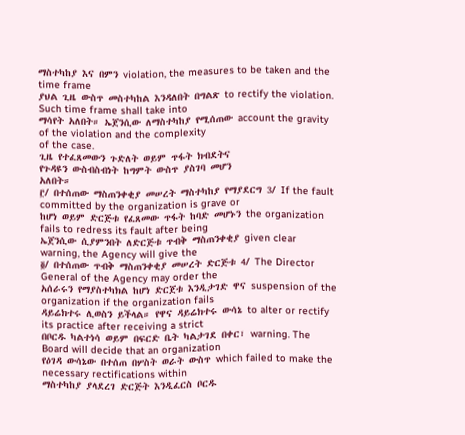ማስተካከያ እና በምን violation, the measures to be taken and the time frame
ያህል ጊዜ ውስጥ መስተካከል እንዳለበት በግልጽ to rectify the violation. Such time frame shall take into
ማሳየት አለበት። ኤጀንሲው ለማስተካከያ የሚሰጠው account the gravity of the violation and the complexity
of the case.
ጊዜ የተፈጸመውን ጉድለት ወይም ጥፋት ክብደትና
የጉዳዩን ውስብስብነት ከግምት ውስጥ ያስገባ መሆን
አለበት።
፫/ በተሰጠው ማስጠንቀቂያ መሠረት ማስተካከያ የማያደርግ 3/ If the fault committed by the organization is grave or
ከሆነ ወይም ድርጅቱ የፈጸመው ጥፋት ከባድ መሆኑን the organization fails to redress its fault after being
ኤጀንሲው ሲያምንበት ለድርጅቱ ጥብቅ ማስጠንቀቂያ given clear warning, the Agency will give the
፬/ በተሰጠው ጥብቅ ማስጠንቀቂያ መሠረት ድርጅቱ 4/ The Director General of the Agency may order the
አሰራሩን የማያስተካክል ከሆነ ድርጀቱ እንዲታገድ ዋና suspension of the organization if the organization fails
ዳይሬክተሩ ሊወስን ይችላል። የዋና ዳይሬክተሩ ውሳኔ to alter or rectify its practice after receiving a strict
በቦርዱ ካልተነሳ ወይም በፍርድ ቤት ካልታገደ በቀር፣ warning. The Board will decide that an organization
የዕገዳ ውሳኔው በተሰጠ በሦስት ወራት ውስጥ which failed to make the necessary rectifications within
ማስተካከያ ያላደረገ ድርጅት እንዲፈርስ ቦርዱ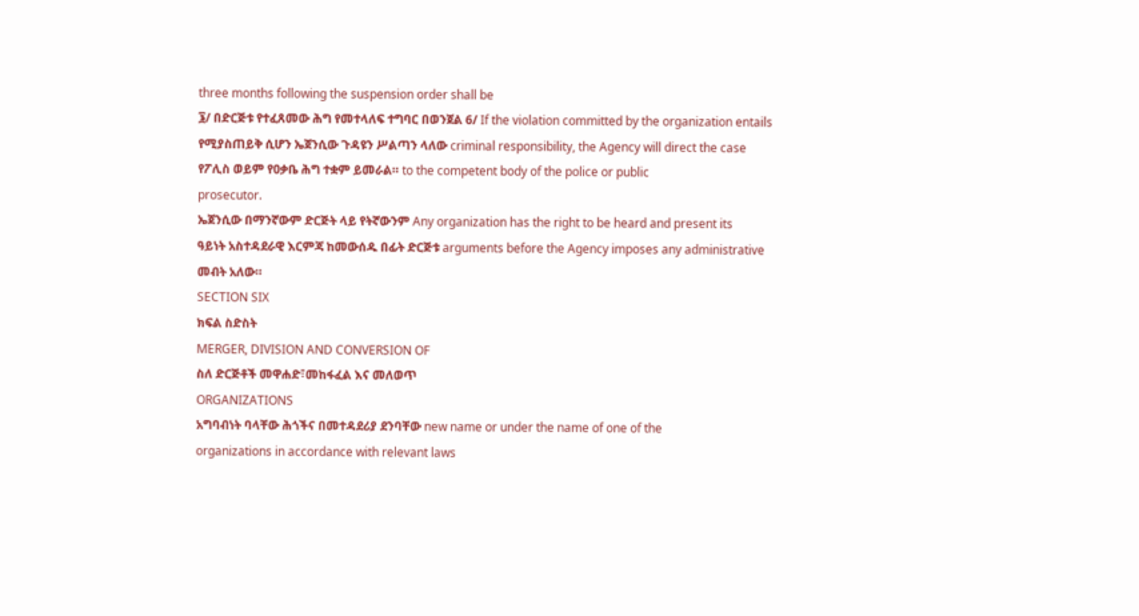three months following the suspension order shall be
፮/ በድርጅቱ የተፈጸመው ሕግ የመተላለፍ ተግባር በወንጀል 6/ If the violation committed by the organization entails
የሚያስጠይቅ ሲሆን ኤጀንሲው ጉዳዩን ሥልጣን ላለው criminal responsibility, the Agency will direct the case
የፖሊስ ወይም የዐቃቤ ሕግ ተቋም ይመራል። to the competent body of the police or public
prosecutor.
ኤጀንሲው በማንኛውም ድርጅት ላይ የትኛውንም Any organization has the right to be heard and present its
ዓይነት አስተዳደራዊ እርምጃ ከመውሰዱ በፊት ድርጅቱ arguments before the Agency imposes any administrative
መብት አለው።
SECTION SIX
ክፍል ስድስት
MERGER, DIVISION AND CONVERSION OF
ስለ ድርጅቶች መዋሐድ፣መከፋፈል እና መለወጥ
ORGANIZATIONS
አግባብነት ባላቸው ሕጎችና በመተዳደሪያ ደንባቸው new name or under the name of one of the
organizations in accordance with relevant laws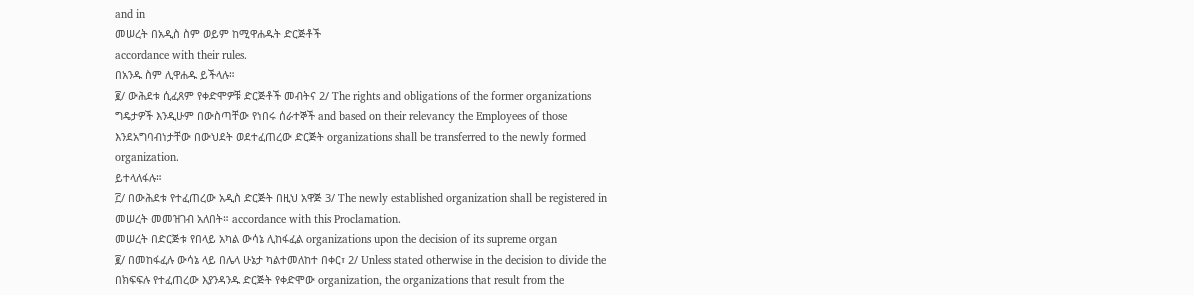and in
መሠረት በአዲስ ስም ወይም ከሚዋሐዱት ድርጅቶች
accordance with their rules.
በአንዱ ስም ሊዋሐዱ ይችላሉ።
፪/ ውሕደቱ ሲፈጸም የቀድሞዎቹ ድርጅቶች መብትና 2/ The rights and obligations of the former organizations
ግዴታዎች እንዲሁም በውስጣቸው የነበሩ ሰራተኞች and based on their relevancy the Employees of those
እንደአግባብነታቸው በውህደት ወደተፈጠረው ድርጅት organizations shall be transferred to the newly formed
organization.
ይተላለፋሉ።
፫/ በውሕደቱ የተፈጠረው አዲስ ድርጅት በዚህ አዋጅ 3/ The newly established organization shall be registered in
መሠረት መመዝገብ አለበት። accordance with this Proclamation.
መሠረት በድርጅቱ የበላይ አካል ውሳኔ ሊከፋፈል organizations upon the decision of its supreme organ
፪/ በመከፋፈሉ ውሳኔ ላይ በሌላ ሁኔታ ካልተመለከተ በቀር፣ 2/ Unless stated otherwise in the decision to divide the
በክፍፍሉ የተፈጠረው እያንዳንዱ ድርጅት የቀድሞው organization, the organizations that result from the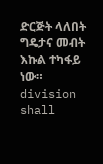ድርጅት ላለበት ግዴታና መብት እኩል ተካፋይ ነው። division shall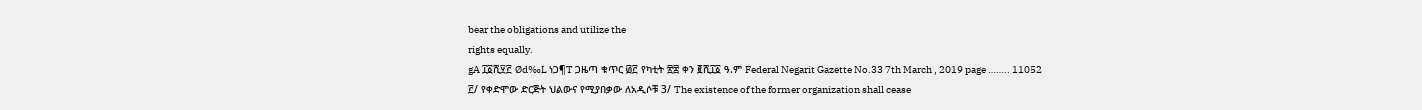bear the obligations and utilize the
rights equally.
gA ፲፩ሺ፶፫ Ød‰L ነጋ¶T ጋዜጣ ቁጥር ፴፫ የካቲት ፳፰ ቀን ፪ሺ፲፩ ዓ.ም Federal Negarit Gazette No.33 7th March , 2019 page …….. 11052
፫/ የቀድሞው ድርጅት ህልውና የሚያበቃው ለአዲሶቹ 3/ The existence of the former organization shall cease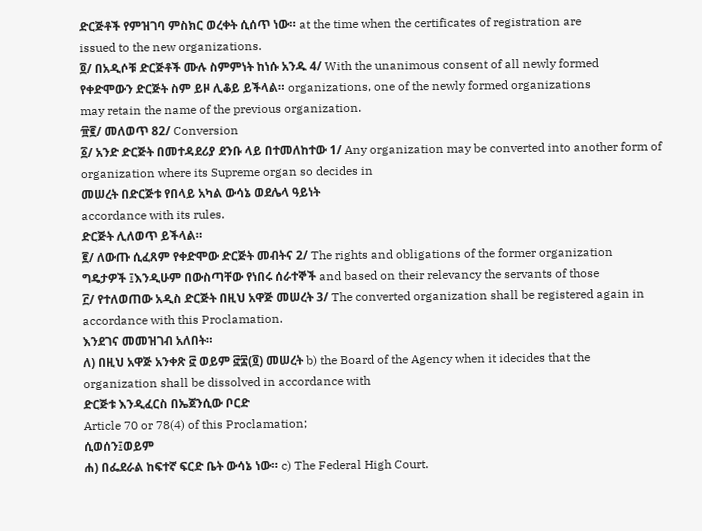ድርጅቶች የምዝገባ ምስክር ወረቀት ሲሰጥ ነው። at the time when the certificates of registration are
issued to the new organizations.
፬/ በአዲሶቹ ድርጅቶች ሙሉ ስምምነት ከነሱ አንዱ 4/ With the unanimous consent of all newly formed
የቀድሞውን ድርጅት ስም ይዞ ሊቆይ ይችላል። organizations, one of the newly formed organizations
may retain the name of the previous organization.
፹፪/ መለወጥ 82/ Conversion
፩/ አንድ ድርጅት በመተዳደሪያ ደንቡ ላይ በተመለከተው 1/ Any organization may be converted into another form of
organization where its Supreme organ so decides in
መሠረት በድርጅቱ የበላይ አካል ውሳኔ ወደሌላ ዓይነት
accordance with its rules.
ድርጅት ሊለወጥ ይችላል።
፪/ ለውጡ ሲፈጸም የቀድሞው ድርጅት መብትና 2/ The rights and obligations of the former organization
ግዴታዎች ፤እንዲሁም በውስጣቸው የነበሩ ሰራተኞች and based on their relevancy the servants of those
፫/ የተለወጠው አዲስ ድርጅት በዚህ አዋጅ መሠረት 3/ The converted organization shall be registered again in
accordance with this Proclamation.
እንደገና መመዝገብ አለበት።
ለ) በዚህ አዋጅ አንቀጽ ፸ ወይም ፸፰(፬) መሠረት b) the Board of the Agency when it idecides that the
organization shall be dissolved in accordance with
ድርጅቱ እንዲፈርስ በኤጀንሲው ቦርድ
Article 70 or 78(4) of this Proclamation;
ሲወሰን፤ወይም
ሐ) በፌደራል ከፍተኛ ፍርድ ቤት ውሳኔ ነው። c) The Federal High Court.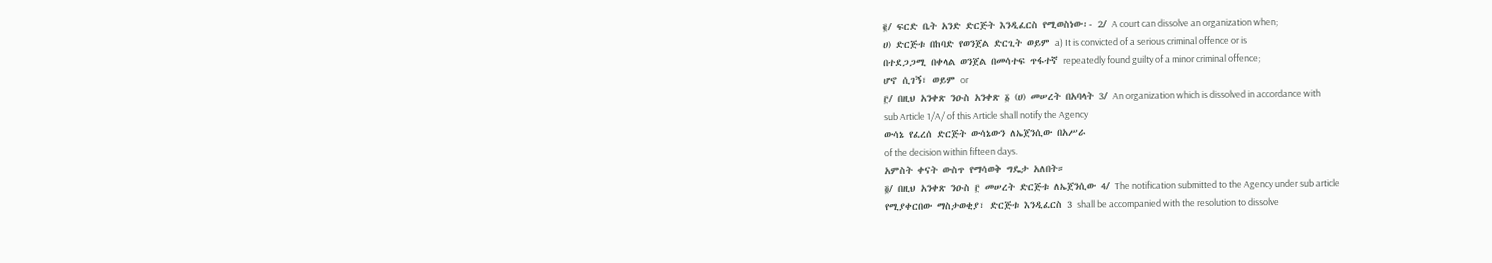፪/ ፍርድ ቤት አንድ ድርጅት እንዲፈርስ የሚወስነው፡- 2/ A court can dissolve an organization when;
ሀ) ድርጅቱ በከባድ የወንጀል ድርጊት ወይም a) It is convicted of a serious criminal offence or is
በተደጋጋሚ በቀላል ወንጀል በመሳተፍ ጥፋተኛ repeatedly found guilty of a minor criminal offence;
ሆኖ ሲገኝ፣ ወይም or
፫/ በዚህ አንቀጽ ንዑስ አንቀጽ ፩ (ሀ) መሠረት በአባላት 3/ An organization which is dissolved in accordance with
sub Article 1/A/ of this Article shall notify the Agency
ውሳኔ የፈረሰ ድርጅት ውሳኔውን ለኤጀንሲው በአሥራ
of the decision within fifteen days.
አምስት ቀናት ውስጥ የማሳወቅ ግዴታ አለበት።
፬/ በዚህ አንቀጽ ንዑስ ፫ መሠረት ድርጅቱ ለኤጀንሲው 4/ The notification submitted to the Agency under sub article
የሚያቀርበው ማስታወቂያ፣ ድርጅቱ እንዲፈርስ 3 shall be accompanied with the resolution to dissolve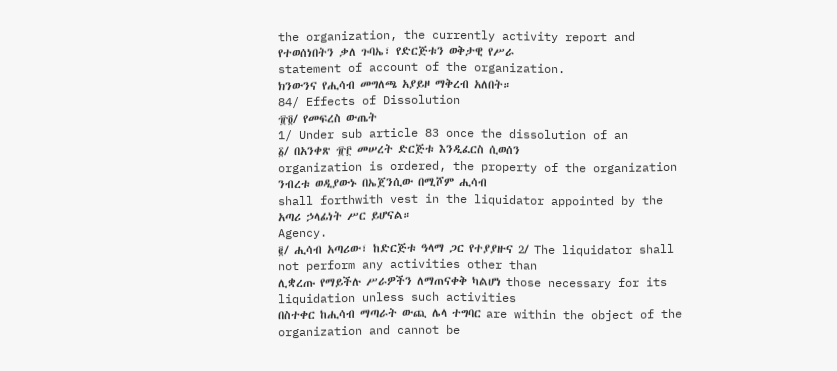the organization, the currently activity report and
የተወሰነበትን ቃለ ጉባኤ፣ የድርጅቱን ወቅታዊ የሥራ
statement of account of the organization.
ክንውንና የሒሳብ መግለጫ አያይዞ ማቅረብ አለበት።
84/ Effects of Dissolution
፹፬/ የመፍረስ ውጤት
1/ Under sub article 83 once the dissolution of an
፩/ በአንቀጽ ፹፫ መሠረት ድርጅቱ እንዲፈርስ ሲወሰን
organization is ordered, the property of the organization
ንብረቱ ወዲያውኑ በኤጀንሲው በሚሾም ሒሳብ
shall forthwith vest in the liquidator appointed by the
አጣሪ ኃላፊነት ሥር ይሆናል።
Agency.
፪/ ሒሳብ አጣሪው፣ ከድርጅቱ ዓላማ ጋር የተያያዙና 2/ The liquidator shall not perform any activities other than
ሊቋረጡ የማይችሉ ሥራዎችን ለማጠናቀቅ ካልሆነ those necessary for its liquidation unless such activities
በስተቀር ከሒሳብ ማጣራት ውጪ ሌላ ተግባር are within the object of the organization and cannot be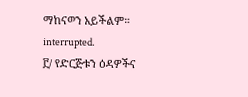ማከናወን አይችልም። interrupted.
፫/ የድርጅቱን ዕዳዎችና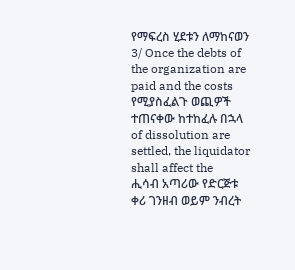የማፍረስ ሂደቱን ለማከናወን 3/ Once the debts of the organization are paid and the costs
የሚያስፈልጉ ወጪዎች ተጠናቀው ከተከፈሉ በኋላ of dissolution are settled, the liquidator shall affect the
ሒሳብ አጣሪው የድርጅቱ ቀሪ ገንዘብ ወይም ንብረት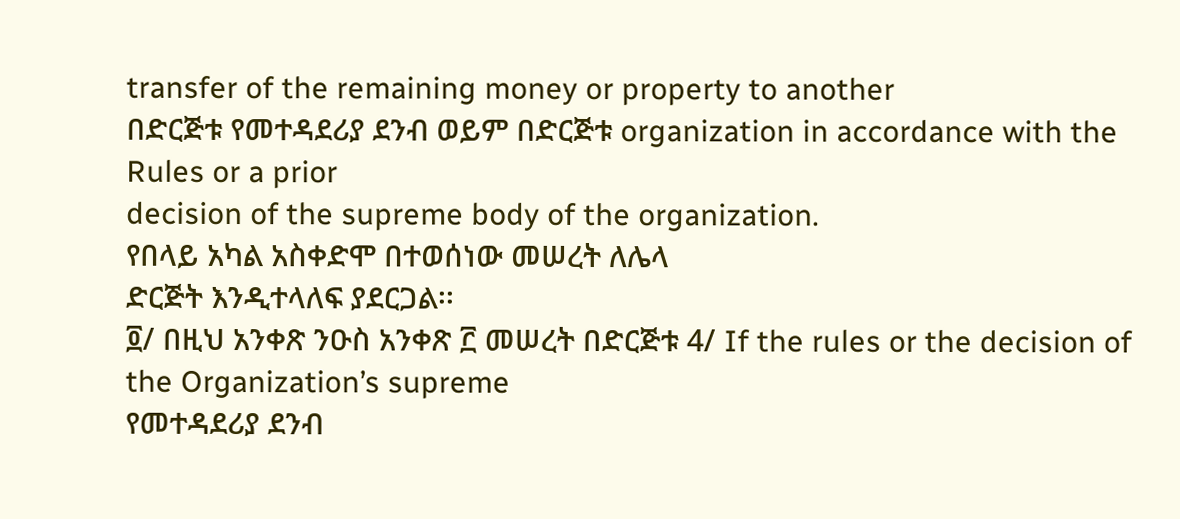transfer of the remaining money or property to another
በድርጅቱ የመተዳደሪያ ደንብ ወይም በድርጅቱ organization in accordance with the Rules or a prior
decision of the supreme body of the organization.
የበላይ አካል አስቀድሞ በተወሰነው መሠረት ለሌላ
ድርጅት እንዲተላለፍ ያደርጋል፡፡
፬/ በዚህ አንቀጽ ንዑስ አንቀጽ ፫ መሠረት በድርጅቱ 4/ If the rules or the decision of the Organization’s supreme
የመተዳደሪያ ደንብ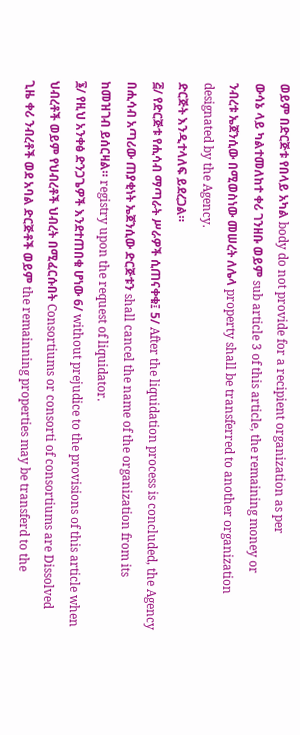ወይም በድርጅቱ የበላይ አካል body do not provide for a recipient organization as per
ውሳኔ ላይ ካልተመለከተ ቀሪ ገንዘቡ ወይም sub article 3 of this article, the remaining money or
ንብረቱ ኤጀንሲው በሚወስነው መሠረት ለሌላ property shall be transferred to another organization
designated by the Agency.
ድርጅት እንዲተላለፍ ይደረጋል።
፭/ የድርጅቱ የሒሳብ ማጣራት ሥራዎች ሲጠናቀቁ፤ 5/ After the liquidation process is concluded, the Agency
በሒሳብ አጣሪው ጠያቂነት ኤጀንሲው ድርጅቱን shall cancel the name of the organization from its
ከመዝገብ ይሰርዛል። registry upon the request of liquidator.
፮/ የዚህ አንቀፅ ድንጋጌዎች እንደተጠበቁ ሆነው 6/ without prejudice to the provisions of this article when
ህብረቶች ወይም የህብረቶች ህብረት በሚፈርሱበት Consortiums or consorti of consortiums are Dissolved
ጊዜ ቀሪ ንብረቶች ወደ አባል ድርጅቶች ወይም the remainning properties may be transferd to the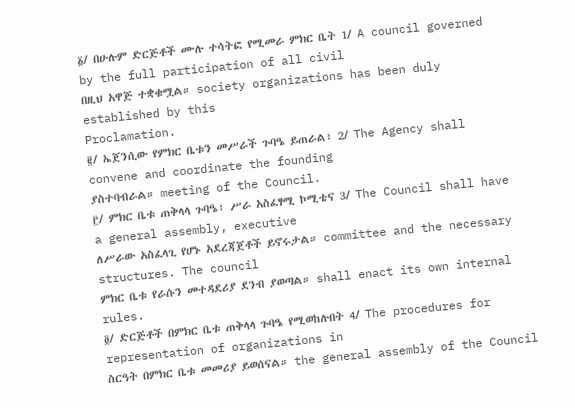፩/ በሁሉም ድርጅቶች ሙሉ ተሳትፎ የሚመራ ምክር ቤት 1/ A council governed by the full participation of all civil
በዚህ አዋጅ ተቋቁሟል። society organizations has been duly established by this
Proclamation.
፪/ ኤጀንሲው የምክር ቤቱን መሥራች ጉባዔ ይጠራል፣ 2/ The Agency shall convene and coordinate the founding
ያስተባብራል። meeting of the Council.
፫/ ምክር ቤቱ ጠቅላላ ጉባዔ፣ ሥራ አስፈፃሚ ኮሚቴና 3/ The Council shall have a general assembly, executive
ለሥራው አስፈላጊ የሆኑ አደረጃጀቶች ይኖሩታል። committee and the necessary structures. The council
ምክር ቤቱ የራሱን መተዳደሪያ ደንብ ያወጣል። shall enact its own internal rules.
፬/ ድርጅቶች በምክር ቤቱ ጠቅላላ ጉባዔ የሚወከሉበት 4/ The procedures for representation of organizations in
ስርዓት በምክር ቤቱ መመሪያ ይወሰናል። the general assembly of the Council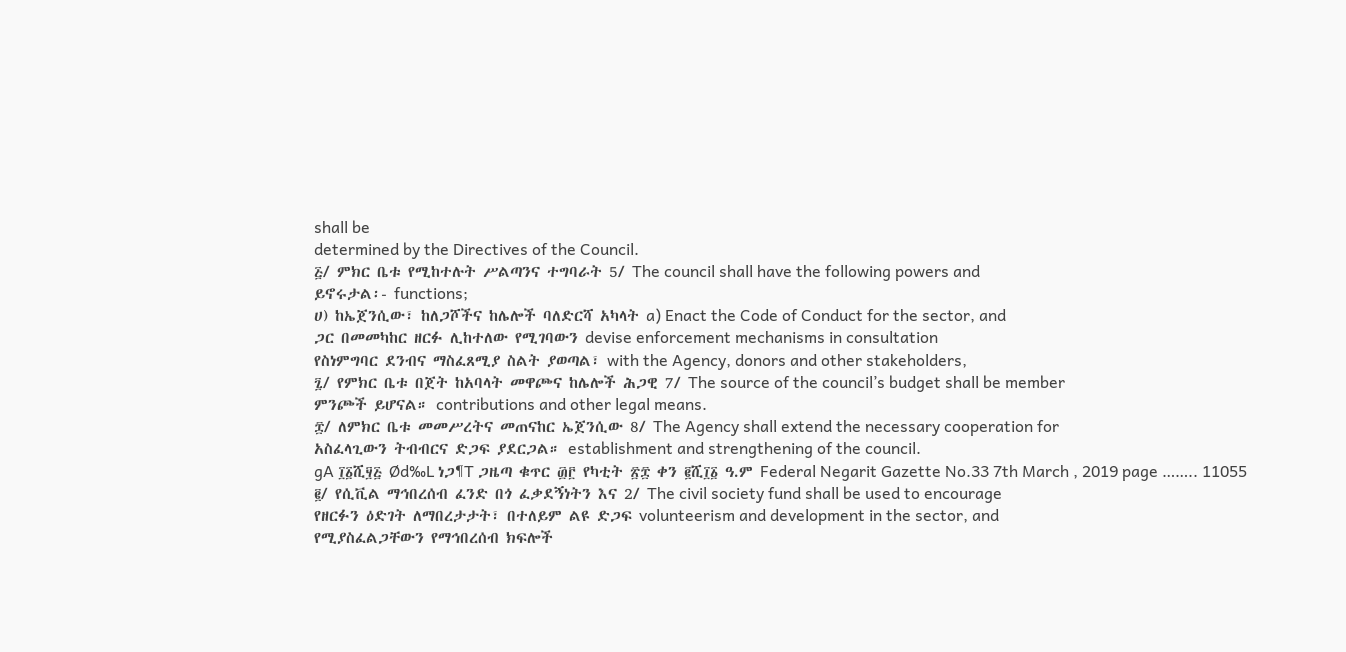shall be
determined by the Directives of the Council.
፭/ ምክር ቤቱ የሚከተሉት ሥልጣንና ተግባራት 5/ The council shall have the following powers and
ይኖሩታል፡- functions;
ሀ) ከኤጀንሲው፣ ከለጋሾችና ከሌሎች ባለድርሻ አካላት a) Enact the Code of Conduct for the sector, and
ጋር በመመካከር ዘርፉ ሊከተለው የሚገባውን devise enforcement mechanisms in consultation
የስነምግባር ደንብና ማስፈጸሚያ ስልት ያወጣል፣ with the Agency, donors and other stakeholders,
፯/ የምክር ቤቱ በጀት ከአባላት መዋጮና ከሌሎች ሕጋዊ 7/ The source of the council’s budget shall be member
ምንጮች ይሆናል። contributions and other legal means.
፰/ ለምክር ቤቱ መመሥረትና መጠናከር ኤጀንሲው 8/ The Agency shall extend the necessary cooperation for
አስፈላጊውን ትብብርና ድጋፍ ያደርጋል። establishment and strengthening of the council.
gA ፲፩ሺ፶፭ Ød‰L ነጋ¶T ጋዜጣ ቁጥር ፴፫ የካቲት ፳፰ ቀን ፪ሺ፲፩ ዓ.ም Federal Negarit Gazette No.33 7th March , 2019 page …….. 11055
፪/ የሲቪል ማኅበረሰብ ፈንድ በጎ ፈቃደኝነትን እና 2/ The civil society fund shall be used to encourage
የዘርፉን ዕድገት ለማበረታታት፣ በተለይም ልዩ ድጋፍ volunteerism and development in the sector, and
የሚያስፈልጋቸውን የማኅበረሰብ ክፍሎች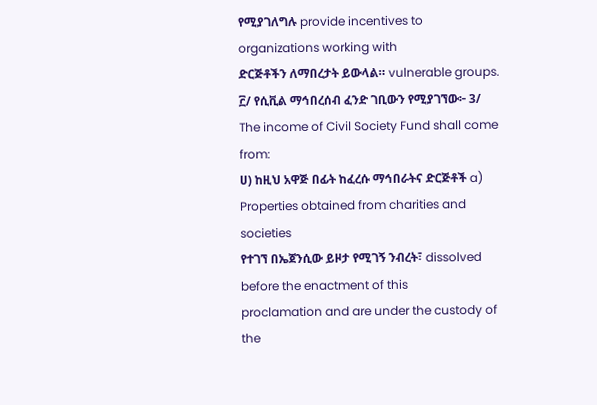የሚያገለግሉ provide incentives to organizations working with
ድርጅቶችን ለማበረታት ይውላል። vulnerable groups.
፫/ የሲቪል ማኅበረሰብ ፈንድ ገቢውን የሚያገኘው፦ 3/ The income of Civil Society Fund shall come from:
ሀ) ከዚህ አዋጅ በፊት ከፈረሱ ማኅበራትና ድርጅቶች a) Properties obtained from charities and societies
የተገኘ በኤጀንሲው ይዞታ የሚገኝ ንብረት፣ dissolved before the enactment of this
proclamation and are under the custody of the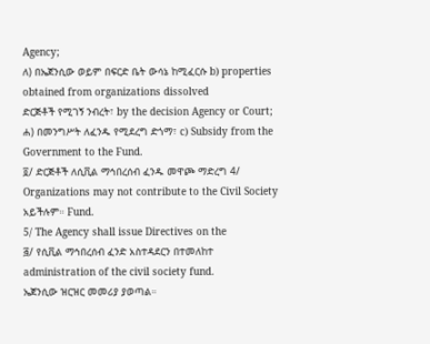Agency;
ለ) በኤጀንሲው ወይም በፍርድ ቤት ውሳኔ ከሚፈርሱ b) properties obtained from organizations dissolved
ድርጅቶች የሚገኝ ንብረት፣ by the decision Agency or Court;
ሐ) በመንግሥት ለፈንዱ የሚደረግ ድጎማ፣ c) Subsidy from the Government to the Fund.
፬/ ድርጅቶች ለሲቪል ማኅበረሰብ ፈንዱ መዋጮ ማድረግ 4/ Organizations may not contribute to the Civil Society
አይችሉም። Fund.
5/ The Agency shall issue Directives on the
፭/ የሲቪል ማኅበረሰብ ፈንድ አስተዳደርን በተመለከተ
administration of the civil society fund.
ኤጀንሲው ዝርዝር መመሪያ ያወጣል።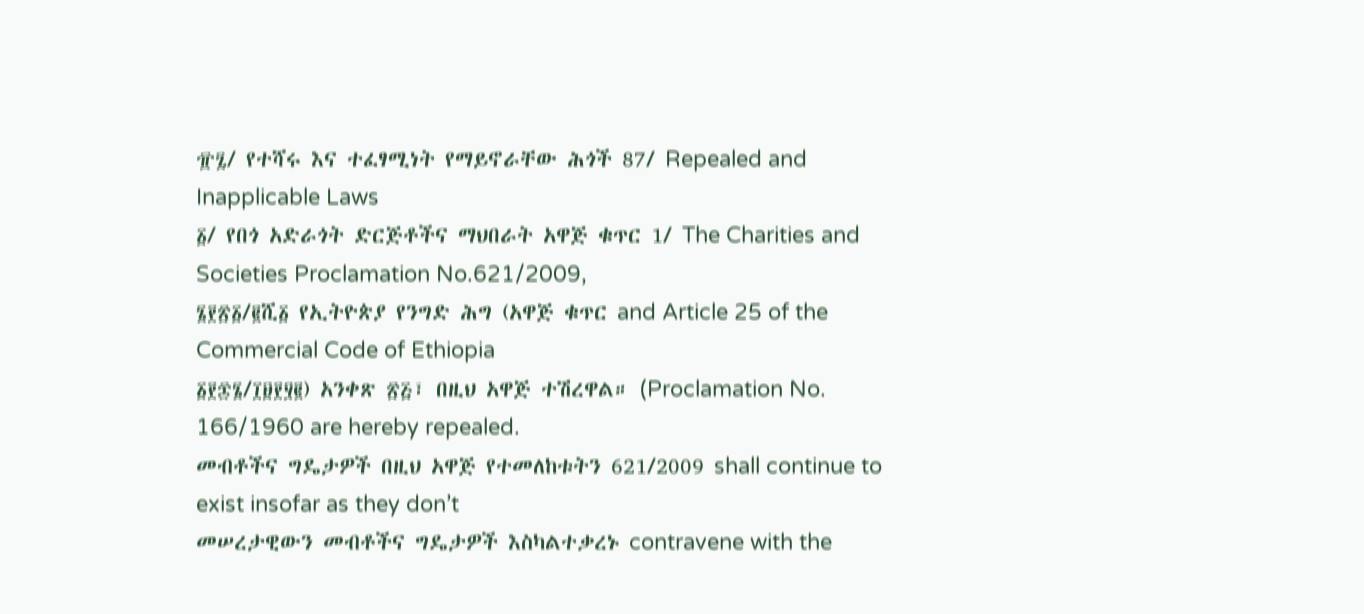፹፯/ የተሻሩ እና ተፈፃሚነት የማይኖራቸው ሕጎች 87/ Repealed and Inapplicable Laws
፩/ የበጎ አድራጎት ድርጅቶችና ማህበራት አዋጅ ቁጥር 1/ The Charities and Societies Proclamation No.621/2009,
፮፻፳፩/፪ሺ፩ የኢትዮጵያ የንግድ ሕግ (አዋጅ ቁጥር and Article 25 of the Commercial Code of Ethiopia
፩፻፷፮/፲፱፻፶፪) አንቀጽ ፳፭፣ በዚህ አዋጅ ተሽረዋል። (Proclamation No. 166/1960 are hereby repealed.
መብቶችና ግዴታዎች በዚህ አዋጅ የተመለከቱትን 621/2009 shall continue to exist insofar as they don’t
መሠረታዊውን መብቶችና ግዴታዎች እስካልተቃረኑ contravene with the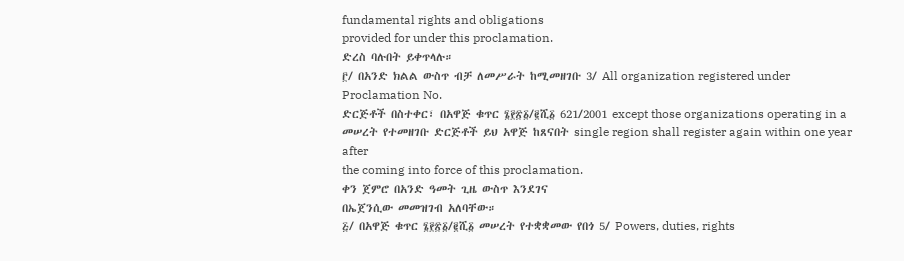fundamental rights and obligations
provided for under this proclamation.
ድረስ ባሉበት ይቀጥላሉ።
፫/ በአንድ ክልል ውስጥ ብቻ ለመሥራት ከሚመዘገቡ 3/ All organization registered under Proclamation No.
ድርጅቶች በስተቀር፣ በአዋጅ ቁጥር ፮፻፳፩/፪ሺ፩ 621/2001 except those organizations operating in a
መሠረት የተመዘገቡ ድርጅቶች ይህ አዋጅ ከጸናበት single region shall register again within one year after
the coming into force of this proclamation.
ቀን ጀምሮ በአንድ ዓመት ጊዜ ውስጥ እንደገና
በኤጀንሲው መመዝገብ አለባቸው።
፭/ በአዋጅ ቁጥር ፮፻፳፩/፪ሺ፩ መሠረት የተቋቋመው የበጎ 5/ Powers, duties, rights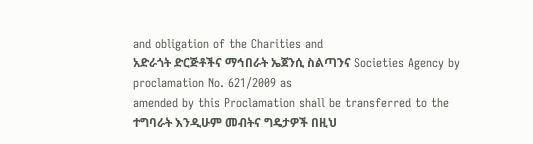and obligation of the Charities and
አድራጎት ድርጅቶችና ማኅበራት ኤጀንሲ ስልጣንና Societies Agency by proclamation No. 621/2009 as
amended by this Proclamation shall be transferred to the
ተግባራት እንዲሁም መብትና ግዴታዎች በዚህ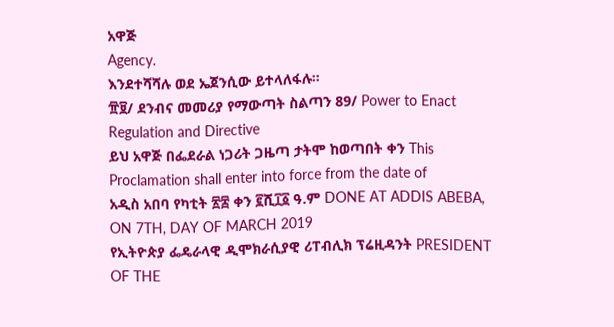አዋጅ
Agency.
እንደተሻሻሉ ወደ ኤጀንሲው ይተላለፋሉ።
፹፱/ ደንብና መመሪያ የማውጣት ስልጣን 89/ Power to Enact Regulation and Directive
ይህ አዋጅ በፌደራል ነጋሪት ጋዜጣ ታትሞ ከወጣበት ቀን This Proclamation shall enter into force from the date of
አዲስ አበባ የካቲት ፳፰ ቀን ፪ሺ፲፩ ዓ.ም DONE AT ADDIS ABEBA, ON 7TH, DAY OF MARCH 2019
የኢትዮጵያ ፌዴራላዊ ዲሞክራሲያዊ ሪፐብሊክ ፕሬዚዳንት PRESIDENT OF THE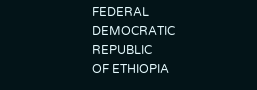FEDERAL DEMOCRATIC REPUBLIC
OF ETHIOPIA